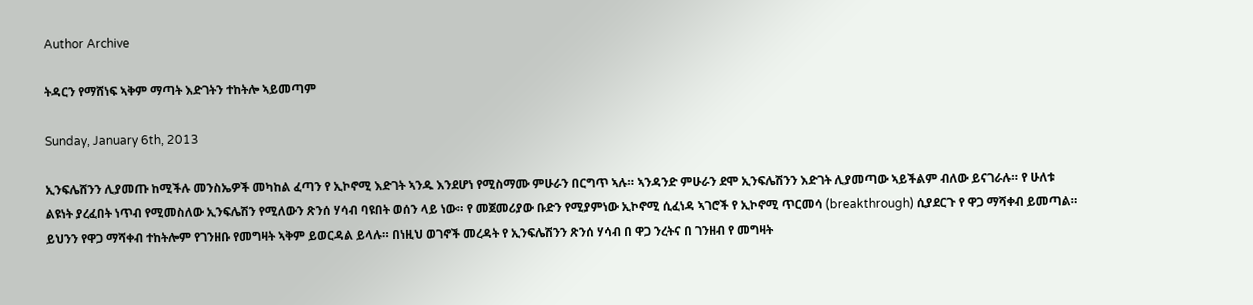Author Archive

ትዳርን የማሸነፍ ኣቅም ማጣት እድገትን ተከትሎ ኣይመጣም

Sunday, January 6th, 2013

ኢንፍሌሸንን ሊያመጡ ከሚችሉ መንስኤዎች መካከል ፈጣን የ ኢኮኖሚ እድገት ኣንዱ እንደሆነ የሚስማሙ ምሁራን በርግጥ ኣሉ። ኣንዳንድ ምሁራን ደሞ ኢንፍሌሽንን እድገት ሊያመጣው ኣይችልም ብለው ይናገራሉ። የ ሁለቱ ልዩነት ያረፈበት ነጥብ የሚመስለው ኢንፍሌሽን የሚለውን ጽንሰ ሃሳብ ባዩበት ወሰን ላይ ነው። የ መጀመሪያው ቡድን የሚያምነው ኢኮኖሚ ሲፈነዳ ኣገሮች የ ኢኮኖሚ ጥርመሳ (breakthrough) ሲያደርጉ የ ዋጋ ማሻቀብ ይመጣል። ይህንን የዋጋ ማሻቀብ ተከትሎም የገንዘቡ የመግዛት ኣቅም ይወርዳል ይላሉ። በነዚህ ወገኖች መረዳት የ ኢንፍሌሽንን ጽንሰ ሃሳብ በ ዋጋ ንረትና በ ገንዘብ የ መግዛት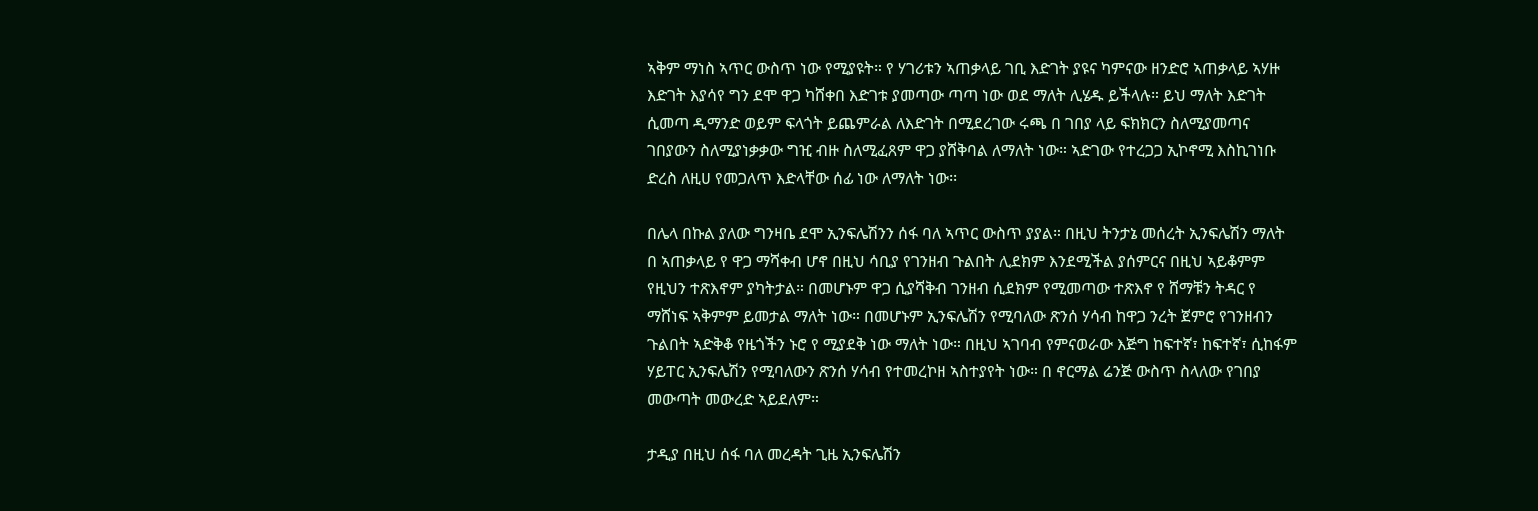ኣቅም ማነስ ኣጥር ውስጥ ነው የሚያዩት። የ ሃገሪቱን ኣጠቃላይ ገቢ እድገት ያዩና ካምናው ዘንድሮ ኣጠቃላይ ኣሃዙ እድገት እያሳየ ግን ደሞ ዋጋ ካሸቀበ እድገቱ ያመጣው ጣጣ ነው ወደ ማለት ሊሄዱ ይችላሉ። ይህ ማለት እድገት ሲመጣ ዲማንድ ወይም ፍላጎት ይጨምራል ለእድገት በሚደረገው ሩጫ በ ገበያ ላይ ፍክክርን ስለሚያመጣና ገበያውን ስለሚያነቃቃው ግዢ ብዙ ስለሚፈጸም ዋጋ ያሸቅባል ለማለት ነው። ኣድገው የተረጋጋ ኢኮኖሚ እስኪገነቡ ድረስ ለዚሀ የመጋለጥ እድላቸው ሰፊ ነው ለማለት ነው፡፡

በሌላ በኩል ያለው ግንዛቤ ደሞ ኢንፍሌሽንን ሰፋ ባለ ኣጥር ውስጥ ያያል። በዚህ ትንታኔ መሰረት ኢንፍሌሽን ማለት በ ኣጠቃላይ የ ዋጋ ማሻቀብ ሆኖ በዚህ ሳቢያ የገንዘብ ጉልበት ሊደክም እንደሚችል ያሰምርና በዚህ ኣይቆምም የዚህን ተጽእኖም ያካትታል። በመሆኑም ዋጋ ሲያሻቅብ ገንዘብ ሲደክም የሚመጣው ተጽእኖ የ ሸማቹን ትዳር የ ማሸነፍ ኣቅምም ይመታል ማለት ነው። በመሆኑም ኢንፍሌሽን የሚባለው ጽንሰ ሃሳብ ከዋጋ ንረት ጀምሮ የገንዘብን ጉልበት ኣድቅቆ የዜጎችን ኑሮ የ ሚያደቅ ነው ማለት ነው። በዚህ ኣገባብ የምናወራው እጅግ ከፍተኛ፣ ከፍተኛ፣ ሲከፋም ሃይፐር ኢንፍሌሽን የሚባለውን ጽንሰ ሃሳብ የተመረኮዘ ኣስተያየት ነው። በ ኖርማል ሬንጅ ውስጥ ስላለው የገበያ መውጣት መውረድ ኣይደለም።

ታዲያ በዚህ ሰፋ ባለ መረዳት ጊዜ ኢንፍሌሽን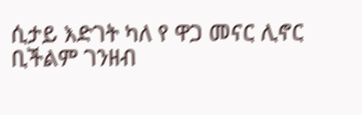ሲታይ እድገት ካለ የ ዋጋ መናር ሊኖር ቢችልም ገንዘብ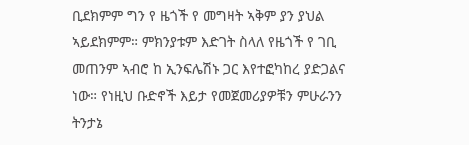ቢደክምም ግን የ ዜጎች የ መግዛት ኣቅም ያን ያህል ኣይደክምም። ምክንያቱም እድገት ስላለ የዜጎች የ ገቢ መጠንም ኣብሮ ከ ኢንፍሌሽኑ ጋር እየተፎካከረ ያድጋልና ነው። የነዚህ ቡድኖች እይታ የመጀመሪያዎቹን ምሁራንን ትንታኔ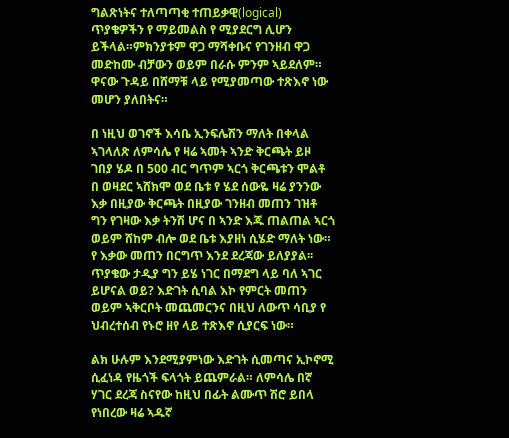ግልጽነትና ተለጣጣቂ ተጠይቃዊ(logical) ጥያቄዎችን የ ማይመልስ የ ሚያደርግ ሊሆን ይችላል።ምክንያቱም ዋጋ ማሻቀቡና የገንዘብ ዋጋ መድከሙ ብቻውን ወይም በራሱ ምንም ኣይደለም። ዋናው ጉዳይ በሸማቹ ላይ የሚያመጣው ተጽእኖ ነው መሆን ያለበትና።

በ ነዚህ ወገኖች እሳቤ ኢንፍሌሽን ማለት በቀላል ኣገላለጽ ለምሳሌ የ ዛሬ ኣመት ኣንድ ቅርጫት ይዞ ገበያ ሄዶ በ 500 ብር ግጥም ኣርጎ ቅርጫቱን ሞልቶ በ ወዛደር ኣሸክሞ ወደ ቤቱ የ ሄደ ሰውዬ ዛሬ ያንንው እቃ በዚያው ቅርጫት በዚያው ገንዘብ መጠን ገዝቶ ግን የገዛው እቃ ትንሽ ሆና በ ኣንድ እጁ ጠልጠል ኣርጎ ወይም ሸከም ብሎ ወደ ቤቱ እያዘነ ሲሄድ ማለት ነው። የ እቃው መጠን በርግጥ እንደ ደረጃው ይለያያል፡፡ ጥያቄው ታዲያ ግን ይሄ ነገር በማደግ ላይ ባለ ኣገር ይሆናል ወይ? እድገት ሲባል እኮ የምርት መጠን ወይም ኣቅርቦት መጨመርንና በዚህ ለውጥ ሳቢያ የ ህብረተሰብ የኑሮ ዘየ ላይ ተጽእኖ ሲያርፍ ነው።

ልክ ሁሉም እንደሚያምነው እድገት ሲመጣና ኢኮኖሚ ሲፈነዳ የዜጎች ፍላጎት ይጨምራል። ለምሳሌ በኛ ሃገር ደረጃ ስናየው ከዚህ በፊት ልሙጥ ሽሮ ይበላ የነበረው ዛሬ ኣዱኛ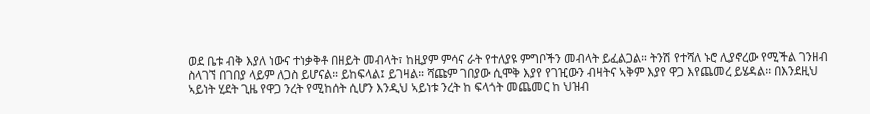ወደ ቤቱ ብቅ እያለ ነውና ተነቃቅቶ በዘይት መብላት፣ ከዚያም ምሳና ራት የተለያዩ ምግቦችን መብላት ይፈልጋል። ትንሽ የተሻለ ኑሮ ሊያኖረው የሚችል ገንዘብ ስላገኘ በገበያ ላይም ለጋስ ይሆናል። ይከፍላል፤ ይገዛል። ሻጩም ገበያው ሲሞቅ እያየ የገዢውን ብዛትና ኣቅም እያየ ዋጋ እየጨመረ ይሄዳል፡፡ በእንደዚህ ኣይነት ሂደት ጊዜ የዋጋ ንረት የሚከሰት ሲሆን እንዲህ ኣይነቱ ንረት ከ ፍላጎት መጨመር ከ ህዝብ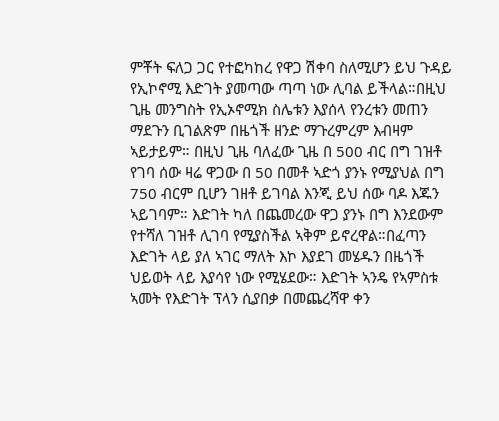ምቾት ፍለጋ ጋር የተፎካከረ የዋጋ ሽቀባ ስለሚሆን ይህ ጉዳይ የኢኮኖሚ እድገት ያመጣው ጣጣ ነው ሊባል ይችላል።በዚህ ጊዜ መንግስት የኢኦኖሚክ ስሌቱን እያሰላ የንረቱን መጠን ማደጉን ቢገልጽም በዜጎች ዘንድ ማጉረምረም እብዛም ኣይታይም። በዚህ ጊዜ ባለፈው ጊዜ በ 500 ብር በግ ገዝቶ የገባ ሰው ዛሬ ዋጋው በ 50 በመቶ ኣድጎ ያንኑ የሚያህል በግ 750 ብርም ቢሆን ገዘቶ ይገባል እንጂ ይህ ሰው ባዶ እጁን ኣይገባም። እድገት ካለ በጨመረው ዋጋ ያንኑ በግ እንደውም የተሻለ ገዝቶ ሊገባ የሚያስችል ኣቅም ይኖረዋል።በፈጣን እድገት ላይ ያለ ኣገር ማለት እኮ እያደገ መሄዱን በዜጎች ህይወት ላይ እያሳየ ነው የሚሄደው። እድገት ኣንዴ የኣምስቱ ኣመት የእድገት ፕላን ሲያበቃ በመጨረሻዋ ቀን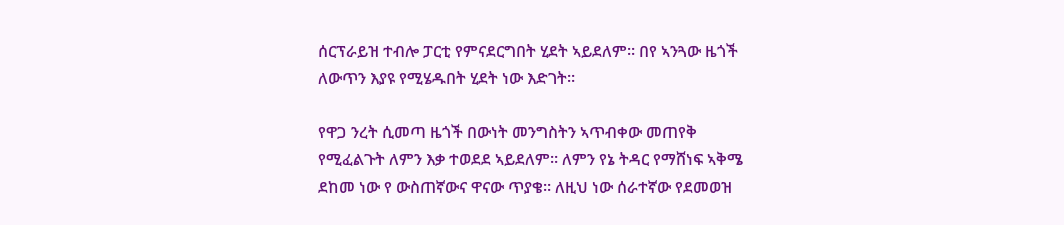ሰርፕራይዝ ተብሎ ፓርቲ የምናደርግበት ሂደት ኣይደለም። በየ ኣንጓው ዜጎች ለውጥን እያዩ የሚሄዱበት ሂደት ነው እድገት።

የዋጋ ንረት ሲመጣ ዜጎች በውነት መንግስትን ኣጥብቀው መጠየቅ የሚፈልጉት ለምን እቃ ተወደደ ኣይደለም። ለምን የኔ ትዳር የማሸነፍ ኣቅሜ ደከመ ነው የ ውስጠኛውና ዋናው ጥያቄ። ለዚህ ነው ሰራተኛው የደመወዝ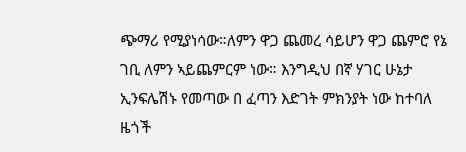ጭማሪ የሚያነሳው።ለምን ዋጋ ጨመረ ሳይሆን ዋጋ ጨምሮ የኔ ገቢ ለምን ኣይጨምርም ነው። እንግዲህ በኛ ሃገር ሁኔታ ኢንፍሌሽኑ የመጣው በ ፈጣን እድገት ምክንያት ነው ከተባለ ዜጎች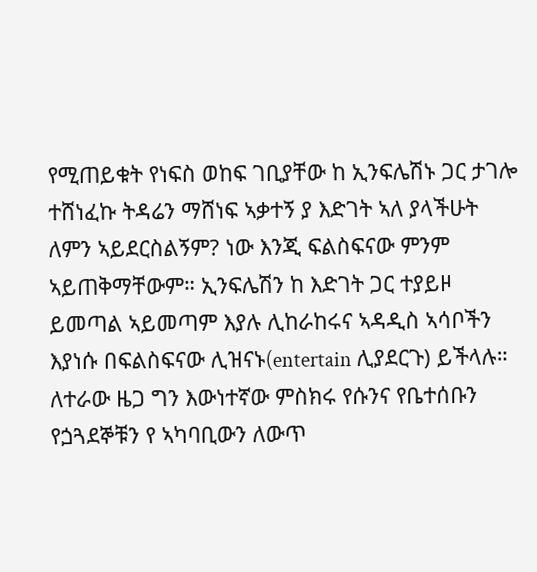የሚጠይቁት የነፍስ ወከፍ ገቢያቸው ከ ኢንፍሌሽኑ ጋር ታገሎ ተሸነፈኩ ትዳሬን ማሸነፍ ኣቃተኝ ያ እድገት ኣለ ያላችሁት ለምን ኣይደርስልኝም? ነው እንጂ ፍልስፍናው ምንም ኣይጠቅማቸውም። ኢንፍሌሽን ከ እድገት ጋር ተያይዞ ይመጣል ኣይመጣም እያሉ ሊከራከሩና ኣዳዲስ ኣሳቦችን እያነሱ በፍልስፍናው ሊዝናኑ(entertain ሊያደርጉ) ይችላሉ። ለተራው ዜጋ ግን እውነተኛው ምስክሩ የሱንና የቤተሰቡን የጏጓደኞቹን የ ኣካባቢውን ለውጥ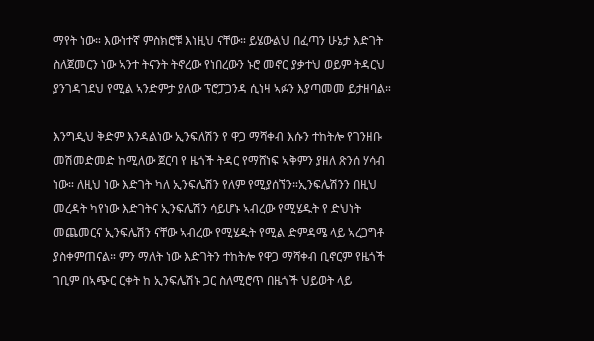ማየት ነው። እውነተኛ ምስክሮቹ እነዚህ ናቸው። ይሄውልህ በፈጣን ሁኔታ እድገት ስለጀመርን ነው ኣንተ ትናንት ትኖረው የነበረውን ኑሮ መኖር ያቃተህ ወይም ትዳርህ ያንገዳገደህ የሚል ኣንድምታ ያለው ፕሮፓጋንዳ ሲነዛ ኣፉን እያጣመመ ይታዘባል።

እንግዲህ ቅድም እንዳልነው ኢንፍለሽን የ ዋጋ ማሻቀብ እሱን ተከትሎ የገንዘቡ መሽመድመድ ከሚለው ጀርባ የ ዜጎች ትዳር የማሸነፍ ኣቅምን ያዘለ ጽንሰ ሃሳብ ነው። ለዚህ ነው እድገት ካለ ኢንፍሌሽን የለም የሚያሰኘን።ኢንፍሌሽንን በዚህ መረዳት ካየነው እድገትና ኢንፍሌሽን ሳይሆኑ ኣብረው የሚሄዱት የ ድህነት መጨመርና ኢንፍሌሽን ናቸው ኣብረው የሚሄዱት የሚል ድምዳሜ ላይ ኣረጋግቶ ያስቀምጠናል። ምን ማለት ነው እድገትን ተከትሎ የዋጋ ማሻቀብ ቢኖርም የዜጎች ገቢም በኣጭር ርቀት ከ ኢንፍሌሽኑ ጋር ስለሚሮጥ በዜጎች ህይወት ላይ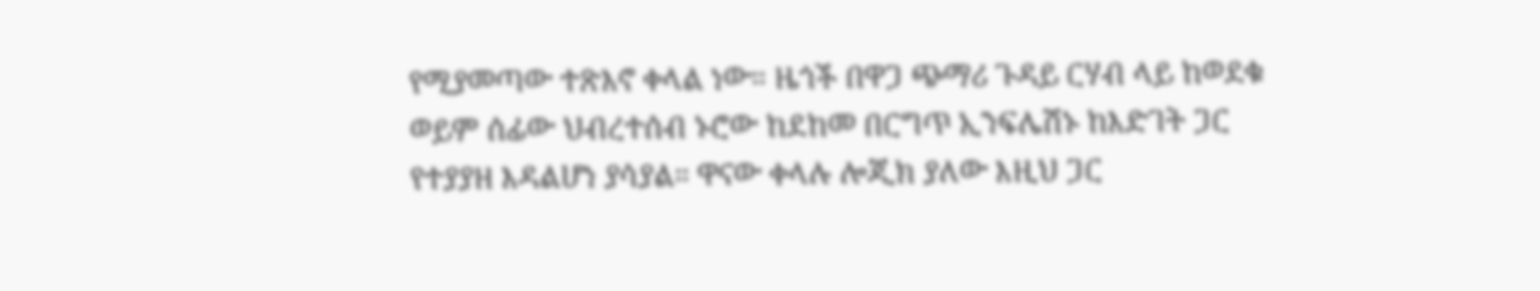የሚያመጣው ተጽእኖ ቀላል ነው። ዜጎች በዋጋ ጭማሪ ጉዳይ ርሃብ ላይ ከወደቁ ወይም ሰፊው ህብረተሰብ ኑሮው ከደከመ በርግጥ ኢንፍሌሽኑ ከእድገት ጋር የተያያዘ እዳልሆነ ያሳያል። ዋናው ቀላሉ ሎጂክ ያለው እዚህ ጋር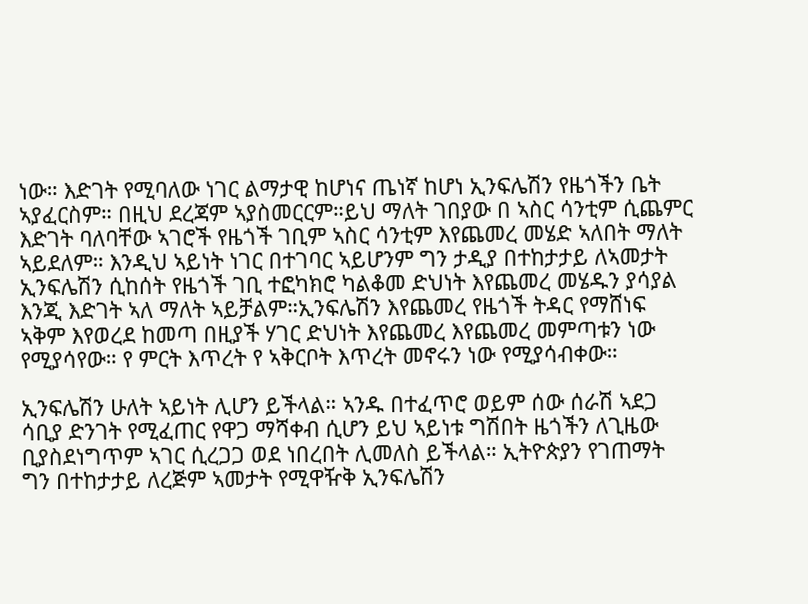ነው። እድገት የሚባለው ነገር ልማታዊ ከሆነና ጤነኛ ከሆነ ኢንፍሌሽን የዜጎችን ቤት ኣያፈርስም። በዚህ ደረጃም ኣያስመርርም።ይህ ማለት ገበያው በ ኣስር ሳንቲም ሲጨምር እድገት ባለባቸው ኣገሮች የዜጎች ገቢም ኣስር ሳንቲም እየጨመረ መሄድ ኣለበት ማለት ኣይደለም። እንዲህ ኣይነት ነገር በተገባር ኣይሆንም ግን ታዲያ በተከታታይ ለኣመታት ኢንፍሌሽን ሲከሰት የዜጎች ገቢ ተፎካክሮ ካልቆመ ድህነት እየጨመረ መሄዱን ያሳያል እንጂ እድገት ኣለ ማለት ኣይቻልም።ኢንፍሌሽን እየጨመረ የዜጎች ትዳር የማሸነፍ ኣቅም እየወረደ ከመጣ በዚያች ሃገር ድህነት እየጨመረ እየጨመረ መምጣቱን ነው የሚያሳየው። የ ምርት እጥረት የ ኣቅርቦት እጥረት መኖሩን ነው የሚያሳብቀው።

ኢንፍሌሽን ሁለት ኣይነት ሊሆን ይችላል። ኣንዱ በተፈጥሮ ወይም ሰው ሰራሽ ኣደጋ ሳቢያ ድንገት የሚፈጠር የዋጋ ማሻቀብ ሲሆን ይህ ኣይነቱ ግሽበት ዜጎችን ለጊዜው ቢያስደነግጥም ኣገር ሲረጋጋ ወደ ነበረበት ሊመለስ ይችላል። ኢትዮጵያን የገጠማት ግን በተከታታይ ለረጅም ኣመታት የሚዋዥቅ ኢንፍሌሽን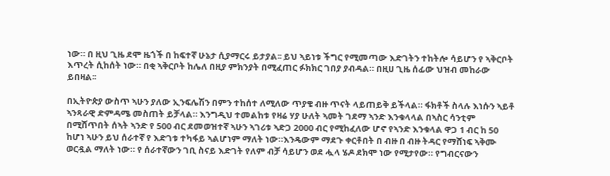ነው። በ ዚህ ጊዜ ደሞ ዜጎች በ ከፍተኛ ሁኔታ ሲያማርሩ ይታያል፡፡ ይህ ኣይነቱ ችግር የሚመጣው እድገትን ተከትሎ ሳይሆን የ ኣቅርቦት እጥረት ሲከሰት ነው። በቂ ኣቅርቦት ከሌለ በዚያ ምክንያት በሚፈጠር ፉክክር ገበያ ያብዳል። በዚሀ ጊዜ ሰፊው ህዝብ መከራው ይበዛል፡፡

በኢትዮጵያ ውስጥ ኣሁን ያለው ኢንፍሌሽን በምን ተከሰተ ለሚለው ጥያቄ ብዙ ጥናት ላይጠይቅ ይችላል። ፋክቶች ስላሉ እነሱን ኣይቶ ኣንጻራዊ ድምዳሜ መስጠት ይቻላል። እንግዲህ ተመልከቱ የዛሬ ሃያ ሁለት ኣመት ገደማ ኣንድ እንቁላላል በኣስር ሳንቲም በሚሸጥበት ሰኣት ኣንድ የ 500 ብር ደመወዝተኛ ኣሁን ኣገሪቱ ኣድጋ 2000 ብር የሚከፈለው ሆኖ የኣንድ እንቁላል ዋጋ 1 ብር ከ 50 ከሆነ ኣሁን ይህ ሰራተኛ የ እድገቱ ተካፋይ ኣልሆነም ማለት ነው።እንዴውም ማደጉ ቀርቶበት በ ብዙ በ ብዙ ትዳር የማሸነፍ ኣቅሙ ወርዷል ማለት ነው። የ ሰራተኛውን ገቢ ስናይ እድገት የለም ብቻ ሳይሆን ወደ ሗላ ሄዶ ደክሞ ነው የሚታየው። የግብርናውን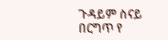ጉዳይም ስናይ በርግጥ የ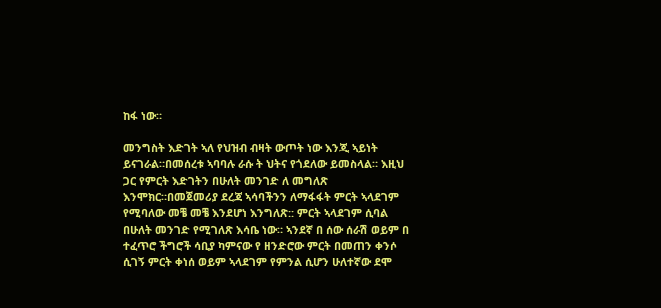ከፋ ነው።

መንግስት እድገት ኣለ የህዝብ ብዛት ውጦት ነው እንጂ ኣይነት ይናገራል።በመሰረቱ ኣባባሉ ራሱ ት ህትና የጎደለው ይመስላል። እዚህ ጋር የምርት እድገትን በሁለት መንገድ ለ መግለጽ እንሞክር።በመጀመሪያ ደረጃ ኣሳባችንን ለማፋፋት ምርት ኣላደገም የሚባለው መቼ መቼ እንደሆነ እንግለጽ:: ምርት ኣላደገም ሲባል በሁለት መንገድ የሚገለጽ እሳቤ ነው። ኣንደኛ በ ሰው ሰራሽ ወይም በ ተፈጥሮ ችግሮች ሳቢያ ካምናው የ ዘንድሮው ምርት በመጠን ቀንሶ ሲገኝ ምርት ቀነሰ ወይም ኣላደገም የምንል ሲሆን ሁለተኛው ደሞ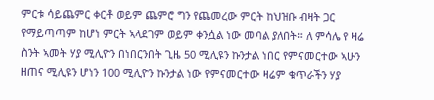ምርቱ ሳይጨምር ቀርቶ ወይም ጨምሮ ግን የጨመረው ምርት ከህዝቡ ብዛት ጋር የማይጣጣም ከሆነ ምርት ኣላደገም ወይም ቀንሷል ነው መባል ያለበት። ለ ምሳሌ የ ዛሬ ስንት ኣመት ሃያ ሚሊዮን በነበርንበት ጊዜ 50 ሚሊዩን ኩንታል ነበር የምናመርተው ኣሁን ዘጠና ሚሊዩን ሆነን 100 ሚሊዮን ኩንታል ነው የምናመርተው ዛሬም ቁጥራችን ሃያ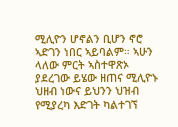ሚሊዮን ሆኖልን ቢሆን ኖሮ ኣድገን ነበር ኣይባልም። ኣሁን ላለው ምርት ኣስተዋጽኦ ያደረገው ይሄው ዘጠና ሚሊዮኑ ህዘብ ነውና ይህንን ህዝብ የሚያረካ እድገት ካልተገኘ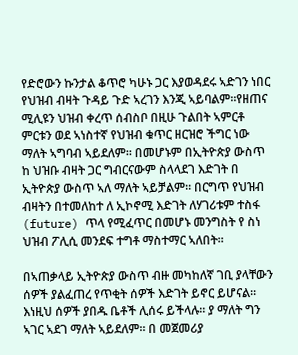የድሮውን ኩንታል ቆጥሮ ካሁኑ ጋር እያወዳደሩ ኣድገን ነበር የህዝብ ብዛት ጉዳይ ጉድ ኣረገን እንጂ ኣይባልም።የዘጠና ሚሊዩን ህዝብ ቀረጥ ሰብስቦ በዚሁ ጉልበት ኣምርቶ ምርቱን ወደ ኣነስተኛ የህዝብ ቁጥር ዘርዝሮ ችግር ነው ማለት ኣግባብ ኣይደለም። በመሆኑም በኢትዮጵያ ውስጥ ከ ህዝቡ ብዛት ጋር ግብርናውም ስላላደገ እድገት በ ኢትዮጵያ ውስጥ ኣለ ማለት ኣይቻልም። በርግጥ የህዝብ ብዛትን በተመለከተ ለ ኢኮኖሚ እድገት ለሃገሪቱም ተስፋ (future) ጥላ የሚፈጥር በመሆኑ መንግስት የ ስነ ህዝብ ፖሊሲ መንደፍ ተግቶ ማስተማር ኣለበት።

በኣጠቃላይ ኢትዮጵያ ውስጥ ብዙ መካከለኛ ገቢ ያላቸውን ሰዎች ያልፈጠረ የጥቂት ሰዎች እድገት ይኖር ይሆናል። እነዚህ ሰዎች ያበዱ ቤቶች ሊሰሩ ይችላሉ። ያ ማለት ግን ኣገር ኣደገ ማለት ኣይደለም። በ መጀመሪያ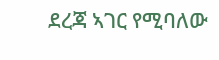ደረጃ ኣገር የሚባለው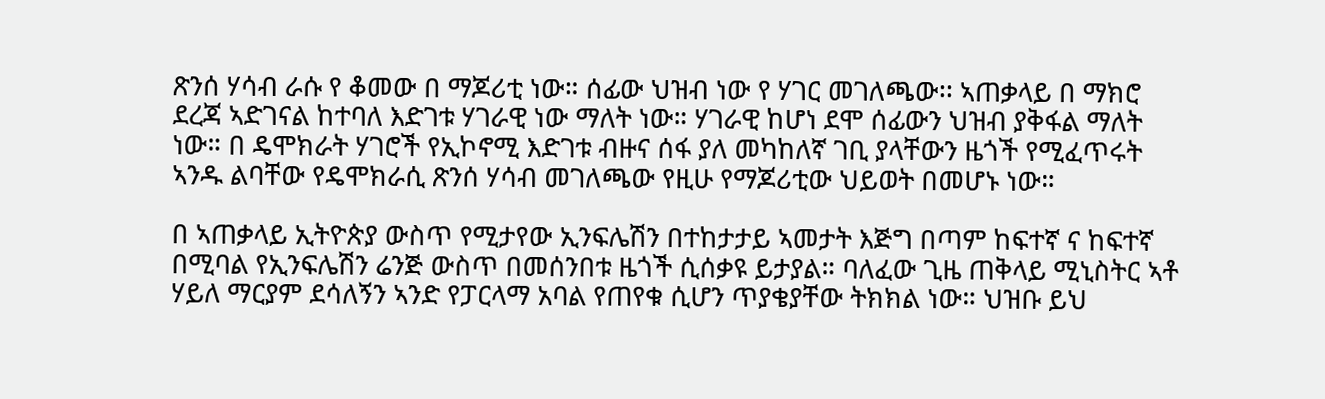ጽንሰ ሃሳብ ራሱ የ ቆመው በ ማጆሪቲ ነው። ሰፊው ህዝብ ነው የ ሃገር መገለጫው፡፡ ኣጠቃላይ በ ማክሮ ደረጃ ኣድገናል ከተባለ እድገቱ ሃገራዊ ነው ማለት ነው። ሃገራዊ ከሆነ ደሞ ሰፊውን ህዝብ ያቅፋል ማለት ነው። በ ዴሞክራት ሃገሮች የኢኮኖሚ እድገቱ ብዙና ሰፋ ያለ መካከለኛ ገቢ ያላቸውን ዜጎች የሚፈጥሩት ኣንዱ ልባቸው የዴሞክራሲ ጽንሰ ሃሳብ መገለጫው የዚሁ የማጆሪቲው ህይወት በመሆኑ ነው።

በ ኣጠቃላይ ኢትዮጵያ ውስጥ የሚታየው ኢንፍሌሽን በተከታታይ ኣመታት እጅግ በጣም ከፍተኛ ና ከፍተኛ በሚባል የኢንፍሌሽን ሬንጅ ውስጥ በመሰንበቱ ዜጎች ሲሰቃዩ ይታያል። ባለፈው ጊዜ ጠቅላይ ሚኒስትር ኣቶ ሃይለ ማርያም ደሳለኝን ኣንድ የፓርላማ አባል የጠየቁ ሲሆን ጥያቄያቸው ትክክል ነው። ህዝቡ ይህ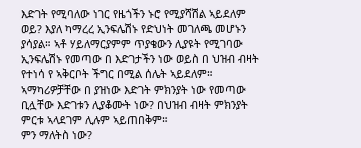እድገት የሚባለው ነገር የዜጎችን ኑሮ የሚያሻሽል ኣይደለም ወይ? እያለ ካማረረ ኢንፍሌሽኑ የድህነት መገለጫ መሆኑን ያሳያል። ኣቶ ሃይለማርያምም ጥያቄውን ሊያዩት የሚገባው ኢንፍሌሽኑ የመጣው በ እድገታችን ነው ወይስ በ ህዝብ ብዛት የተነሳ የ ኣቅርቦት ችግር በሚል ሰሌት ኣይደለም። ኣማካሪዎቻቸው በ ያዝነው እድገት ምክንያት ነው የመጣው ቢሏቸው እድገቱን ሊያቆሙት ነው? በህዝብ ብዛት ምክንያት ምርቱ ኣላደገም ሊሉም ኣይጠበቅም።
ምን ማለትስ ነው?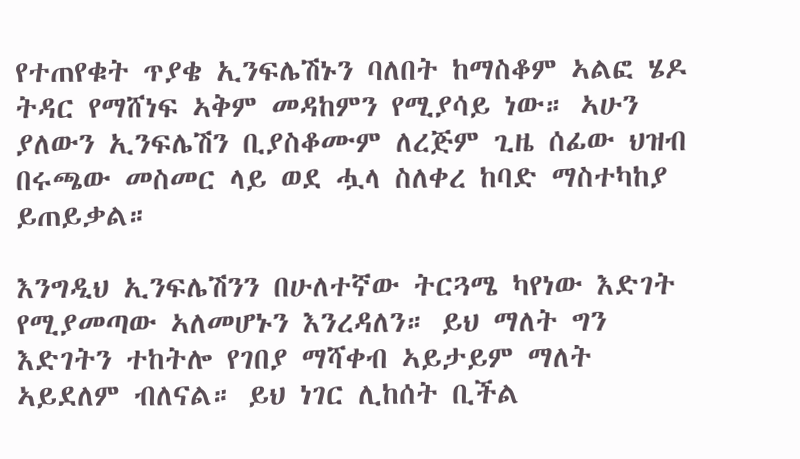የተጠየቁት ጥያቄ ኢንፍሌሽኑን ባለበት ከማስቆም ኣልፎ ሄዶ ትዳር የማሸነፍ ኣቅም መዳከምን የሚያሳይ ነው። ኣሁን ያለውን ኢንፍሌሽን ቢያስቆሙም ለረጅም ጊዜ ሰፊው ህዝብ በሩጫው መስመር ላይ ወደ ሗላ ስለቀረ ከባድ ማስተካከያ ይጠይቃል።

እንግዲህ ኢንፍሌሽንን በሁለተኛው ትርጓሜ ካየነው እድገት የሚያመጣው ኣለመሆኑን እንረዳለን። ይህ ማለት ግን እድገትን ተከትሎ የገበያ ማሻቀብ ኣይታይም ማለት ኣይደለም ብለናል። ይህ ነገር ሊከሰት ቢችል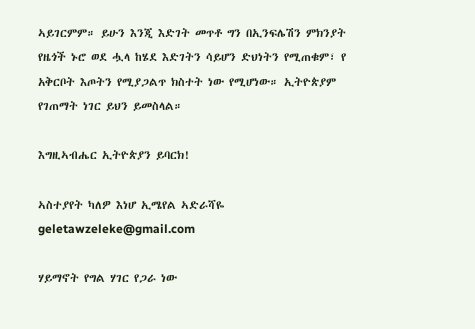ኣይገርምም። ይሁን እንጂ እድገት መጥቶ ግን በኢንፍሌሽን ምክንያት የዜጎች ኑሮ ወደ ሗላ ከሄደ እድገትን ሳይሆን ድህነትን የሚጠቁም፣ የ አቅርቦት እጦትን የሚያጋልጥ ክስተት ነው የሚሆነው። ኢትዮጵያም የገጠማት ነገር ይህን ይመስላል።

እግዚኣብሔር ኢትዮጵያን ይባርክ!

ኣስተያየት ካለዎ እነሆ ኢሜየል ኣድራሻዬ
geletawzeleke@gmail.com

ሃይማኖት የግል ሃገር የጋራ ነው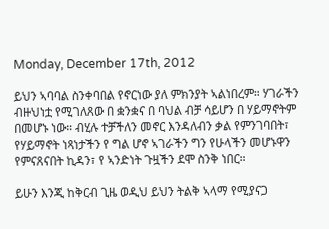Monday, December 17th, 2012

ይህን ኣባባል ስንቀባበል የኖርነው ያለ ምክንያት ኣልነበረም። ሃገራችን ብዙህነቷ የሚገለጸው በ ቋንቋና በ ባህል ብቻ ሳይሆን በ ሃይማኖትም በመሆኑ ነው። ብሂሉ ተቻችለን መኖር እንዳለብን ቃል የምንገባበት፣ የሃይማኖት ነጻነታችን የ ግል ሆኖ ኣገራችን ግን የሁላችን መሆኑዋን የምናጸናበት ኪዳን፣ የ ኣንድነት ጉዟችን ደሞ ስንቅ ነበር።

ይሁን እንጂ ከቅርብ ጊዜ ወዲህ ይህን ትልቅ ኣላማ የሚያናጋ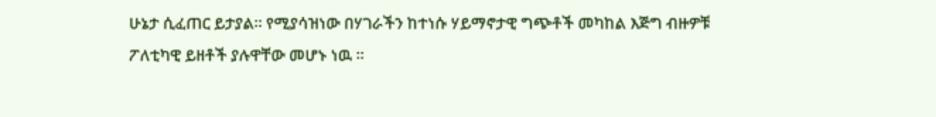ሁኔታ ሲፈጠር ይታያል። የሚያሳዝነው በሃገራችን ከተነሱ ሃይማኖታዊ ግጭቶች መካከል እጅግ ብዙዎቹ ፖለቲካዊ ይዘቶች ያሉዋቸው መሆኑ ነዉ ።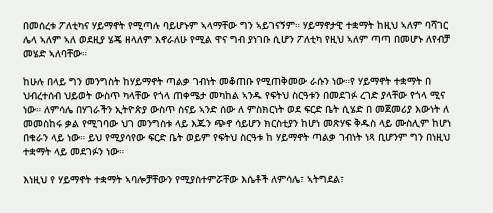በመሰረቱ ፖለቲካና ሃይማኖት የሚጣሉ ባይሆኑም ኣላማቸው ግን ኣይገናኝም። ሃይማኖታዊ ተቋማት ከዚህ ኣለም ባሻገር ሌላ ኣለም ኣለ ወደዚያ ሄጄ ዘላለም እኖራለሁ የሚል ዋና ግብ ያነገቡ ሲሆን ፖለቲካ የዚህ ኣለም ጣጣ በመሆኑ ለየብቻ መሄድ ኣለባቸው።

ከሁሉ በላይ ግን መንግስት ከሃይማኖት ጣልቃ ገብነት መቆጠቡ የሚጠቅመው ራሱን ነው።የ ሃይማኖት ተቋማት በ ህብረተሰብ ህይወት ውስጥ ካላቸው የጎላ ጠቀሜታ መካከል ኣንዱ የፍትህ ስርዓቱን በመደገፉ ረገድ ያላቸው የጎላ ሚና ነው። ለምሳሌ በሃገራችን ኢትዮጵያ ውስጥ ስናይ ኣንድ ሰው ለ ምስክርነት ወደ ፍርድ ቤት ሲሄድ በ መጀመሪያ እውነት ለ መመስከሩ ቃል የሚገባው ህገ መንግስቱ ላይ እጁን ጭኖ ሳይሆን ክርስቲያን ከሆነ መጽሃፍ ቅዱስ ላይ ሙስሊም ከሆነ በቁራን ላይ ነው። ይህ የሚያሳየው ፍርድ ቤት ወይም የፍትህ ስርዓቱ ከ ሃይማኖት ጣልቃ ገብነት ነጻ ቢሆንም ግን በነዚህ ተቋማት ላይ መደገፉን ነው።

እነዚህ የ ሃይማኖት ተቋማት ኣባሎቻቸውን የሚያስተምሯቸው እሴቶች ለምሳሌ፣ ኣትግደል፣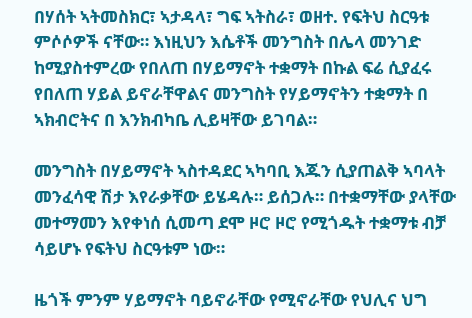በሃሰት ኣትመስክር፣ ኣታዳላ፣ ግፍ ኣትስራ፣ ወዘተ. የፍትህ ስርዓቱ ምሶሶዎች ናቸው። እነዚህን እሴቶች መንግስት በሌላ መንገድ ከሚያስተምረው የበለጠ በሃይማኖት ተቋማት በኩል ፍሬ ሲያፈሩ የበለጠ ሃይል ይኖራቸዋልና መንግስት የሃይማኖትን ተቋማት በ ኣክብሮትና በ እንክብካቤ ሊይዛቸው ይገባል።

መንግስት በሃይማኖት ኣስተዳደር ኣካባቢ እጁን ሲያጠልቅ ኣባላት መንፈሳዊ ሽታ እየራቃቸው ይሄዳሉ። ይሰጋሉ። በተቋማቸው ያላቸው መተማመን እየቀነሰ ሲመጣ ደሞ ዞሮ ዞሮ የሚጎዱት ተቋማቱ ብቻ ሳይሆኑ የፍትህ ስርዓቱም ነው።

ዜጎች ምንም ሃይማኖት ባይኖራቸው የሚኖራቸው የህሊና ህግ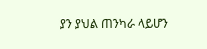ያን ያህል ጠንካራ ላይሆን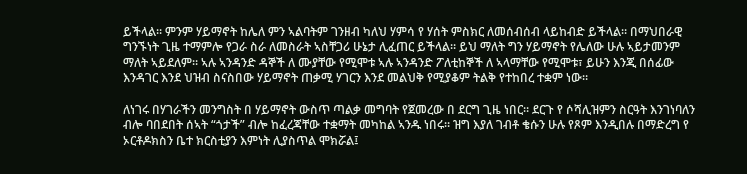ይችላል። ምንም ሃይማኖት ከሌለ ምን ኣልባትም ገንዘብ ካለህ ሃምሳ የ ሃሰት ምስክር ለመሰብሰብ ላይከብድ ይችላል። በማህበራዊ ግንኙነት ጊዜ ተማምሎ የጋራ ስራ ለመስራት ኣስቸጋሪ ሁኔታ ሊፈጠር ይችላል። ይህ ማለት ግን ሃይማኖት የሌለው ሁሉ ኣይታመንም ማለት ኣይደለም። ኣሉ ኣንዳንድ ዳኞች ለ ሙያቸው የሚሞቱ ኣሉ ኣንዳንድ ፖለቲከኞች ለ ኣላማቸው የሚሞቱ፣ ይሁን እንጂ በሰፊው እንዳገር እንደ ህዝብ ስናስበው ሃይማኖት ጠቃሚ ሃገርን እንደ መልህቅ የሚያቆም ትልቅ የተከበረ ተቋም ነው።

ለነገሩ በሃገራችን መንግስት በ ሃይማኖት ውስጥ ጣልቃ መግባት የጀመረው በ ደርግ ጊዜ ነበር። ደርጉ የ ሶሻሊዝምን ስርዓት እንገነባለን ብሎ ባበደበት ሰኣት “ጎታች” ብሎ ከፈረጃቸው ተቋማት መካከል ኣንዱ ነበሩ። ዝግ እያለ ገብቶ ቄሱን ሁሉ የጾም እንዲበሉ በማድረግ የ ኦርቶዶክስን ቤተ ክርስቲያን እምነት ሊያስጥል ሞክሯል፤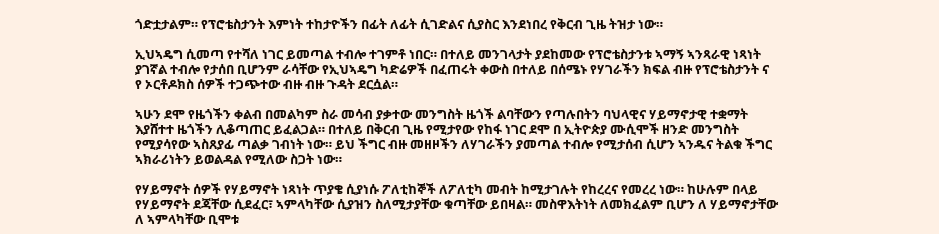ጎድቷታልም። የፕሮቴስታንት እምነት ተከታዮችን በፊት ለፊት ሲገድልና ሲያስር እንደነበረ የቅርብ ጊዜ ትዝታ ነው።

ኢህኣዴግ ሲመጣ የተሻለ ነገር ይመጣል ተብሎ ተገምቶ ነበር። በተለይ መንገላታት ያደከመው የፕሮቴስታንቱ ኣማኝ ኣንጻራዊ ነጻነት ያገኛል ተብሎ የታሰበ ቢሆንም ራሳቸው የኢህኣዴግ ካድሬዎች በፈጠሩት ቀውስ በተለይ በሰሜኑ የሃገራችን ክፍል ብዙ የፕሮቴስታንት ና የ ኦርቶዶክስ ሰዎች ተጋጭተው ብዙ ብዙ ጉዳት ደርሷል።

ኣሁን ደሞ የዜጎችን ቀልብ በመልካም ስራ መሳብ ያቃተው መንግስት ዜጎች ልባቸውን የጣሉበትን ባህላዊና ሃይማኖታዊ ተቋማት እያሸተተ ዜጎችን ሊቆጣጠር ይፈልጋል። በተለይ በቅርብ ጊዜ የሚታየው የከፋ ነገር ደሞ በ ኢትዮጵያ ሙሲሞች ዘንድ መንግስት የሚያሳየው ኣስጸያፊ ጣልቃ ገብነት ነው። ይህ ችግር ብዙ መዘዞችን ለሃገራችን ያመጣል ተብሎ የሚታሰብ ሲሆን ኣንዱና ትልቁ ችግር ኣክራሪነትን ይወልዳል የሚለው ስጋት ነው።

የሃይማኖት ሰዎች የሃይማኖት ነጻነት ጥያቄ ሲያነሱ ፖለቲከኞች ለፖለቲካ መብት ከሚታገሉት የከረረና የመረረ ነው። ከሁሉም በላይ የሃይማኖት ደጃቸው ሲደፈር፣ ኣምላካቸው ሲያዝን ስለሚታያቸው ቁጣቸው ይበዛል። መስዋእትነት ለመክፈልም ቢሆን ለ ሃይማኖታቸው ለ ኣምላካቸው ቢሞቱ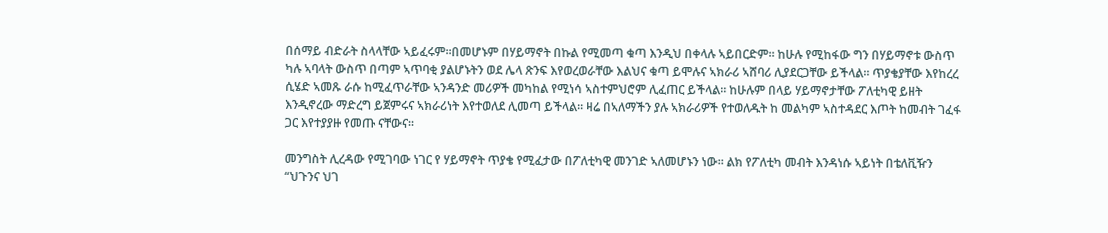በሰማይ ብድራት ስላላቸው ኣይፈሩም።በመሆኑም በሃይማኖት በኩል የሚመጣ ቁጣ እንዲህ በቀላሉ ኣይበርድም። ከሁሉ የሚከፋው ግን በሃይማኖቱ ውስጥ ካሉ ኣባላት ውስጥ በጣም ኣጥባቂ ያልሆኑትን ወደ ሌላ ጽንፍ እየወረወራቸው እልህና ቁጣ ይሞሉና ኣክራሪ ኣሸባሪ ሊያደርጋቸው ይችላል። ጥያቄያቸው እየከረረ ሲሄድ ኣመጹ ራሱ ከሚፈጥራቸው ኣንዳንድ መሪዎች መካከል የሚነሳ ኣስተምህሮም ሊፈጠር ይችላል። ከሁሉም በላይ ሃይማኖታቸው ፖለቲካዊ ይዘት እንዲኖረው ማድረግ ይጀምሩና ኣክራሪነት እየተወለደ ሊመጣ ይችላል። ዛሬ በኣለማችን ያሉ ኣክራሪዎች የተወለዱት ከ መልካም ኣስተዳደር እጦት ከመብት ገፈፋ ጋር እየተያያዙ የመጡ ናቸውና፡፡

መንግስት ሊረዳው የሚገባው ነገር የ ሃይማኖት ጥያቄ የሚፈታው በፖለቲካዊ መንገድ ኣለመሆኑን ነው። ልክ የፖለቲካ መብት እንዳነሱ ኣይነት በቴለቪዥን “ህጉንና ህገ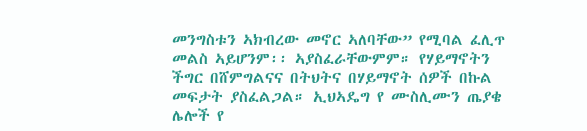መንግስቱን ኣክብረው መኖር ኣለባቸው” የሚባል ፈሊጥ መልስ ኣይሆንም፡፡ ኣያስፈራቸውምም። የሃይማኖትን ችግር በሸምግልናና በትህትና በሃይማኖት ሰዎች በኩል መፍታት ያስፈልጋል። ኢህኣዴግ የ ሙስሊሙን ጤያቄ ሌሎች የ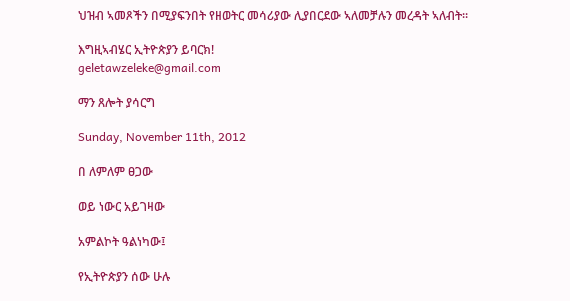ህዝብ ኣመጾችን በሚያፍንበት የዘወትር መሳሪያው ሊያበርደው ኣለመቻሉን መረዳት ኣለብት።

እግዚኣብሄር ኢትዮጵያን ይባርክ!
geletawzeleke@gmail.com

ማን ጸሎት ያሳርግ

Sunday, November 11th, 2012

በ ለምለም ፀጋው

ወይ ነውር አይገዛው

አምልኮት ዓልነካው፤

የኢትዮጵያን ሰው ሁሉ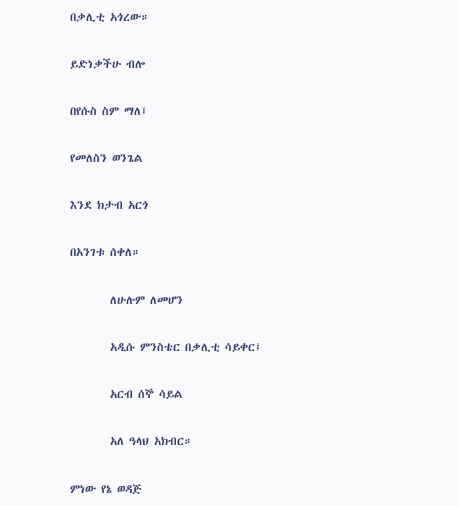በቃሊቲ አጎረው።

ይድነቃችሁ ብሎ

በየሱስ ስም ማለ፤

የመለስን ወንጌል

እንደ ክታብ አርጎ

በአንገቱ ሰቀለ።

        ለሁሉም ለመሆን

        አዲሱ ምንስቴር በቃሊቲ ሳይቀር፤

        አርብ ሰኞ ሳይል

        አለ ዓላህ አክብር።

ምነው የኔ ወዳጅ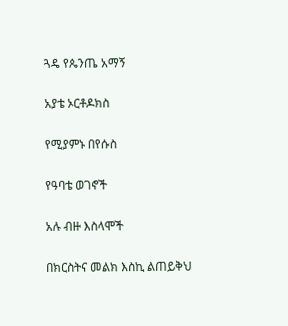ጓዴ የጴንጤ አማኝ

አያቴ ኦርቶዶክስ

የሚያምኑ በየሱስ

የዓባቴ ወገኖች

አሉ ብዙ እስላሞች

በክርስትና መልክ እስኪ ልጠይቅህ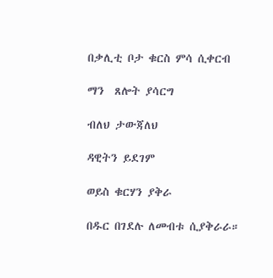በቃሊቲ ቦታ ቁርስ ምሳ ሲቀርብ

ማን  ጸሎት ያሳርግ

ብለህ ታውጃለህ

ዳዊትን ይደገም

ወይስ ቁርሃን ያቅራ

በዱር በገደሉ ለመብቱ ሲያቅራራ።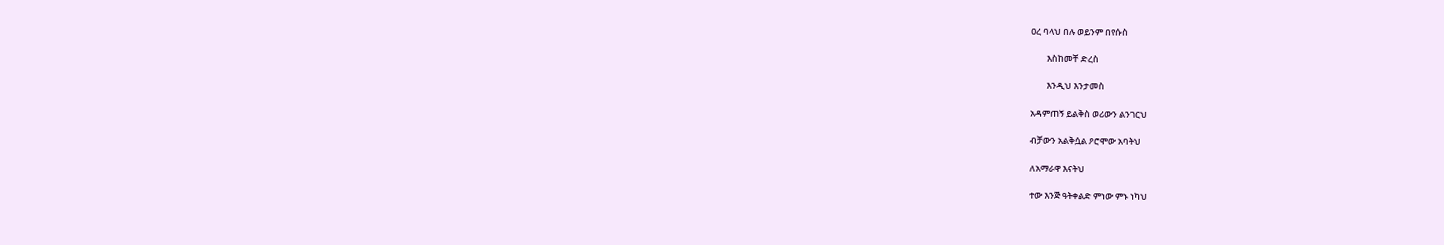ዐረ ባላህ በሉ ወይንም በየሱስ

        እስከመቸ ድረስ

        እንዲህ እንታመስ

አዳምጠኝ ይልቅስ ወሪውን ልንገርህ

ብቻውን አልቅሷል ዖሮሞው አባትህ

ለአማራዋ እናትህ

ተው እንጅ ዓትቀልድ ምነው ምኑ ነካህ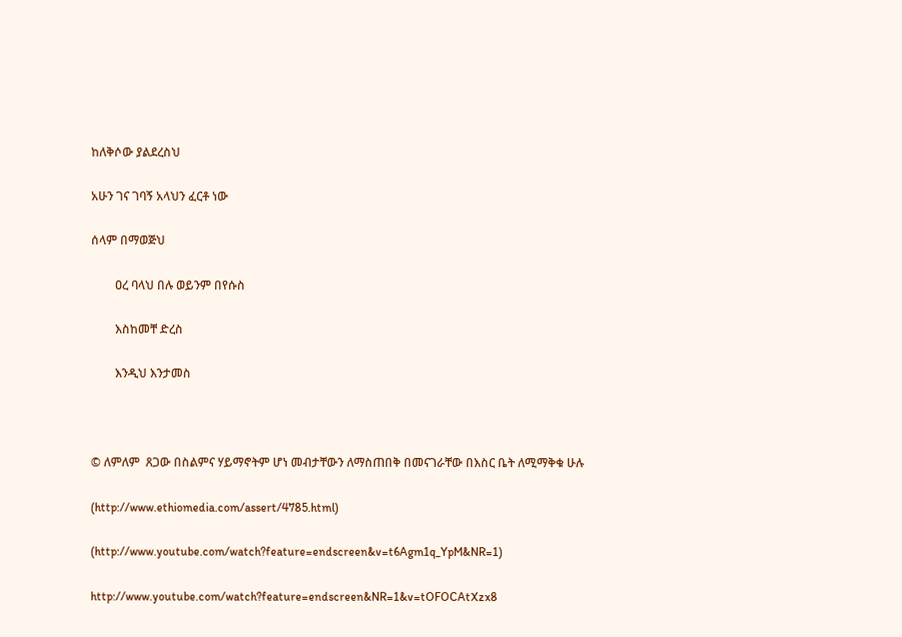ከለቅሶው ያልደረስህ

አሁን ገና ገባኝ አላህን ፈርቶ ነው

ሰላም በማወጅህ

        ዐረ ባላህ በሉ ወይንም በየሱስ

        እስከመቸ ድረስ

        እንዲህ እንታመስ



© ለምለም  ጸጋው በስልምና ሃይማኖትም ሆነ መብታቸውን ለማስጠበቅ በመናገራቸው በእስር ቤት ለሚማቅቁ ሁሉ

(http://www.ethiomedia.com/assert/4785.html)

(http://www.youtube.com/watch?feature=endscreen&v=t6Agm1q_YpM&NR=1)

http://www.youtube.com/watch?feature=endscreen&NR=1&v=tOFOCAtXzx8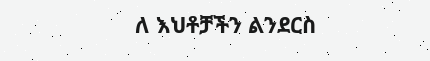ለ እህቶቻችን ልንደርስ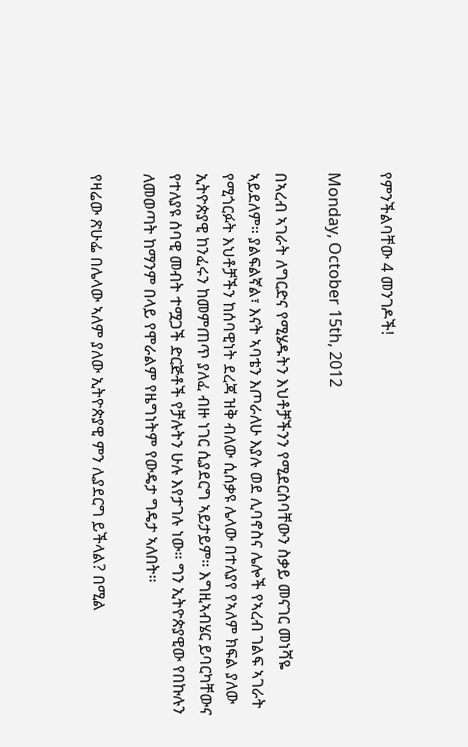የምንችልባቸው 4 መንገዶች!

Monday, October 15th, 2012

በኣረብ ኣገራት ለግርድና የሚሄዱትን እህቶቻችንን የሚደርስባቸውን ስቃይ መናገር መነሻዬ ኣይደለም። ያልፍልኛል፣ እናት ኣባቴን እጦራለሁ እያሉ ወደ ሊባኖስና ሌሎች የኣረብ ገልፍ ኣገራት የሚጎርፉት እህቶቻችን ከሰባዊነት ደረጃ ዝቅ ብለው ሲሰቃዩ ሌላው በተለያየ የኣለም ክፍል ያለው ኢትዮጵያዊ ከንፈሩን ከመምጠጥ ያለፈ ብዙ ነገር ሲያደርግ ኣይታይም። እግዚኣብሄር ይባርካቸውና የተለያዩ ሰባዊ መብት ተሟጋች ድርጅቶች የቻሉትን ሁሉ እየታገሉ ነው። ግን ኢትዮጵያዊው የበኩሉን ለመወጣት ከማንም በላይ የሞራልም የዜግነትም የውዴታ ግዴታ ኣለበት።

የዛሬው ጽሁፌ በሌላው ኣለም ያለው ኢትዮጵያዊ ምን ሊያደርግ ይችላል? በሚል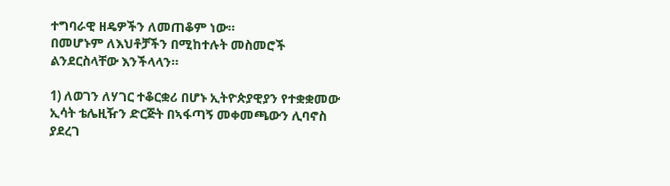ተግባራዊ ዘዴዎችን ለመጠቆም ነው።
በመሆኑም ለእህቶቻችን በሚከተሉት መስመሮች ልንደርስላቸው እንችላላን።

1) ለወገን ለሃገር ተቆርቋሪ በሆኑ ኢትዮጵያዊያን የተቋቋመው ኢሳት ቴሌዚዥን ድርጅት በኣፋጣኝ መቀመጫውን ሊባኖስ ያደረገ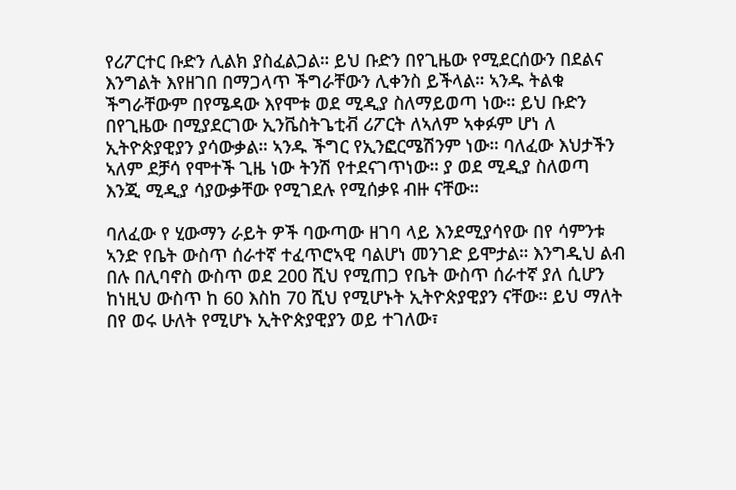የሪፖርተር ቡድን ሊልክ ያስፈልጋል። ይህ ቡድን በየጊዜው የሚደርሰውን በደልና እንግልት እየዘገበ በማጋላጥ ችግራቸውን ሊቀንስ ይችላል። ኣንዱ ትልቁ ችግራቸውም በየሜዳው እየሞቱ ወደ ሚዲያ ስለማይወጣ ነው። ይህ ቡድን በየጊዜው በሚያደርገው ኢንቬስትጌቲቭ ሪፖርት ለኣለም ኣቀፉም ሆነ ለ ኢትዮጵያዊያን ያሳውቃል። ኣንዱ ችግር የኢንፎርሜሽንም ነው። ባለፈው እህታችን ኣለም ደቻሳ የሞተች ጊዜ ነው ትንሽ የተደናገጥነው። ያ ወደ ሚዲያ ስለወጣ እንጂ ሚዲያ ሳያውቃቸው የሚገደሉ የሚሰቃዩ ብዙ ናቸው።

ባለፈው የ ሂውማን ራይት ዎች ባውጣው ዘገባ ላይ እንደሚያሳየው በየ ሳምንቱ ኣንድ የቤት ውስጥ ሰራተኛ ተፈጥሮኣዊ ባልሆነ መንገድ ይሞታል። እንግዲህ ልብ በሉ በሊባኖስ ውስጥ ወደ 200 ሺህ የሚጠጋ የቤት ውስጥ ሰራተኛ ያለ ሲሆን ከነዚህ ውስጥ ከ 60 እስከ 70 ሺህ የሚሆኑት ኢትዮጵያዊያን ናቸው። ይህ ማለት በየ ወሩ ሁለት የሚሆኑ ኢትዮጵያዊያን ወይ ተገለው፣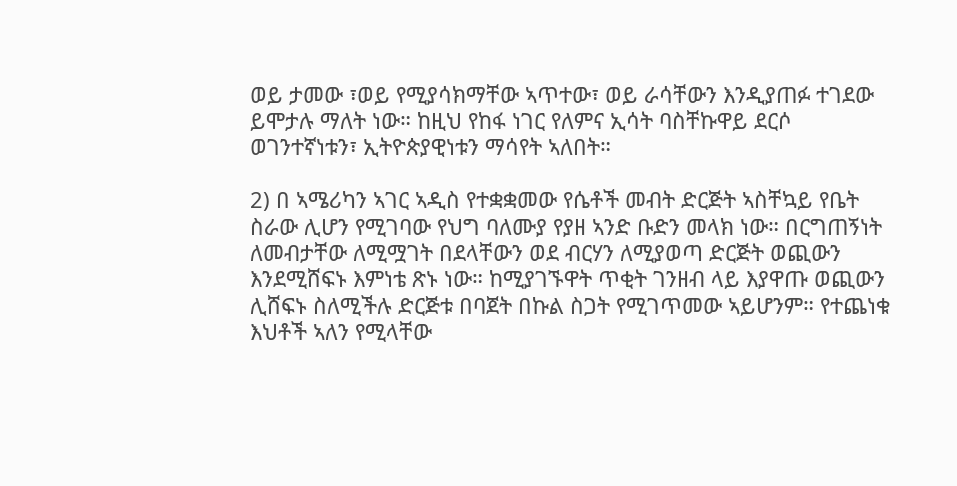ወይ ታመው ፣ወይ የሚያሳክማቸው ኣጥተው፣ ወይ ራሳቸውን እንዲያጠፉ ተገደው ይሞታሉ ማለት ነው። ከዚህ የከፋ ነገር የለምና ኢሳት ባስቸኩዋይ ደርሶ ወገንተኛነቱን፣ ኢትዮጵያዊነቱን ማሳየት ኣለበት።

2) በ ኣሜሪካን ኣገር ኣዲስ የተቋቋመው የሴቶች መብት ድርጅት ኣስቸኳይ የቤት ስራው ሊሆን የሚገባው የህግ ባለሙያ የያዘ ኣንድ ቡድን መላክ ነው። በርግጠኝነት ለመብታቸው ለሚሟገት በደላቸውን ወደ ብርሃን ለሚያወጣ ድርጅት ወጪውን እንደሚሸፍኑ እምነቴ ጽኑ ነው። ከሚያገኙዋት ጥቂት ገንዘብ ላይ እያዋጡ ወጪውን ሊሸፍኑ ስለሚችሉ ድርጅቱ በባጀት በኩል ስጋት የሚገጥመው ኣይሆንም። የተጨነቁ እህቶች ኣለን የሚላቸው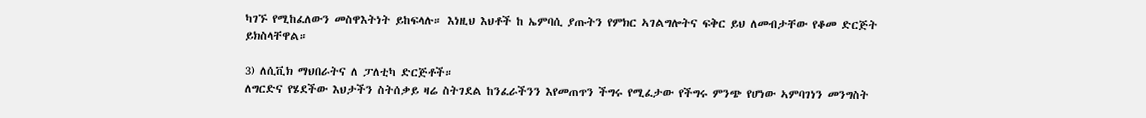ካገኙ የሚከፈለውን መስዋእትነት ይከፍላሉ። እነዚህ እህቶች ከ ኤምባሲ ያጡትን የምክር ኣገልግሎትና ፍቅር ይህ ለመብታቸው የቆመ ድርጅት ይክስላቸዋል።

3) ለሲቪክ ማህበራትና ለ ፓለቲካ ድርጅቶች።
ለግርድና የሄደችው እህታችን ስትሰቃይ ዛሬ ስትገደል ከንፈራችንን እየመጠጥን ችግሩ የሚፈታው የችግሩ ምንጭ የሆነው ኣምባገነን መንግስት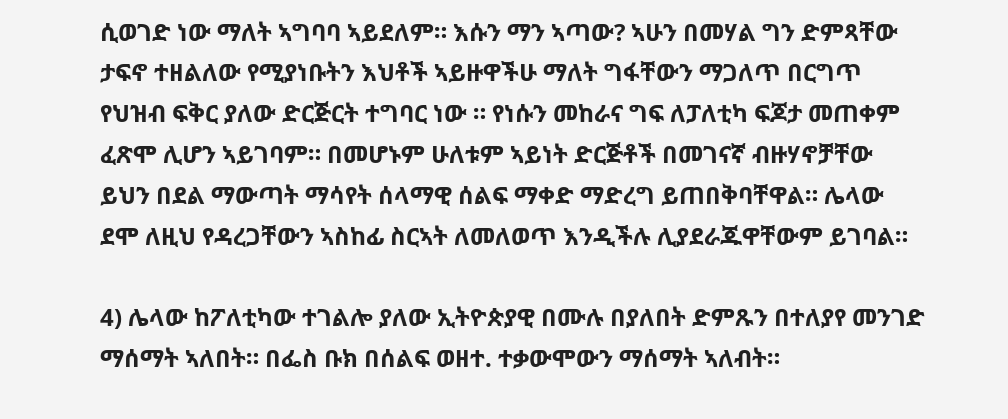ሲወገድ ነው ማለት ኣግባባ ኣይደለም። እሱን ማን ኣጣው? ኣሁን በመሃል ግን ድምጻቸው ታፍኖ ተዘልለው የሚያነቡትን እህቶች ኣይዙዋችሁ ማለት ግፋቸውን ማጋለጥ በርግጥ የህዝብ ፍቅር ያለው ድርጅርት ተግባር ነው ። የነሱን መከራና ግፍ ለፓለቲካ ፍጆታ መጠቀም ፈጽሞ ሊሆን ኣይገባም። በመሆኑም ሁለቱም ኣይነት ድርጅቶች በመገናኛ ብዙሃኖቻቸው ይህን በደል ማውጣት ማሳየት ሰላማዊ ሰልፍ ማቀድ ማድረግ ይጠበቅባቸዋል። ሌላው ደሞ ለዚህ የዳረጋቸውን ኣስከፊ ስርኣት ለመለወጥ እንዲችሉ ሊያደራጁዋቸውም ይገባል።

4) ሌላው ከፖለቲካው ተገልሎ ያለው ኢትዮጵያዊ በሙሉ በያለበት ድምጹን በተለያየ መንገድ ማሰማት ኣለበት። በፌስ ቡክ በሰልፍ ወዘተ. ተቃውሞውን ማሰማት ኣለብት።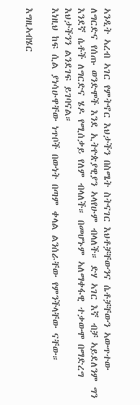ኣንዲት ኣረብ ኣገር የምትኖር እህታችን በስሜት ስትናገር እህቶቻቸውንና ሴቶቻቸውን ኣውጥተው ለግርድና የሰጡ ወንድሞች እንደ ኢትዮጵያዊያን ኣላየሁም ብላለች። ድሃ ኣገር እኛ ብቻ ኣይደለንም ግን እንደኛ ሴቶች ለግርድና ሄዶ የሚሰቃይ የለም ብላለች። በመሆኑም ኣለማቀፋዊ ተቃውሞ በማድረግ እህታችንን ልንደገፍ ይገባናል።
እነዚህ ከፍ ሲል ያነሳሁዋቸው ነጥቦች በውነት በጣም ቀላል ልንሰራቸው የምንችላቸው ናቸው።

እግዚኣብሄር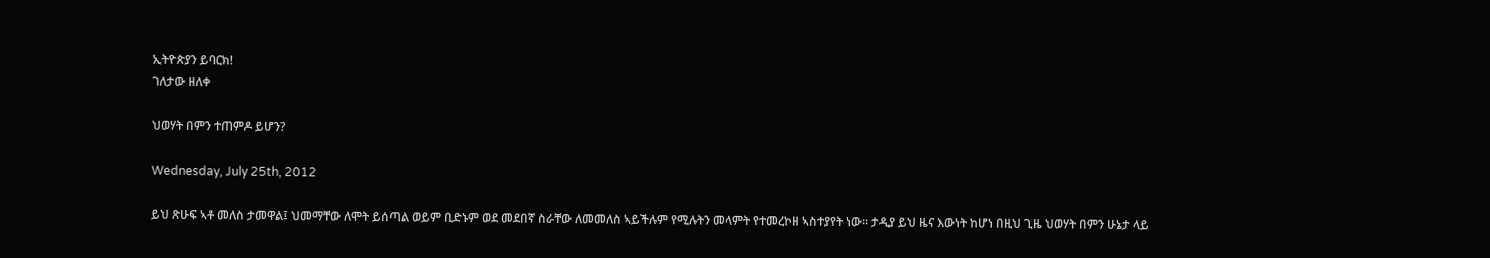ኢትዮጵያን ይባርክ!
ገለታው ዘለቀ

ህወሃት በምን ተጠምዶ ይሆን?

Wednesday, July 25th, 2012

ይህ ጽሁፍ ኣቶ መለስ ታመዋል፤ ህመማቸው ለሞት ይሰጣል ወይም ቢድኑም ወደ መደበኛ ስራቸው ለመመለስ ኣይችሉም የሚሉትን መላምት የተመረኮዘ ኣስተያየት ነው። ታዲያ ይህ ዜና እውነት ከሆነ በዚህ ጊዜ ህወሃት በምን ሁኔታ ላይ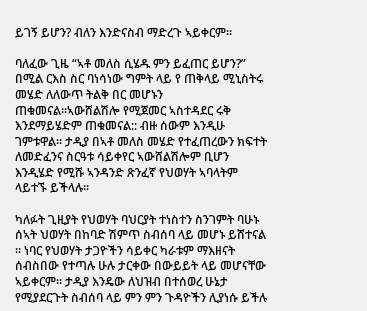ይገኝ ይሆን? ብለን እንድናስብ ማድረጉ ኣይቀርም።

ባለፈው ጊዜ “ኣቶ መለስ ሲሄዱ ምን ይፈጠር ይሆን?” በሚል ርእስ ስር ባነሳነው ግምት ላይ የ ጠቅላይ ሚኒስትሩ መሄድ ለለውጥ ትልቅ በር መሆኑን ጠቁመናል።ኣውሸልሽሎ የሚጀመር ኣስተዳደር ሩቅ እንደማይሄድም ጠቁመናል:: ብዙ ሰውም እንዲሁ ገምቱዋል። ታዲያ በኣቶ መለስ መሄድ የተፈጠረውን ክፍተት ለመድፈንና ስርዓቱ ሳይቀየር ኣውሸልሽሎም ቢሆን እንዲሄድ የሚሹ ኣንዳንድ ጽንፈኛ የህወሃት ኣባላትም ላይተኙ ይችላሉ።

ካለፉት ጊዚያት የህወሃት ባህርያት ተነስተን ስንገምት ባሁኑ ሰኣት ህወሃት በከባድ ሽምጥ ስብሰባ ላይ መሆኑ ይሸተናል ። ነባር የህወሃት ታጋዮችን ሳይቀር ካራቱም ማእዘናት ሰብስበው የተጣሉ ሁሉ ታርቀው በውይይት ላይ መሆናቸው ኣይቀርም። ታዲያ እንዴው ለህዝብ በተሰወረ ሁኔታ የሚያደርጉት ስብሰባ ላይ ምን ምን ጉዳዮችን ሊያነሱ ይችሉ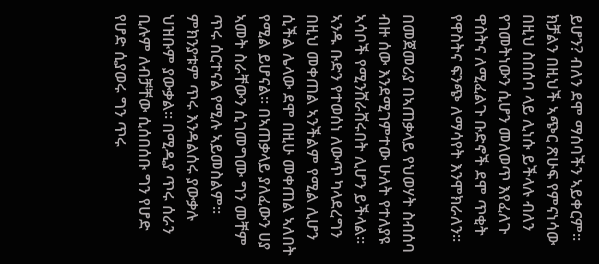ይሆን? ብለን ደሞ ማሰባችን ኣይቀርም። ክቻልን በዚህች ኣጭር ጽሁፍ የምናነሳው በዚህ ስበሰባ ላይ ሊነሱ ይችላሉ ብለን የገመትነውን ሲሆን መለወጥ እየፈለጉ ዋስትና ለሚፈልጉ ቡድኖች ደሞ ጥቂት የዋስትና ፍንጭ ለማሳየት እንሞክራለን።

በመጀመሪያ በኣጠቃላይ የህወሃት ስብሰባ ብዙ ሰው እንደሚገምተው ሁለት የተለያዩ ኣሳቦች የሚንሸራሸሩበት ሊሆን ይችላል። ኣንዱ ቡድን የተወሰነ ለውጥ ካላደረግን በዚህ መቀጠል ኣንችልም የሚል ሊሆን ሲችል ሌላው ደሞ በዚሁ መቀጠል ኣለበት የሚል ይሆናል። በኣጠቃላይ ያለፈውን ሀያ ኣመት ስራቸውን ሲገመግሙ ግን መቸም ጥሩ ሰርተናል የሚሉ ኣይመስልም። ምክንያቱም ጥሩ እንዳልሰሩ ያውቃሉ ህዝቡም ያውቃል። በሚዲያ ጥሩ ሰራን ቢሉም ለብቻቸው ሲሰበሰቡ ግን የሆድ የሆድ ሲያወሩ ግን ጥሩ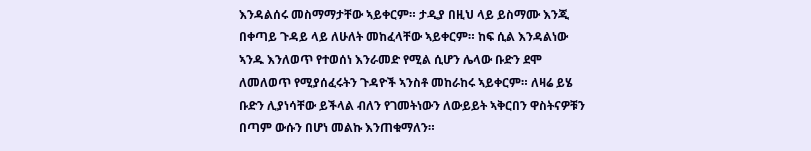እንዳልሰሩ መስማማታቸው ኣይቀርም። ታዲያ በዚህ ላይ ይስማሙ እንጂ በቀጣይ ጉዳይ ላይ ለሁለት መከፈላቸው ኣይቀርም። ከፍ ሲል እንዳልነው ኣንዱ እንለወጥ የተወሰነ እንራመድ የሚል ሲሆን ሌላው ቡድን ደሞ ለመለወጥ የሚያሰፈሩትን ጉዳዮች ኣንስቶ መከራከሩ ኣይቀርም። ለዛሬ ይሄ ቡድን ሊያነሳቸው ይችላል ብለን የገመትነውን ለውይይት ኣቅርበን ዋስትናዎቹን በጣም ውሱን በሆነ መልኩ እንጠቁማለን።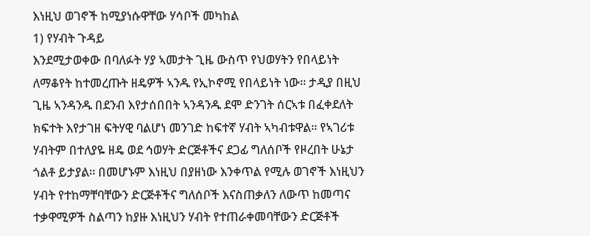እነዚህ ወገኖች ከሚያነሱዋቸው ሃሳቦች መካከል
1) የሃብት ጉዳይ
እንደሚታወቀው በባለፉት ሃያ ኣመታት ጊዜ ውስጥ የህወሃትን የበላይነት ለማቆየት ከተመረጡት ዘዴዎች ኣንዱ የኢኮኖሚ የበላይነት ነው። ታዲያ በዚህ ጊዜ ኣንዳንዱ በደንብ እየታሰበበት ኣንዳንዱ ደሞ ድንገት ሰርኣቱ በፈቀደለት ክፍተት እየታገዘ ፍትሃዊ ባልሆነ መንገድ ከፍተኛ ሃብት ኣካብቱዋል። የኣገሪቱ ሃብትም በተለያዬ ዘዴ ወደ ኅወሃት ድርጅቶችና ደጋፊ ግለሰቦች የዞረበት ሁኔታ ጎልቶ ይታያል። በመሆኑም እነዚህ በያዘነው እንቀጥል የሚሉ ወገኖች እነዚህን ሃብት የተከማቸባቸውን ድርጅቶችና ግለሰቦች እናስጠቃለን ለውጥ ከመጣና ተቃዋሚዎች ስልጣን ከያዙ እነዚህን ሃብት የተጠራቀመባቸውን ድርጅቶች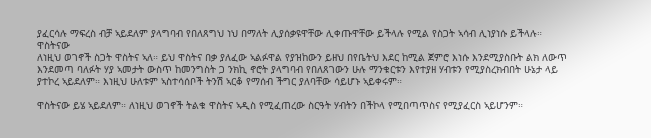ያፈርሳሉ ማፍረስ ብቻ ኣይደለም ያላግባብ የበለጸግህ ነህ በማለት ሊያሰቃዩዋቸው ሊቀጡዋቸው ይችላሉ የሚል የስጋት ኣሳብ ሊነያነሱ ይችላሉ።
ዋስትናው
ለነዚህ ወገኖች ስጋት ዋስትና ኣለ። ይህ ዋስትና በቃ ያለፈው ኣልፉዋል የያዝከውን ይዘህ በየቤትህ እደር ከሚል ጀምሮ እነሱ እንደሚያስቡት ልክ ለውጥ እንደመጣ ባለፉት ሃያ ኣመታት ውስጥ ከመንግስት ጋ ንክኪ ኖሮት ያላግባብ የበለጸገውን ሁሉ ማንቁርቱን እየተያዘ ሃብቱን የሚያስረክብበት ሁኔታ ላይ ያተኮረ ኣይደለም። እነዚህ ሁለቱም ኣስተሳሰቦች ትንሽ ኣርቆ የማሰብ ችግር ያለባቸው ሳይሆኑ ኣይቀሩም።

ዋስትናው ይሄ ኣይደለም። ለነዚህ ወገኖች ትልቁ ዋስትና ኣዲስ የሚፈጠረው ስርዓት ሃብትን በችኮላ የሚበጣጥስና የሚያፈርስ ኣይሆንም።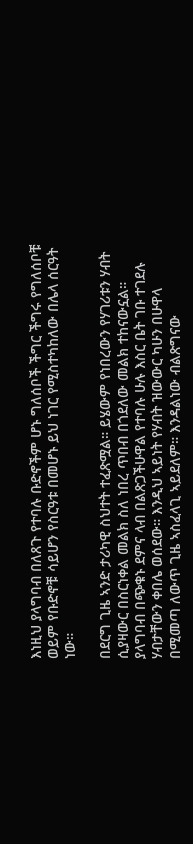እነዚህ ያላግባብ በለጸጉ የተባሉ ቡድኖችም ሆኑ ግለሰቦች ችግር ችግሩ የግለሰቦቹ ወይም የቡድኖቹ ሳይሆን የስርዓቱ በመሆኑ ይህ ነገር የሚስተካከለው በሌላ ሰርዓት ነው።

በደርግ ጊዜ ኣንድ ታሪካዊ ስህተት ተፈጽሟል። ይሄውም የነበረውን የሃገሪቱን ሃብት ሲያዛውር በስርነቀል መልክ ስለ ነበረ ጥበብ በጎደለው መልክ ተከናውኗል። ያላግባብ በጭቁኑ ደምና ላብ በልጽጋችሁዋል የተባሉ ሁሉ እስር ቤት ገቡ ተገደሉ ሃብታቸውን ቀበሌ ወሰደው። እንዲህ ኣይነት የሃብት ዝውውር ካሁን በሁዋላ በሚመጣ ለውጥ ጊዜ ኣስፈላጊ ኣይደለም። እንዳልነው ብልጽግናው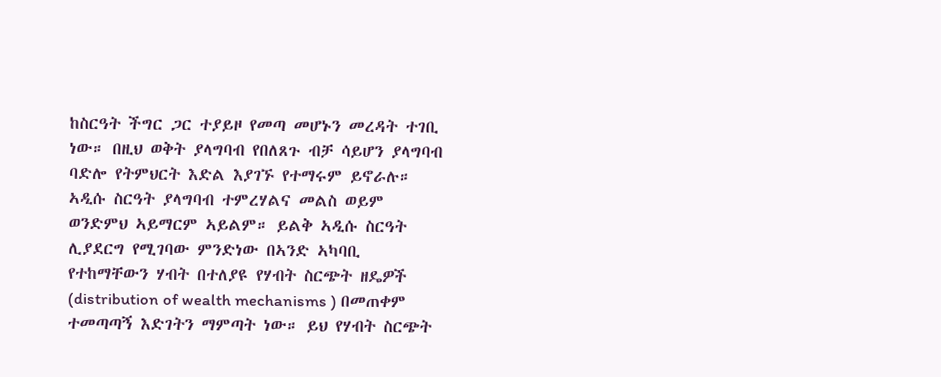ከስርዓት ችግር ጋር ተያይዞ የመጣ መሆኑን መረዳት ተገቢ ነው። በዚህ ወቅት ያላግባብ የበለጸጉ ብቻ ሳይሆን ያላግባብ ባድሎ የትምህርት እድል እያገኙ የተማሩም ይኖራሉ። ኣዲሱ ስርዓት ያላግባብ ተምረሃልና መልስ ወይም ወንድምህ ኣይማርም ኣይልም። ይልቅ ኣዲሱ ስርዓት ሊያደርግ የሚገባው ምንድነው በኣንድ ኣካባቢ የተከማቸውን ሃብት በተለያዩ የሃብት ስርጭት ዘዴዎች (distribution of wealth mechanisms ) በመጠቀም ተመጣጣኝ እድገትን ማምጣት ነው። ይህ የሃብት ስርጭት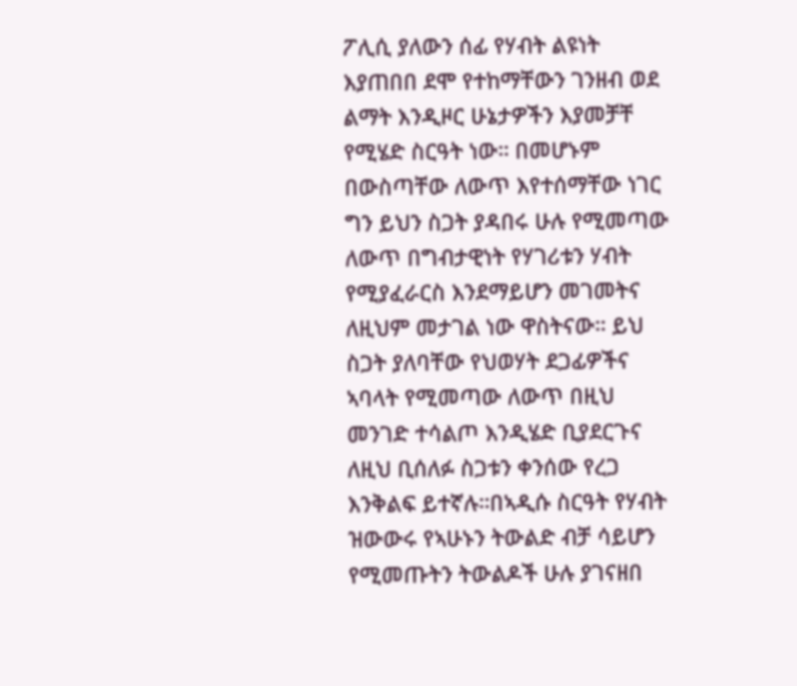ፖሊሲ ያለውን ሰፊ የሃብት ልዩነት እያጠበበ ደሞ የተከማቸውን ገንዘብ ወደ ልማት እንዲዞር ሁኔታዎችን እያመቻቸ የሚሄድ ስርዓት ነው። በመሆኑም በውስጣቸው ለውጥ እየተሰማቸው ነገር ግን ይህን ስጋት ያዳበሩ ሁሉ የሚመጣው ለውጥ በግብታዊነት የሃገሪቱን ሃብት የሚያፈራርስ እንደማይሆን መገመትና ለዚህም መታገል ነው ዋስትናው። ይህ ስጋት ያለባቸው የህወሃት ደጋፊዎችና ኣባላት የሚመጣው ለውጥ በዚህ መንገድ ተሳልጦ እንዲሄድ ቢያደርጉና ለዚህ ቢሰለፉ ስጋቱን ቀንሰው የረጋ እንቅልፍ ይተኛሉ።በኣዲሱ ስርዓት የሃብት ዝውውሩ የኣሁኑን ትውልድ ብቻ ሳይሆን የሚመጡትን ትውልዶች ሁሉ ያገናዘበ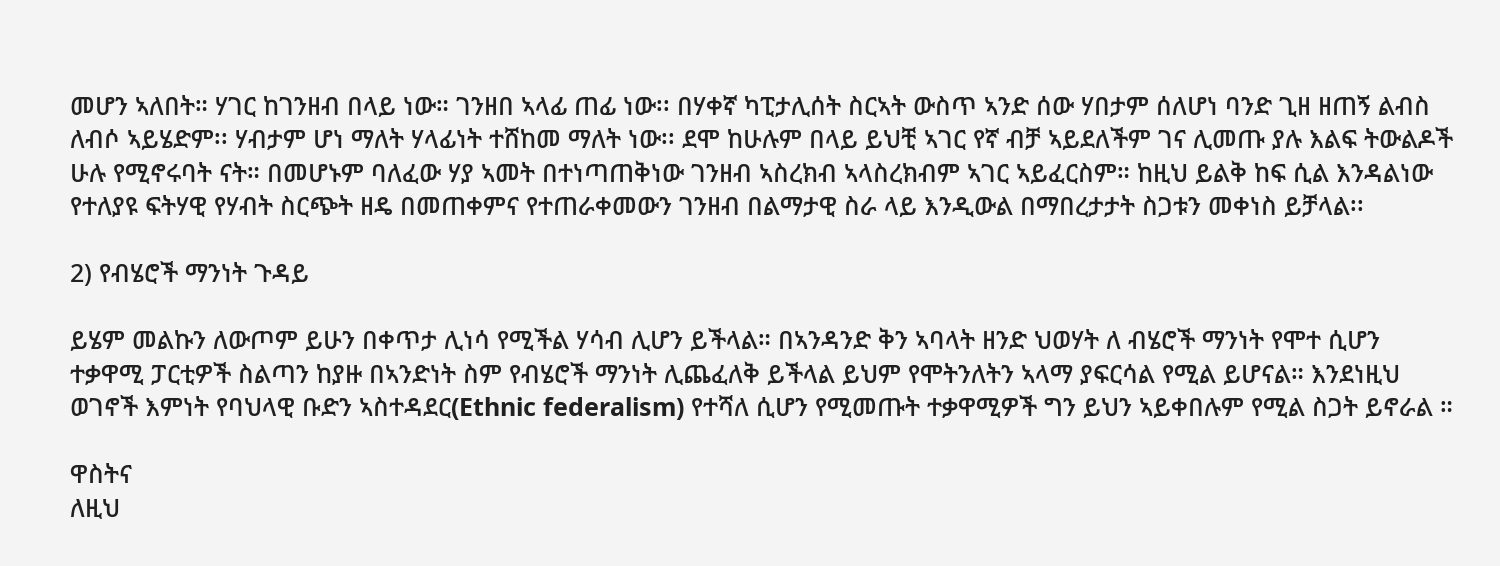መሆን ኣለበት። ሃገር ከገንዘብ በላይ ነው። ገንዘበ ኣላፊ ጠፊ ነው፡፡ በሃቀኛ ካፒታሊሰት ስርኣት ውስጥ ኣንድ ሰው ሃበታም ሰለሆነ ባንድ ጊዘ ዘጠኝ ልብስ ለብሶ ኣይሄድም፡፡ ሃብታም ሆነ ማለት ሃላፊነት ተሸከመ ማለት ነው፡፡ ደሞ ከሁሉም በላይ ይህቺ ኣገር የኛ ብቻ ኣይደለችም ገና ሊመጡ ያሉ እልፍ ትውልዶች ሁሉ የሚኖሩባት ናት። በመሆኑም ባለፈው ሃያ ኣመት በተነጣጠቅነው ገንዘብ ኣስረክብ ኣላስረክብም ኣገር ኣይፈርስም። ከዚህ ይልቅ ከፍ ሲል እንዳልነው የተለያዩ ፍትሃዊ የሃብት ስርጭት ዘዴ በመጠቀምና የተጠራቀመውን ገንዘብ በልማታዊ ስራ ላይ እንዲውል በማበረታታት ስጋቱን መቀነስ ይቻላል፡፡

2) የብሄሮች ማንነት ጉዳይ

ይሄም መልኩን ለውጦም ይሁን በቀጥታ ሊነሳ የሚችል ሃሳብ ሊሆን ይችላል። በኣንዳንድ ቅን ኣባላት ዘንድ ህወሃት ለ ብሄሮች ማንነት የሞተ ሲሆን ተቃዋሚ ፓርቲዎች ስልጣን ከያዙ በኣንድነት ስም የብሄሮች ማንነት ሊጨፈለቅ ይችላል ይህም የሞትንለትን ኣላማ ያፍርሳል የሚል ይሆናል። እንደነዚህ ወገኖች እምነት የባህላዊ ቡድን ኣስተዳደር(Ethnic federalism) የተሻለ ሲሆን የሚመጡት ተቃዋሚዎች ግን ይህን ኣይቀበሉም የሚል ስጋት ይኖራል ።

ዋስትና
ለዚህ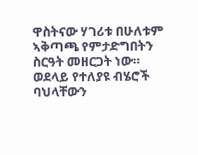ዋስትናው ሃገሪቱ በሁለቱም ኣቅጣጫ የምታድግበትን ስርዓት መዘርጋት ነው። ወደላይ የተለያዩ ብሄሮች ባህላቸውን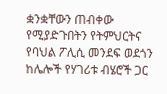ቋንቋቸውን ጠብቀው የሚያድጉበትን የትምህርትና የባህል ፖሊሲ መንደፍ ወደጎን ከሌሎች የሃገሪቱ ብሄሮች ጋር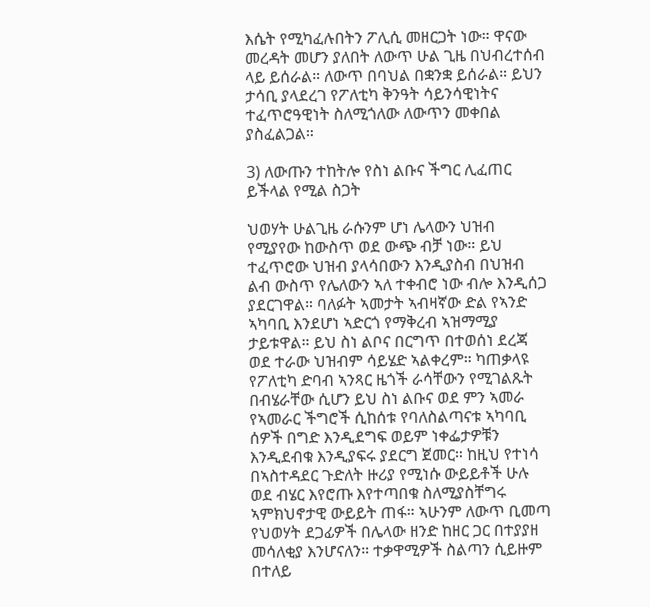እሴት የሚካፈሉበትን ፖሊሲ መዘርጋት ነው። ዋናው መረዳት መሆን ያለበት ለውጥ ሁል ጊዜ በህብረተሰብ ላይ ይሰራል። ለውጥ በባህል በቋንቋ ይሰራል። ይህን ታሳቢ ያላደረገ የፖለቲካ ቅንዓት ሳይንሳዊነትና ተፈጥሮዓዊነት ስለሚጎለው ለውጥን መቀበል ያስፈልጋል።

3) ለውጡን ተከትሎ የስነ ልቡና ችግር ሊፈጠር ይችላል የሚል ስጋት

ህወሃት ሁልጊዜ ራሱንም ሆነ ሌላውን ህዝብ የሚያየው ከውስጥ ወደ ውጭ ብቻ ነው። ይህ ተፈጥሮው ህዝብ ያላሳበውን እንዲያስብ በህዝብ ልብ ውስጥ የሌለውን ኣለ ተቀብሮ ነው ብሎ እንዲሰጋ ያደርገዋል። ባለፉት ኣመታት ኣብዛኛው ድል የኣንድ ኣካባቢ እንደሆነ ኣድርጎ የማቅረብ ኣዝማሚያ ታይቱዋል። ይህ ስነ ልቦና በርግጥ በተወሰነ ደረጃ ወደ ተራው ህዝብም ሳይሄድ ኣልቀረም። ካጠቃላዩ የፖለቲካ ድባብ ኣንጻር ዜጎች ራሳቸውን የሚገልጹት በብሄራቸው ሲሆን ይህ ስነ ልቡና ወደ ምን ኣመራ የኣመራር ችግሮች ሲከሰቱ የባለስልጣናቱ ኣካባቢ ሰዎች በግድ እንዲደግፍ ወይም ነቀፌታዎቹን እንዲደብቁ እንዲያፍሩ ያደርግ ጀመር። ከዚህ የተነሳ በኣስተዳደር ጉድለት ዙሪያ የሚነሱ ውይይቶች ሁሉ ወደ ብሄር እየሮጡ እየተጣበቁ ስለሚያስቸግሩ ኣምክህኖታዊ ውይይት ጠፋ። ኣሁንም ለውጥ ቢመጣ የህወሃት ደጋፊዎች በሌላው ዘንድ ከዘር ጋር በተያያዘ መሳለቂያ እንሆናለን። ተቃዋሚዎች ስልጣን ሲይዙም በተለይ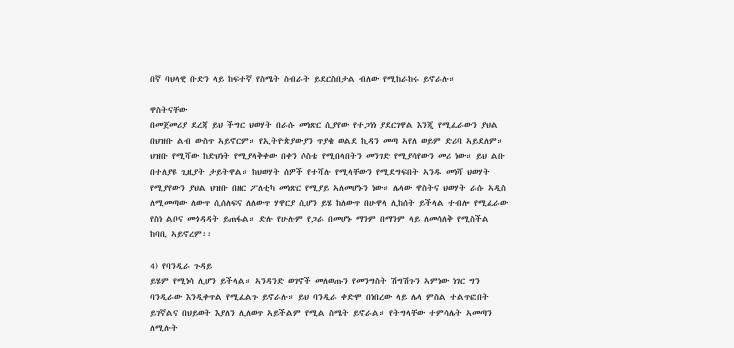በኛ ባህላዊ ቡድን ላይ ከፍተኛ የስሜት ስብራት ይደርስበታል ብለው የሚከራከሩ ይኖራሉ።

ዋስትናቸው
በመጀመሪያ ደረጃ ይህ ችግር ህወሃት በራሱ መነጽር ሲያየው የተጋነነ ያደርገዋል እንጂ የሚፈራውን ያህል በህዝቡ ልብ ውስጥ ኣይኖርም። የኢትዮጵያውያን ጥያቄ ወልደ ኪዳን መጣ ኣየለ ወይም ድሪባ ኣይደለም። ህዝቡ የሚሻው ከድህነት የሚያላቅቀው በቀን ሶስቴ የሚበላበትን መንገድ የሚያሳየውን መሪ ነው። ይህ ልቡ በተለያዩ ጊዚያት ታይትዋል። ከህወሃት ሰዎች የተሻሉ የሚላቸውን የሚደግፍበት ኣንዱ መነሻ ህወሃት የሚያየውን ያህል ህዝቡ በዘር ፖለቲካ መነጽር የሚያይ ኣለመሆኑን ነው። ሌላው ዋስትና ህወሃት ራሱ ኣዲስ ለሚመጣው ለውጥ ሲሰለፍና ለለውጥ ሃዋርያ ሲሆን ይሄ ከለውጥ በሁዋላ ሊከሰት ይችላል ተብሎ የሚፈራው የስነ ልቦና መጎዳዳት ይጠፋል። ድሉ የሁሉም የጋራ በመሆኑ ማንም በማንም ላይ ለመሳለቅ የሚስችል ከባቢ ኣይኖረም፡፡

4) የባንዲራ ጉዳይ
ይሄም የሚነሳ ሊሆን ይችላል። ኣንዳንድ ወገኖች መለወጡን የመንግስት ሽግሽጉን ኣምነው ነገር ግን ባንዲራው እንዲቀጥል የሚፈልጉ ይኖራሉ። ይህ ባንዲራ ቀድሞ በነበረው ላይ ሌላ ምስል ተልጥፎበት ይገኛልና በህይወት እያለን ሊለወጥ ኣይችልም የሚል ስሜት ይኖራል። የትግላቸው ተምሳሌት ኣመጣን ለሚሉት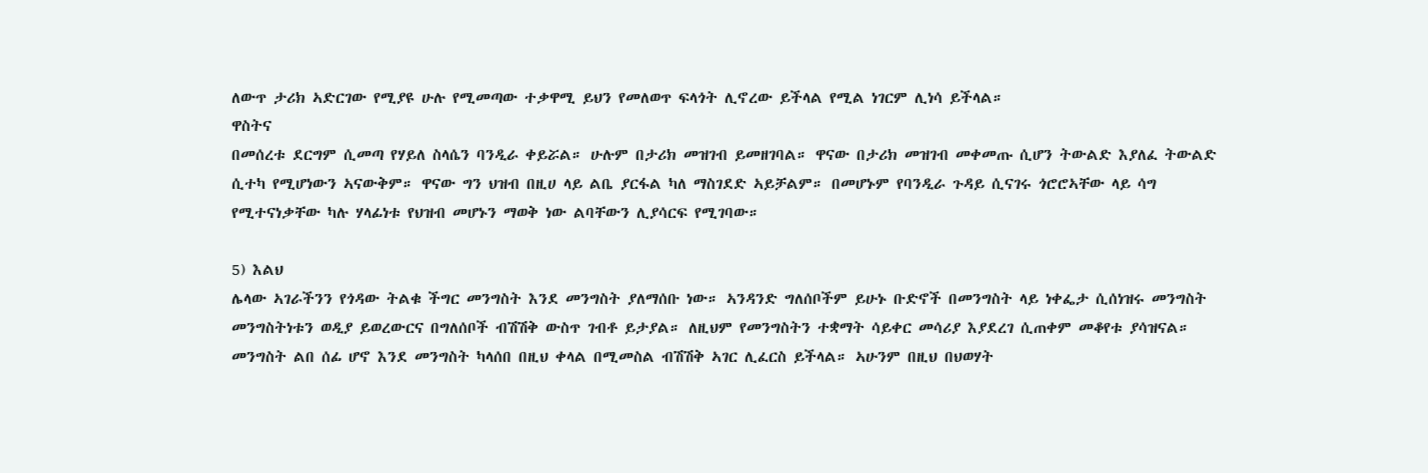ለውጥ ታሪክ ኣድርገው የሚያዩ ሁሉ የሚመጣው ተቃዋሚ ይህን የመለወጥ ፍላጎት ሊኖረው ይችላል የሚል ነገርም ሊነሳ ይችላል።
ዋስትና
በመሰረቱ ደርግም ሲመጣ የሃይለ ስላሴን ባንዲራ ቀይሯል። ሁሉም በታሪክ መዝገብ ይመዘገባል። ዋናው በታሪክ መዝገብ መቀመጡ ሲሆን ትውልድ እያለፈ ትውልድ ሲተካ የሚሆነውን ኣናውቅም። ዋናው ግን ህዝብ በዚሀ ላይ ልቤ ያርፋል ካለ ማስገደድ ኣይቻልም። በመሆኑም የባንዲራ ጉዳይ ሲናገሩ ጎሮሮኣቸው ላይ ሳግ የሚተናነቃቸው ካሉ ሃላፊነቱ የህዝብ መሆኑን ማወቅ ነው ልባቸውን ሊያሳርፍ የሚገባው።

5) እልህ
ሌላው ኣገራችንን የጎዳው ትልቁ ችግር መንግስት እንደ መንግስት ያለማሰቡ ነው። ኣንዳንድ ግለሰቦችም ይሁኑ ቡድኖች በመንግስት ላይ ነቀፌታ ሲሰነዝሩ መንግስት መንግስትነቱን ወዲያ ይወረውርና በግለሰቦች ብሽሽቅ ውስጥ ገብቶ ይታያል። ለዚህም የመንግስትን ተቋማት ሳይቀር መሳሪያ እያደረገ ሲጠቀም መቆየቱ ያሳዝናል። መንግስት ልበ ሰፊ ሆኖ እንደ መንግስት ካላሰበ በዚህ ቀላል በሚመስል ብሽሽቅ ኣገር ሊፈርስ ይችላል። ኣሁንም በዚህ በህወሃት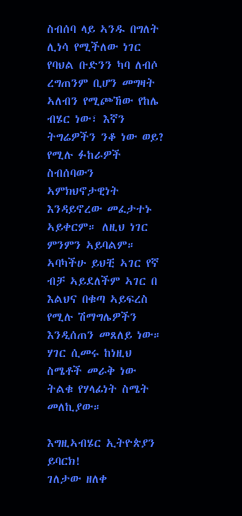ስብሰባ ላይ ኣንዱ በግለት ሊነሳ የሚችለው ነገር የባህል ቡድንን ካባ ለብሶ ረግጠንም ቢሆን መግዛት ኣለብን የሚጮኸው የከሌ ብሄር ነው፣ እኛን ትግሬዎችን ንቆ ነው ወይ? የሚሉ ፉከራዎች ስብሰባውን ኣምክህኖታዊነት እንዳይኖረው መፈታተኑ ኣይቀርም። ለዚህ ነገር ምንምን ኣይባልም። ኣባካችሁ ይህቺ ኣገር የኛ ብቻ ኣይደለችም ኣገር በ እልህና በቁጣ ኣይፍረስ የሚሉ ሽማግሌዎችን እንዲሰጠን መጸለይ ነው። ሃገር ሲመሩ ከነዚህ ስሜቶች መራቅ ነው ትልቁ የሃላፊነት ስሜት መለኪያው።

እግዚኣብሄር ኢትዮጵያን ይባርክ!
ገለታው ዘለቀ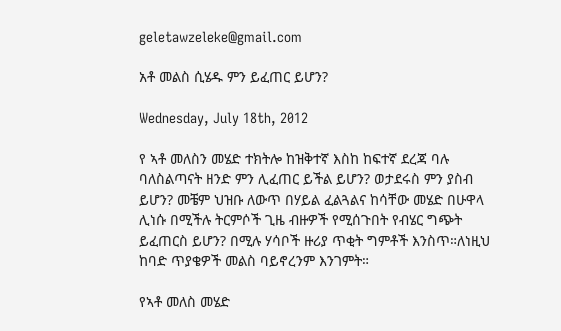geletawzeleke@gmail.com

አቶ መልስ ሲሄዱ ምን ይፈጠር ይሆን?

Wednesday, July 18th, 2012

የ ኣቶ መለስን መሄድ ተክትሎ ከዝቅተኛ እስከ ከፍተኛ ደረጃ ባሉ ባለስልጣናት ዘንድ ምን ሊፈጠር ይችል ይሆን? ወታደሩስ ምን ያስብ ይሆን? መቼም ህዝቡ ለውጥ በሃይል ፈልጓልና ከሳቸው መሄድ በሁዋላ ሊነሱ በሚችሉ ትርምሶች ጊዜ ብዙዎች የሚሰጉበት የብሄር ግጭት ይፈጠርስ ይሆን? በሚሉ ሃሳቦች ዙሪያ ጥቂት ግምቶች እንስጥ።ለነዚህ ከባድ ጥያቄዎች መልስ ባይኖረንም እንገምት።

የኣቶ መለስ መሄድ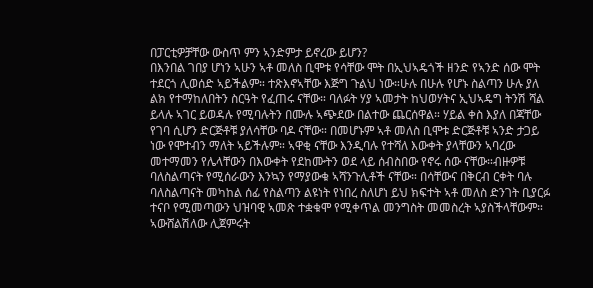በፓርቲዎቻቸው ውስጥ ምን ኣንድምታ ይኖረው ይሆን?
በእንበል ገበያ ሆነን ኣሁን ኣቶ መለስ ቢሞቱ የሳቸው ሞት በኢህኣዴጎች ዘንድ የኣንድ ሰው ሞት ተደርጎ ሊወሰድ ኣይችልም። ተጽእኖኣቸው እጅግ ጉልህ ነው።ሁሉ በሁሉ የሆኑ ስልጣን ሁሉ ያለ ልክ የተማከለበትን ስርዓት የፈጠሩ ናቸው። ባለፉት ሃያ ኣመታት ከህወሃትና ኢህኣዴግ ትንሽ ሻል ይላሉ ኣገር ይወዳሉ የሚባሉትን በሙሉ ኣጭደው በልተው ጨርሰዋል። ሃይል ቀስ እያለ በጃቸው የገባ ሲሆን ድርጅቶቹ ያለሳቸው ባዶ ናቸው። በመሆኑም ኣቶ መለስ ቢሞቱ ድርጅቶቹ ኣንድ ታጋይ ነው የሞተብን ማለት ኣይችሉም። ኣዋቂ ናቸው እንዲባሉ የተሻለ እውቀት ያላቸውን ኣባረው መተማመን የሌላቸውን በእውቀት የደከሙትን ወደ ላይ ሰብስበው የኖሩ ሰው ናቸው።ብዙዎቹ ባለስልጣናት የሚሰራውን እንኳን የማያውቁ ኣሻንጉሊቶች ናቸው። በሳቸውና በቅርብ ርቀት ባሉ ባለስልጣናት መካከል ሰፊ የስልጣን ልዩነት የነበረ ስለሆነ ይህ ክፍተት ኣቶ መለስ ድንገት ቢያርፉ ተናቦ የሚመጣውን ህዝባዊ ኣመጽ ተቋቁሞ የሚቀጥል መንግስት መመስረት ኣያስችላቸውም። ኣውሸልሽለው ሊጀምሩት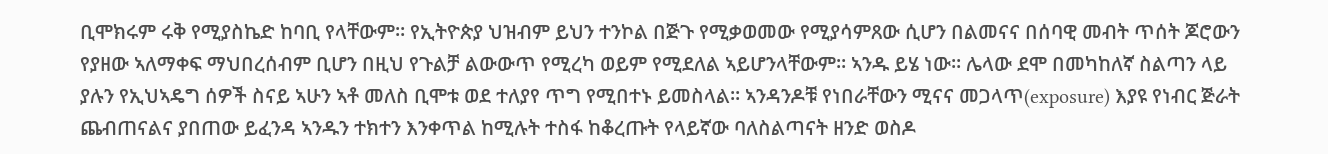ቢሞክሩም ሩቅ የሚያስኬድ ከባቢ የላቸውም። የኢትዮጵያ ህዝብም ይህን ተንኮል በጅጉ የሚቃወመው የሚያሳምጸው ሲሆን በልመናና በሰባዊ መብት ጥሰት ጆሮውን የያዘው ኣለማቀፍ ማህበረሰብም ቢሆን በዚህ የጉልቻ ልውውጥ የሚረካ ወይም የሚደለል ኣይሆንላቸውም። ኣንዱ ይሄ ነው። ሌላው ደሞ በመካከለኛ ስልጣን ላይ ያሉን የኢህኣዴግ ሰዎች ስናይ ኣሁን ኣቶ መለስ ቢሞቱ ወደ ተለያየ ጥግ የሚበተኑ ይመስላል። ኣንዳንዶቹ የነበራቸውን ሚናና መጋላጥ(exposure) እያዩ የነብር ጅራት ጨብጠናልና ያበጠው ይፈንዳ ኣንዱን ተክተን እንቀጥል ከሚሉት ተስፋ ከቆረጡት የላይኛው ባለስልጣናት ዘንድ ወስዶ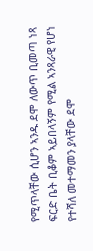የሚጥላቸው ሲሆን ኣንዱ ደሞ ለውጥ ቢመጣ ነጻ ፍርድ ቤት ቢቆም ኣይበላኝም የሚል ኣንጻራዊ የሆነ የተሻለ መተማመን ያላቸው ደሞ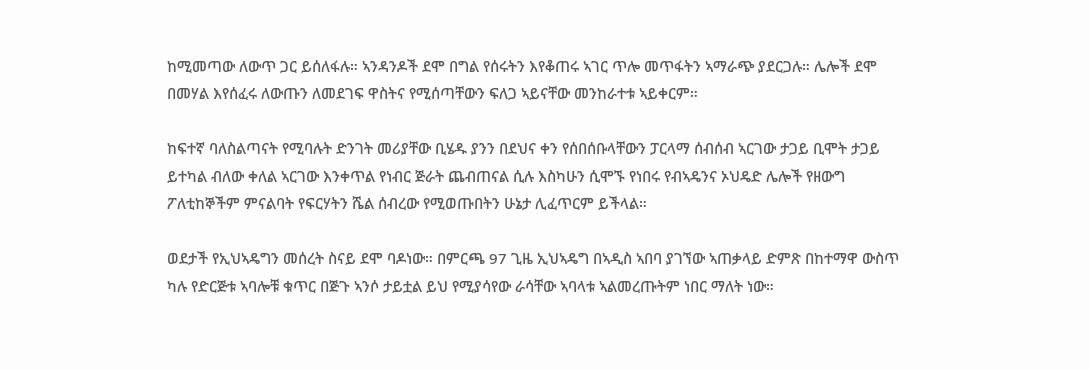ከሚመጣው ለውጥ ጋር ይሰለፋሉ። ኣንዳንዶች ደሞ በግል የሰሩትን እየቆጠሩ ኣገር ጥሎ መጥፋትን ኣማራጭ ያደርጋሉ። ሌሎች ደሞ በመሃል እየሰፈሩ ለውጡን ለመደገፍ ዋስትና የሚሰጣቸውን ፍለጋ ኣይናቸው መንከራተቱ ኣይቀርም።

ከፍተኛ ባለስልጣናት የሚባሉት ድንገት መሪያቸው ቢሄዱ ያንን በደህና ቀን የሰበሰቡላቸውን ፓርላማ ሰብሰብ ኣርገው ታጋይ ቢሞት ታጋይ ይተካል ብለው ቀለል ኣርገው እንቀጥል የነብር ጅራት ጨብጠናል ሲሉ እስካሁን ሲሞኙ የነበሩ የብኣዴንና ኦህዴድ ሌሎች የዘውግ ፖለቲከኞችም ምናልባት የፍርሃትን ሼል ሰብረው የሚወጡበትን ሁኔታ ሊፈጥርም ይችላል።

ወደታች የኢህኣዴግን መሰረት ስናይ ደሞ ባዶነው። በምርጫ 97 ጊዜ ኢህኣዴግ በኣዲስ ኣበባ ያገኘው ኣጠቃላይ ድምጽ በከተማዋ ውስጥ ካሉ የድርጅቱ ኣባሎቹ ቁጥር በጅጉ ኣንሶ ታይቷል ይህ የሚያሳየው ራሳቸው ኣባላቱ ኣልመረጡትም ነበር ማለት ነው።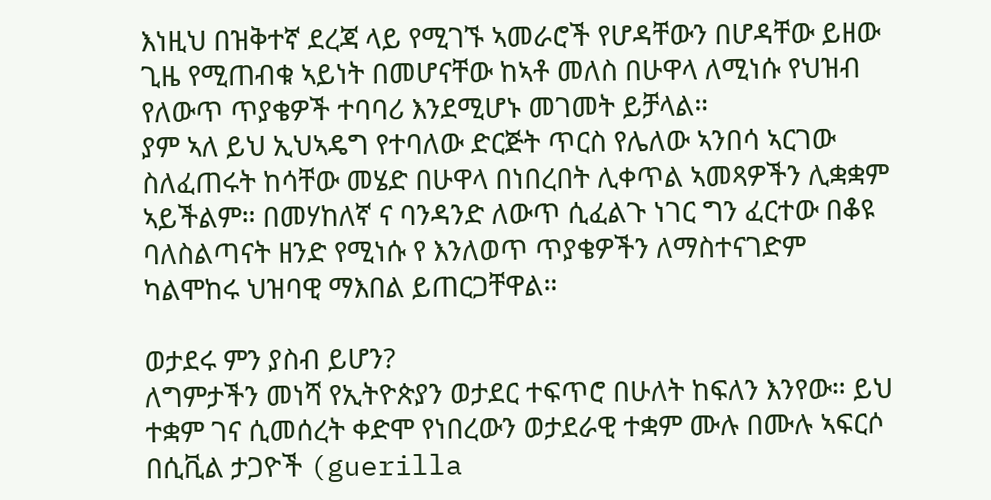እነዚህ በዝቅተኛ ደረጃ ላይ የሚገኙ ኣመራሮች የሆዳቸውን በሆዳቸው ይዘው ጊዜ የሚጠብቁ ኣይነት በመሆናቸው ከኣቶ መለስ በሁዋላ ለሚነሱ የህዝብ የለውጥ ጥያቄዎች ተባባሪ እንደሚሆኑ መገመት ይቻላል።
ያም ኣለ ይህ ኢህኣዴግ የተባለው ድርጅት ጥርስ የሌለው ኣንበሳ ኣርገው ስለፈጠሩት ከሳቸው መሄድ በሁዋላ በነበረበት ሊቀጥል ኣመጻዎችን ሊቋቋም ኣይችልም። በመሃከለኛ ና ባንዳንድ ለውጥ ሲፈልጉ ነገር ግን ፈርተው በቆዩ ባለስልጣናት ዘንድ የሚነሱ የ እንለወጥ ጥያቄዎችን ለማስተናገድም ካልሞከሩ ህዝባዊ ማእበል ይጠርጋቸዋል።

ወታደሩ ምን ያስብ ይሆን?
ለግምታችን መነሻ የኢትዮጵያን ወታደር ተፍጥሮ በሁለት ከፍለን እንየው። ይህ ተቋም ገና ሲመሰረት ቀድሞ የነበረውን ወታደራዊ ተቋም ሙሉ በሙሉ ኣፍርሶ በሲቪል ታጋዮች (guerilla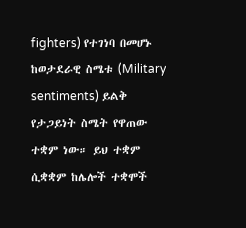fighters) የተገነባ በመሆኑ ከወታደራዊ ስሜቱ (Military sentiments) ይልቅ የታጋይነት ስሜት የዋጠው ተቋም ነው። ይህ ተቋም ሲቋቋም ከሌሎች ተቋሞች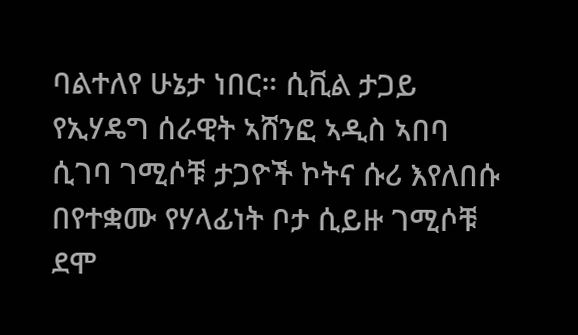ባልተለየ ሁኔታ ነበር። ሲቪል ታጋይ የኢሃዴግ ሰራዊት ኣሸንፎ ኣዲስ ኣበባ ሲገባ ገሚሶቹ ታጋዮች ኮትና ሱሪ እየለበሱ በየተቋሙ የሃላፊነት ቦታ ሲይዙ ገሚሶቹ ደሞ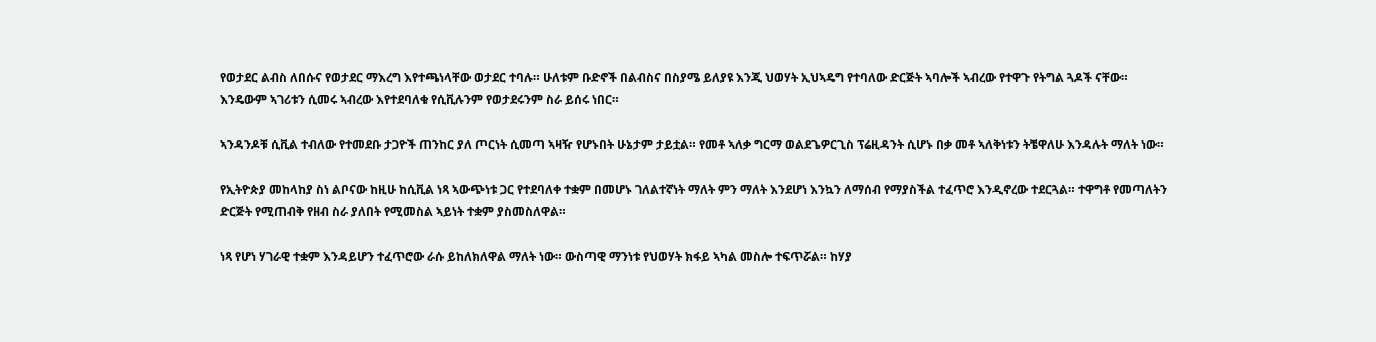የወታደር ልብስ ለበሱና የወታደር ማእረግ እየተጫነላቸው ወታደር ተባሉ። ሁለቱም ቡድኖች በልብስና በስያሜ ይለያዩ እንጂ ህወሃት ኢህኣዴግ የተባለው ድርጅት ኣባሎች ኣብረው የተዋጉ የትግል ጓዶች ናቸው። እንዴውም ኣገሪቱን ሲመሩ ኣብረው እየተደባለቁ የሲቪሉንም የወታደሩንም ስራ ይሰሩ ነበር።

ኣንዳንዶቹ ሲቪል ተብለው የተመደቡ ታጋዮች ጠንከር ያለ ጦርነት ሲመጣ ኣዛዥ የሆኑበት ሁኔታም ታይቷል። የመቶ ኣለቃ ግርማ ወልደጌዎርጊስ ፕሬዚዳንት ሲሆኑ በቃ መቶ ኣለቅነቱን ትቼዋለሁ እንዳሉት ማለት ነው።

የኢትዮጵያ መከላከያ ስነ ልቦናው ከዚሁ ከሲቪል ነጻ ኣውጭነቱ ጋር የተደባለቀ ተቋም በመሆኑ ገለልተኛነት ማለት ምን ማለት እንደሆነ እንኳን ለማሰብ የማያስችል ተፈጥሮ እንዲኖረው ተደርጓል። ተዋግቶ የመጣለትን ድርጅት የሚጠብቅ የዘብ ስራ ያለበት የሚመስል ኣይነት ተቋም ያስመስለዋል።

ነጻ የሆነ ሃገራዊ ተቋም እንዳይሆን ተፈጥሮው ራሱ ይከለክለዋል ማለት ነው። ውስጣዊ ማንነቱ የህወሃት ክፋይ ኣካል መስሎ ተፍጥሯል። ከሃያ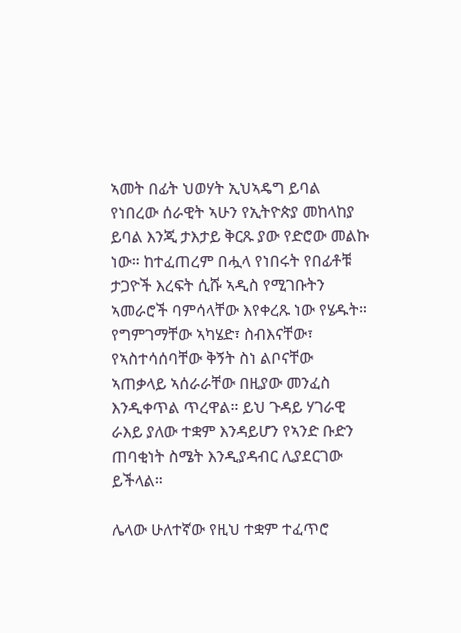ኣመት በፊት ህወሃት ኢህኣዴግ ይባል የነበረው ሰራዊት ኣሁን የኢትዮጵያ መከላከያ ይባል እንጂ ታእታይ ቅርጹ ያው የድሮው መልኩ ነው። ከተፈጠረም በሗላ የነበሩት የበፊቶቹ ታጋዮች እረፍት ሲሹ ኣዲስ የሚገቡትን ኣመራሮች ባምሳላቸው እየቀረጹ ነው የሄዱት። የግምገማቸው ኣካሄድ፣ ስብእናቸው፣ የኣስተሳሰባቸው ቅኝት ስነ ልቦናቸው ኣጠቃላይ ኣሰራራቸው በዚያው መንፈስ እንዲቀጥል ጥረዋል። ይህ ጉዳይ ሃገራዊ ራእይ ያለው ተቋም እንዳይሆን የኣንድ ቡድን ጠባቂነት ስሜት እንዲያዳብር ሊያደርገው ይችላል።

ሌላው ሁለተኛው የዚህ ተቋም ተፈጥሮ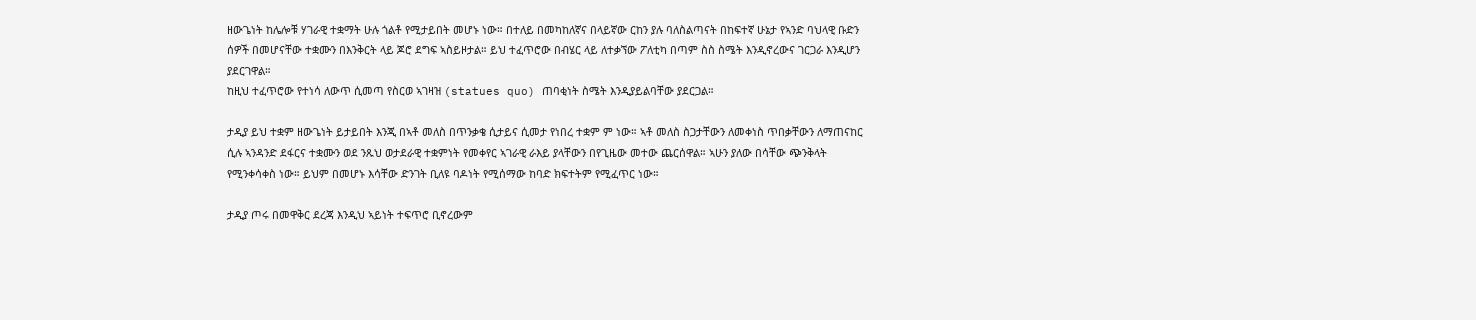ዘውጌነት ከሌሎቹ ሃገራዊ ተቋማት ሁሉ ጎልቶ የሚታይበት መሆኑ ነው። በተለይ በመካከለኛና በላይኛው ርከን ያሉ ባለስልጣናት በከፍተኛ ሁኔታ የኣንድ ባህላዊ ቡድን ሰዎች በመሆናቸው ተቋሙን በእንቅርት ላይ ጆሮ ደግፍ ኣስይዞታል። ይህ ተፈጥሮው በብሄር ላይ ለተቃኘው ፖለቲካ በጣም ስስ ስሜት እንዲኖረውና ገርጋራ እንዲሆን ያደርገዋል።
ከዚህ ተፈጥሮው የተነሳ ለውጥ ሲመጣ የስርወ ኣገዛዝ (statues quo) ጠባቂነት ስሜት እንዲያይልባቸው ያደርጋል።

ታዲያ ይህ ተቋም ዘውጌነት ይታይበት እንጂ በኣቶ መለስ በጥንቃቄ ሲታይና ሲመታ የነበረ ተቋም ም ነው። ኣቶ መለስ ስጋታቸውን ለመቀነስ ጥበቃቸውን ለማጠናከር ሲሉ ኣንዳንድ ደፋርና ተቋሙን ወደ ንጹህ ወታደራዊ ተቋምነት የመቀየር ኣገራዊ ራእይ ያላቸውን በየጊዜው መተው ጨርሰዋል። ኣሁን ያለው በሳቸው ጭንቅላት የሚንቀሳቀስ ነው። ይህም በመሆኑ እሳቸው ድንገት ቢለዩ ባዶነት የሚሰማው ከባድ ክፍተትም የሚፈጥር ነው።

ታዲያ ጦሩ በመዋቅር ደረጃ እንዲህ ኣይነት ተፍጥሮ ቢኖረውም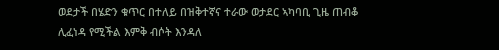ወደታች በሄድን ቁጥር በተለይ በዝቅተኛና ተራው ወታደር ኣካባቢ ጊዜ ጠብቆ ሊፈነዳ የሚችል እምቅ ብሶት እንዳለ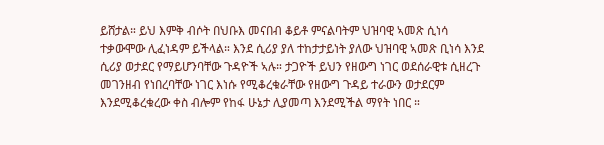ይሸታል። ይህ እምቅ ብሶት በህቡእ መናበብ ቆይቶ ምናልባትም ህዝባዊ ኣመጽ ሲነሳ ተቃውሞው ሊፈነዳም ይችላል። እንደ ሲሪያ ያለ ተከታታይነት ያለው ህዝባዊ ኣመጽ ቢነሳ እንደ ሲሪያ ወታደር የማይሆንባቸው ጉዳዮች ኣሉ። ታጋዮች ይህን የዘውግ ነገር ወደሰራዊቱ ሲዘረጉ መገንዘብ የነበረባቸው ነገር እነሱ የሚቆረቁራቸው የዘውግ ጉዳይ ተራውን ወታደርም እንደሚቆረቁረው ቀስ ብሎም የከፋ ሁኔታ ሊያመጣ እንደሚችል ማየት ነበር ።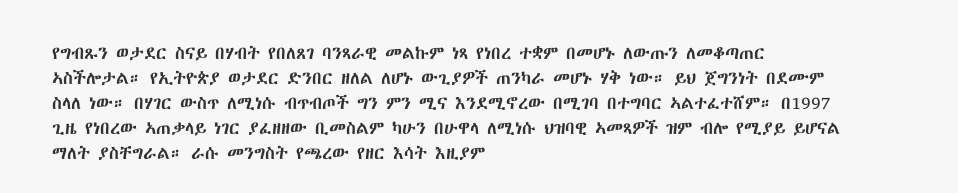የግብጹን ወታደር ስናይ በሃብት የበለጸገ ባንጻራዊ መልኩም ነጻ የነበረ ተቋም በመሆኑ ለውጡን ለመቆጣጠር ኣስችሎታል። የኢትዮጵያ ወታደር ድንበር ዘለል ለሆኑ ውጊያዎች ጠንካራ መሆኑ ሃቅ ነው። ይህ ጀግንነት በደሙም ስላለ ነው። በሃገር ውስጥ ለሚነሱ ብጥብጦች ግን ምን ሚና እንደሚኖረው በሚገባ በተግባር ኣልተፈተሸም። በ1997 ጊዜ የነበረው ኣጠቃላይ ነገር ያፈዘዘው ቢመስልም ካሁን በሁዋላ ለሚነሱ ህዝባዊ ኣመጻዎች ዝም ብሎ የሚያይ ይሆናል ማለት ያስቸግራል። ራሱ መንግስት የጫረው የዘር እሳት እዚያም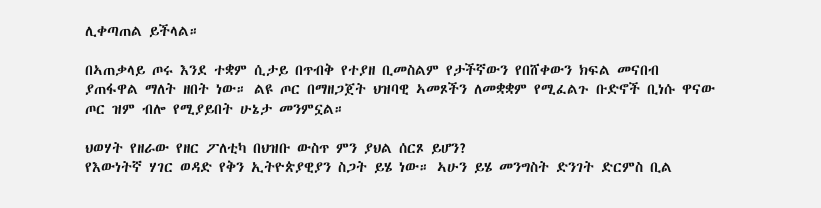ሊቀጣጠል ይችላል።

በኣጠቃላይ ጦሩ እንደ ተቋም ሲታይ በጥብቅ የተያዘ ቢመስልም የታችኛውን የበሸቀውን ክፍል መናበብ ያጠፋዋል ማለት ዘበት ነው። ልዩ ጦር በማዘጋጀት ህዝባዊ ኣመጾችን ለመቋቋም የሚፈልጉ ቡድኖች ቢነሱ ዋናው ጦር ዝም ብሎ የሚያይበት ሁኔታ መንምኗል።

ህወሃት የዘራው የዘር ፖለቲካ በህዝቡ ውስጥ ምን ያህል ሰርጾ ይሆን?
የእውነትኛ ሃገር ወዳድ የቅን ኢትዮጵያዊያን ስጋት ይሄ ነው። ኣሁን ይሄ መንግስት ድንገት ድርምስ ቢል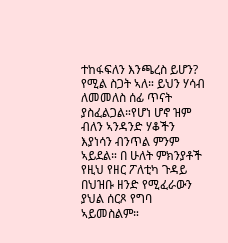ተከፋፍለን እንጫረስ ይሆን? የሚል ስጋት ኣለ። ይህን ሃሳብ ለመመለስ ሰፊ ጥናት ያስፈልጋል።የሆነ ሆኖ ዝም ብለን ኣንዳንድ ሃቆችን እያነሳን ብንጥል ምንም ኣይደል። በ ሁለት ምክንያቶች የዚህ የዘር ፖለቲካ ጉዳይ በህዝቡ ዘንድ የሚፈራውን ያህል ሰርጾ የግባ ኣይመስልም።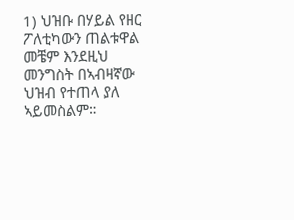1) ህዝቡ በሃይል የዘር ፖለቲካውን ጠልቱዋል
መቼም እንደዚህ መንግስት በኣብዛኛው ህዝብ የተጠላ ያለ ኣይመስልም።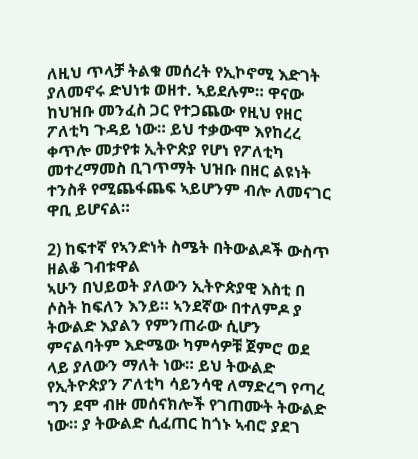ለዚህ ጥላቻ ትልቁ መሰረት የኢኮኖሚ እድገት ያለመኖሩ ድህነቱ ወዘተ. ኣይደሉም። ዋናው ከህዝቡ መንፈስ ጋር የተጋጨው የዚህ የዘር ፖለቲካ ጉዳይ ነው። ይህ ተቃውሞ እየከረረ ቀጥሎ መታየቱ ኢትዮጵያ የሆነ የፖለቲካ መተረማመስ ቢገጥማት ህዝቡ በዘር ልዩነት ተንስቶ የሚጨፋጨፍ ኣይሆንም ብሎ ለመናገር ዋቢ ይሆናል።

2) ከፍተኛ የኣንድነት ስሜት በትውልዶች ውስጥ ዘልቆ ገብቱዋል
ኣሁን በህይወት ያለውን ኢትዮጵያዊ እስቲ በ ሶስት ከፍለን እንይ። ኣንደኛው በተለምዶ ያ ትውልድ እያልን የምንጠራው ሲሆን ምናልባትም እድሜው ካምሳዎቹ ጀምሮ ወደ ላይ ያለውን ማለት ነው። ይህ ትውልድ የኢትዮጵያን ፖለቲካ ሳይንሳዊ ለማድረግ የጣረ ግን ደሞ ብዙ መሰናክሎች የገጠሙት ትውልድ ነው። ያ ትውልድ ሲፈጠር ከጎኑ ኣብሮ ያደገ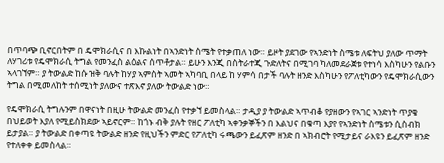በጥባጭ ቢኖርበትም በ ዴሞክራሲና በ እኩልነት በኣንድነት ስሜት የተቃጠለ ነው። ይዞት ያደገው የኣንድነት ስሜቱ ለፍትህ ያለው ጥማት ለሃገሪቱ የዴሞክራሲ ትግል የመንፈስ ልዕልና ሰጥቶታል። ይሁን እንጂ በስትራተጂ ጉድለትና በሚገባ ካለመደራጀቱ የተነሳ እስካሁን የልቡን ኣላገኘም። ያ ትውልድ ከሱ ዝቅ ባሉት ከሃያ ኣምስት ኣመት ኣካባቢ በላይ ከ ሃምሳ በታች ባሉት ዘንድ እስካሁን የፖለቲካውን የዴሞክራሲውን ትግል በሚመለከት ተሰሚነት ያለውና ተጽእኖ ያለው ትውልድ ነው።

የዴሞክራሲ ትግሉንም በዋናነት በዚሁ ትውልድ መንፈስ የተቃኘ ይመስላል። ታዲያ ያ ትውልድ ኣጥብቆ የያዘውን የኣገር ኣንድነት ጥያቄ በህይወት እያለ የሚይስክደው ኣይኖርም። ከጎኑ ብቅ ያሉት የዘር ፖለቲካ ኣቀንቃኞችን በ እልህና በቁጣ እያየ የኣንድነት ስሜቱን ሲስብክ ይታያል። ያ ትውልድ በቀጣዩ ትውልድ ዘንድ የዚህችን ምድር የፖለቲካ ሩጫውን ይፈጽም ዘንድ በ ኣክብሮት የሚታይና ራእዩን ይፈጽም ዘንድ የተለቀቀ ይመስላል።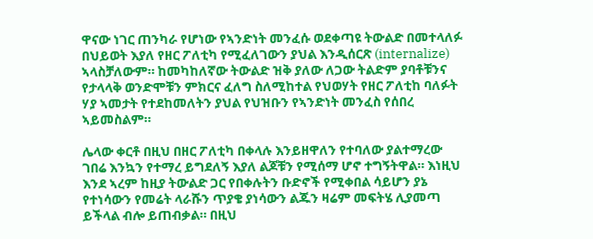ዋናው ነገር ጠንካራ የሆነው የኣንድነት መንፈሱ ወደቀጣዩ ትውልድ በመተላለፉ በህይወት እያለ የዘር ፖለቲካ የሚፈለገውን ያህል እንዲሰርጽ (internalize) ኣላስቻለውም። ከመካከለኛው ትውልድ ዝቅ ያለው ለጋው ትልድም ያባቶቹንና የታላላቅ ወንድሞቹን ምክርና ፈለግ ስለሚከተል የህወሃት የዘር ፖለቲከ ባለፉት ሃያ ኣመታት የተደከመለትን ያህል የህዝቡን የኣንድነት መንፈስ የሰበረ ኣይመስልም።

ሌላው ቀርቶ በዚህ በዘር ፖለቲካ በቀላሉ እንይዘዋለን የተባለው ያልተማረው ገበሬ እንኳን የተማረ ይግደለኝ እያለ ልጆቹን የሚሰማ ሆኖ ተግኝትዋል። እነዚህ እንደ ኣረም ከዚያ ትውልድ ጋር የበቀሉትን ቡድኖች የሚቀበል ሳይሆን ያኔ የተነሳውን የመሬት ላራሹን ጥያቄ ያነሳውን ልጁን ዛሬም መፍትሄ ሊያመጣ ይችላል ብሎ ይጠብቃል። በዚህ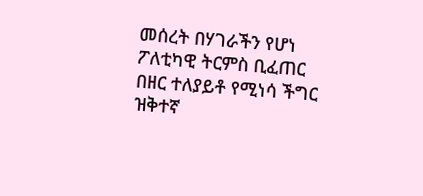መሰረት በሃገራችን የሆነ ፖለቲካዊ ትርምስ ቢፈጠር በዘር ተለያይቶ የሚነሳ ችግር ዝቅተኛ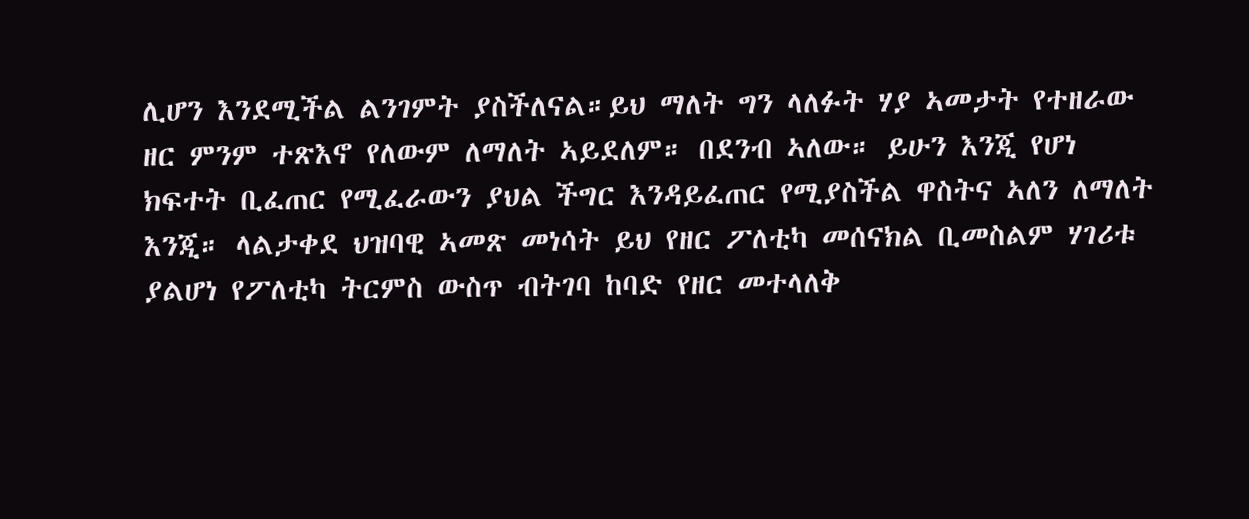ሊሆን እንደሚችል ልንገምት ያስችለናል።ይህ ማለት ግን ላለፉት ሃያ ኣመታት የተዘራው ዘር ምንም ተጽእኖ የለውም ለማለት ኣይደለም። በደንብ ኣለው። ይሁን እንጂ የሆነ ክፍተት ቢፈጠር የሚፈራውን ያህል ችግር እንዳይፈጠር የሚያስችል ዋስትና ኣለን ለማለት እንጂ። ላልታቀደ ህዝባዊ ኣመጽ መነሳት ይህ የዘር ፖለቲካ መሰናክል ቢመስልም ሃገሪቱ ያልሆነ የፖለቲካ ትርምስ ውስጥ ብትገባ ከባድ የዘር መተላለቅ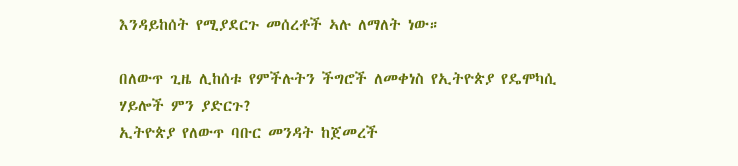እንዳይከሰት የሚያደርጉ መሰረቶች ኣሉ ለማለት ነው።

በለውጥ ጊዜ ሊከሰቱ የምችሉትን ችግሮች ለመቀነስ የኢትዮጵያ የዴሞካሲ ሃይሎች ምን ያድርጉ?
ኢትዮጵያ የለውጥ ባቡር መንዳት ከጀመረች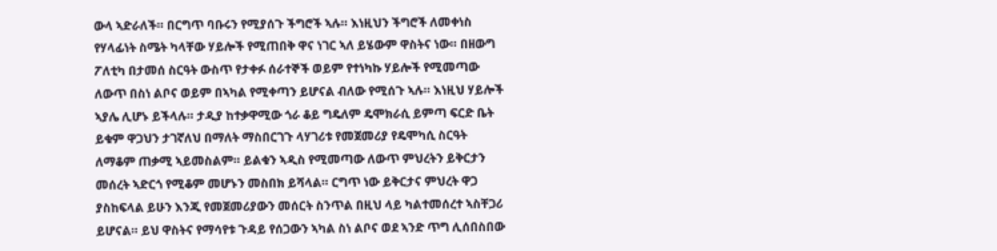ውላ ኣድራለች። በርግጥ ባቡሩን የሚያሰጉ ችግሮች ኣሉ። እነዚህን ችግሮች ለመቀነስ የሃላፊነት ስሜት ካላቸው ሃይሎች የሚጠበቅ ዋና ነገር ኣለ ይሄውም ዋስትና ነው። በዘውግ ፖለቲካ በታመሰ ስርዓት ውስጥ የታቀፉ ሰራተኞች ወይም የተነካኩ ሃይሎች የሚመጣው ለውጥ በስነ ልቦና ወይም በኣካል የሚቀጣን ይሆናል ብለው የሚሰጉ ኣሉ። እነዚህ ሃይሎች ኣያሌ ሊሆኑ ይችላሉ። ታዲያ ከተቃዋሚው ጎራ ቆይ ግዴለም ዴሞክራሲ ይምጣ ፍርድ ቤት ይቁም ዋጋህን ታገኛለህ በማለት ማስበርገጉ ላሃገሪቱ የመጀመሪያ የዴሞካሲ ስርዓት ለማቆም ጠቃሚ ኣይመስልም። ይልቁን ኣዲስ የሚመጣው ለውጥ ምህረትን ይቅርታን መሰረት ኣድርጎ የሚቆም መሆኑን መስበክ ይሻላል። ርግጥ ነው ይቅርታና ምህረት ዋጋ ያስከፍላል ይሁን እንጂ የመጀመሪያውን መሰርት ስንጥል በዚህ ላይ ካልተመሰረተ ኣስቸጋሪ ይሆናል። ይህ ዋስትና የማሳየቱ ጉዳይ የሰጋውን ኣካል ስነ ልቦና ወደ ኣንድ ጥግ ሊሰበስበው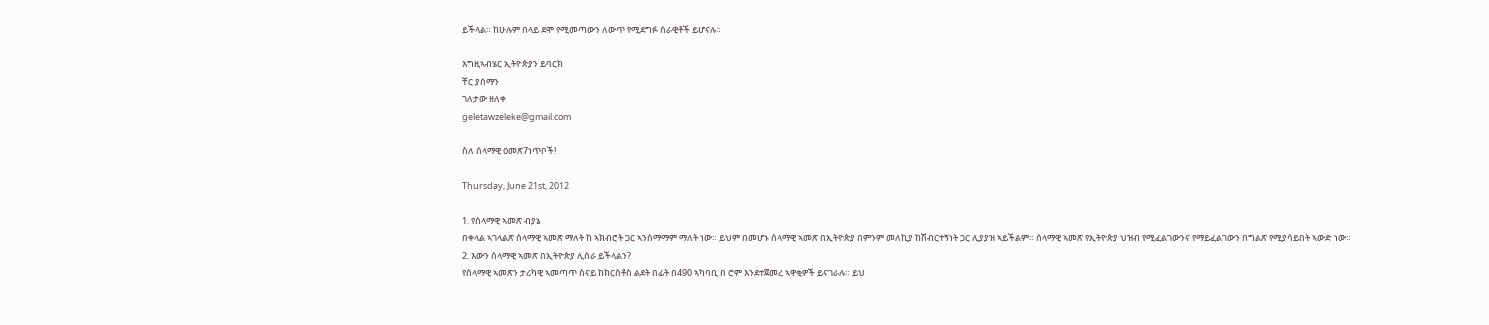ይችላል። ከሁሉም በላይ ደሞ የሚመጣውን ለውጥ የሚደግፉ ሰራዊቶች ይሆናሉ።

እግዚኣብሄር ኢትዮጵያን ይባርክ
ቸር ያሰማን
ገለታው ዘለቀ
geletawzeleke@gmail.com

ስለ ሰላማዊ ዐመጽ7ነጥቦች!

Thursday, June 21st, 2012

1. የሰላማዊ ኣመጽ ብያኔ
በቀላል ኣገላልጽ ሰላማዊ ኣመጽ ማለት ከ ኣክብሮት ጋር ኣንስማማም ማለት ነው። ይህም በመሆኑ ሰላማዊ ኣመጽ በኢትዮጵያ በምንም መለኪያ ከሽብርተኝነት ጋር ሊያያዝ ኣይችልም። ሰላማዊ ኣመጽ የኢትዮጵያ ህዝብ የሚፈልገውንና የማይፈልገውን በግልጽ የሚያሳይበት ኣውድ ነው።
2. እውን ሰላማዊ ኣመጽ በኢትዮጵያ ሊሰራ ይችላልን?
የሰላማዊ ኣመጽን ታሪካዊ ኣመጣጥ ስናይ ከክርስቶስ ልደት በፊት በ490 ኣካባቢ በ ሮም እንደተጀመረ ኣዋቂዎች ይናገራሉ። ይህ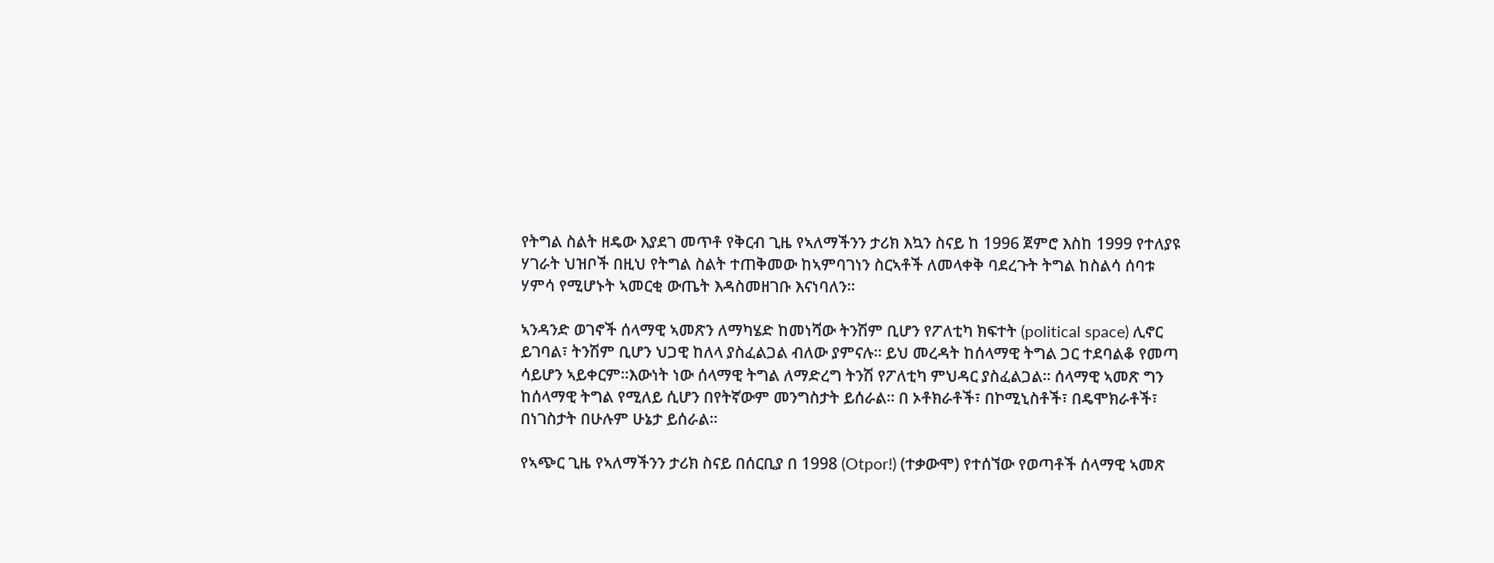የትግል ስልት ዘዴው እያደገ መጥቶ የቅርብ ጊዜ የኣለማችንን ታሪክ እኳን ስናይ ከ 1996 ጀምሮ እስከ 1999 የተለያዩ ሃገራት ህዝቦች በዚህ የትግል ስልት ተጠቅመው ከኣምባገነን ስርኣቶች ለመላቀቅ ባደረጉት ትግል ከስልሳ ሰባቱ ሃምሳ የሚሆኑት ኣመርቂ ውጤት እዳስመዘገቡ እናነባለን።

ኣንዳንድ ወገኖች ሰላማዊ ኣመጽን ለማካሄድ ከመነሻው ትንሽም ቢሆን የፖለቲካ ክፍተት (political space) ሊኖር ይገባል፣ ትንሽም ቢሆን ህጋዊ ከለላ ያስፈልጋል ብለው ያምናሉ። ይህ መረዳት ከሰላማዊ ትግል ጋር ተደባልቆ የመጣ ሳይሆን ኣይቀርም።እውነት ነው ሰላማዊ ትግል ለማድረግ ትንሽ የፖለቲካ ምህዳር ያስፈልጋል። ሰላማዊ ኣመጽ ግን ከሰላማዊ ትግል የሚለይ ሲሆን በየትኛውም መንግስታት ይሰራል። በ ኦቶክራቶች፣ በኮሚኒስቶች፣ በዴሞክራቶች፣ በነገስታት በሁሉም ሁኔታ ይሰራል።

የኣጭር ጊዜ የኣለማችንን ታሪክ ስናይ በሰርቢያ በ 1998 (Otpor!) (ተቃውሞ) የተሰኘው የወጣቶች ሰላማዊ ኣመጽ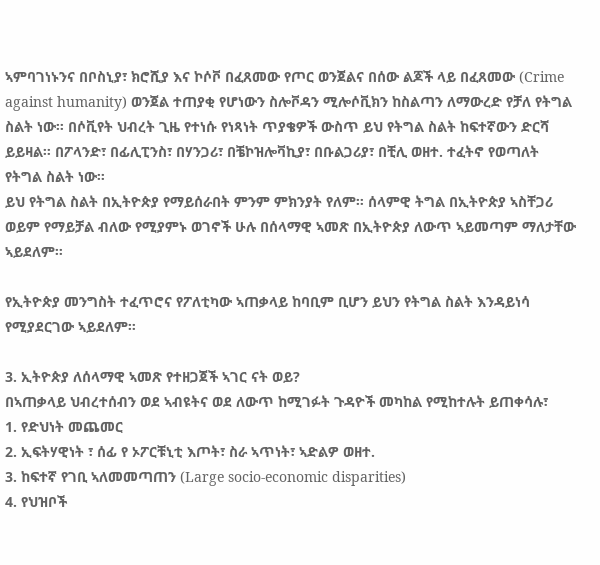ኣምባገነኑንና በቦስኒያ፣ ክሮሺያ እና ኮሶቮ በፈጸመው የጦር ወንጀልና በሰው ልጆች ላይ በፈጸመው (Crime against humanity) ወንጀል ተጠያቂ የሆነውን ስሎቮዳን ሚሎሶቪክን ከስልጣን ለማውረድ የቻለ የትግል ስልት ነው። በሶቪየት ህብረት ጊዜ የተነሱ የነጻነት ጥያቄዎች ውስጥ ይህ የትግል ስልት ከፍተኛውን ድርሻ ይይዛል። በፖላንድ፣ በፊሊፒንስ፣ በሃንጋሪ፣ በቼኮዝሎቫኪያ፣ በቡልጋሪያ፣ በቺሊ ወዘተ. ተፈትኖ የወጣለት የትግል ስልት ነው።
ይህ የትግል ስልት በኢትዮጵያ የማይሰራበት ምንም ምክንያት የለም። ሰላምዊ ትግል በኢትዮጵያ ኣስቸጋሪ ወይም የማይቻል ብለው የሚያምኑ ወገኖች ሁሉ በሰላማዊ ኣመጽ በኢትዮጵያ ለውጥ ኣይመጣም ማለታቸው ኣይደለም።

የኢትዮጵያ መንግስት ተፈጥሮና የፖለቲካው ኣጠቃላይ ከባቢም ቢሆን ይህን የትግል ስልት እንዳይነሳ የሚያደርገው ኣይደለም።

3. ኢትዮጵያ ለሰላማዊ ኣመጽ የተዘጋጀች ኣገር ናት ወይ?
በኣጠቃላይ ህብረተሰብን ወደ ኣብዩትና ወደ ለውጥ ከሚገፉት ጉዳዮች መካከል የሚከተሉት ይጠቀሳሉ፣
1. የድህነት መጨመር
2. ኢፍትሃዊነት ፣ ሰፊ የ ኦፖርቹኒቲ እጦት፣ ስራ ኣጥነት፣ ኣድልዎ ወዘተ.
3. ከፍተኛ የገቢ ኣለመመጣጠን (Large socio-economic disparities)
4. የህዝቦች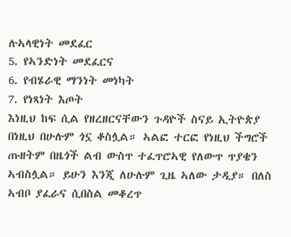ሉኣላዊነት መደፈር
5. የኣንድነት መደፈርና
6. የብሄራዊ ማንነት መነካት
7. የነጻነት እጦት
እነዚህ ከፍ ሲል የዘረዘርናቸውን ጉዳዮች ስናይ ኢትዮጵያ በነዚህ በሁሉም ጎኗ ቆስሏል። ኣልፎ ተርፎ የነዚህ ችግሮች ጡዘትም በዜጎች ልብ ውስጥ ተፈጥሮኣዊ የለውጥ ጥያቄን ኣብስሏል። ይሁን እንጂ ለሁሉም ጊዜ ኣለው ታዲያ። በለስ ኣብቦ ያፈራና ሲበስል መቆረጥ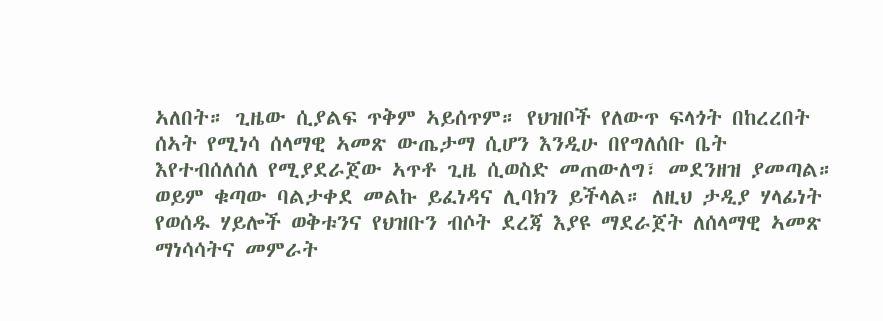ኣለበት። ጊዜው ሲያልፍ ጥቅም ኣይሰጥም። የህዝቦች የለውጥ ፍላጎት በከረረበት ሰኣት የሚነሳ ሰላማዊ ኣመጽ ውጤታማ ሲሆን እንዲሁ በየግለሰቡ ቤት እየተብሰለሰለ የሚያደራጀው ኣጥቶ ጊዜ ሲወስድ መጠውለግ፣ መደንዘዝ ያመጣል። ወይም ቁጣው ባልታቀደ መልኩ ይፈነዳና ሊባክን ይችላል። ለዚህ ታዲያ ሃላፊነት የወሰዱ ሃይሎች ወቅቱንና የህዝቡን ብሶት ደረጃ እያዩ ማደራጀት ለሰላማዊ ኣመጽ ማነሳሳትና መምራት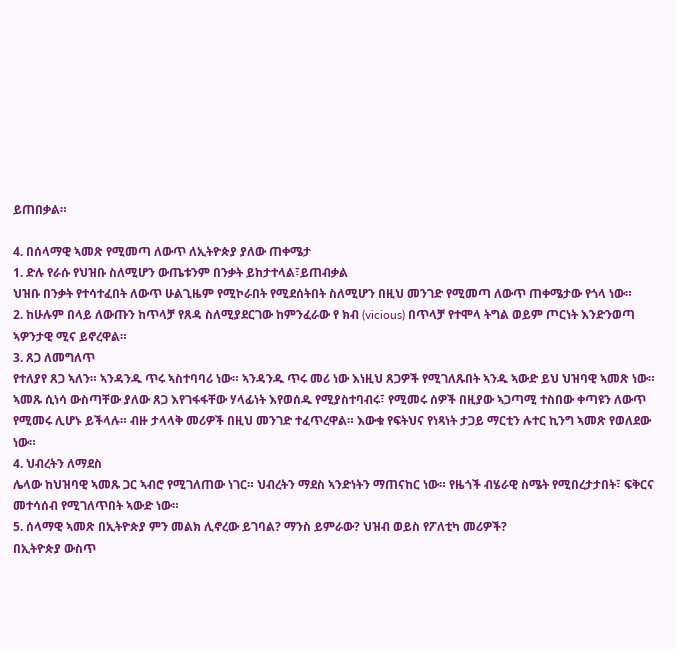ይጠበቃል።

4. በሰላማዊ ኣመጽ የሚመጣ ለውጥ ለኢትዮጵያ ያለው ጠቀሜታ
1. ድሉ የራሱ የህዝቡ ስለሚሆን ውጤቱንም በንቃት ይከታተላል፣ይጠብቃል
ህዝቡ በንቃት የተሳተፈበት ለውጥ ሁልጊዜም የሚኮራበት የሚደሰትበት ስለሚሆን በዚህ መንገድ የሚመጣ ለውጥ ጠቀሜታው የጎላ ነው።
2. ከሁሉም በላይ ለውጡን ከጥላቻ የጸዳ ስለሚያደርገው ከምንፈራው የ ክብ (vicious) በጥላቻ የተሞላ ትግል ወይም ጦርነት እንድንወጣ ኣዎንታዊ ሚና ይኖረዋል።
3. ጸጋ ለመግለጥ
የተለያየ ጸጋ ኣለን። ኣንዳንዱ ጥሩ ኣስተባባሪ ነው። ኣንዳንዱ ጥሩ መሪ ነው እነዚህ ጸጋዎች የሚገለጹበት ኣንዱ ኣውድ ይህ ህዝባዊ ኣመጽ ነው። ኣመጹ ሲነሳ ውስጣቸው ያለው ጸጋ እየገፋፋቸው ሃላፊነት እየወሰዱ የሚያስተባብሩ፣ የሚመሩ ሰዎች በዚያው ኣጋጣሚ ተስበው ቀጣዩን ለውጥ የሚመሩ ሊሆኑ ይችላሉ። ብዙ ታላላቅ መሪዎች በዚህ መንገድ ተፈጥረዋል። እውቁ የፍትህና የነጻነት ታጋይ ማርቲን ሉተር ኪንግ ኣመጽ የወለደው ነው።
4. ህብረትን ለማደስ
ሌላው ከህዝባዊ ኣመጹ ጋር ኣብሮ የሚገለጠው ነገር። ህብረትን ማደስ ኣንድነትን ማጠናከር ነው። የዜጎች ብሄራዊ ስሜት የሚበረታታበት፣ ፍቅርና መተሳሰብ የሚገለጥበት ኣውድ ነው።
5. ሰላማዊ ኣመጽ በኢትዮጵያ ምን መልክ ሊኖረው ይገባል? ማንስ ይምራው? ህዝብ ወይስ የፖለቲካ መሪዎች?
በኢትዮጵያ ውስጥ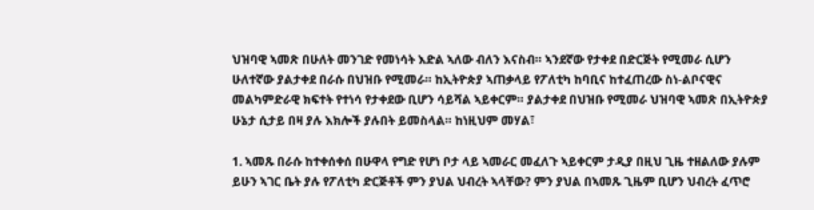ህዝባዊ ኣመጽ በሁለት መንገድ የመነሳት እድል ኣለው ብለን እናስብ። ኣንደኛው የታቀደ በድርጅት የሚመራ ሲሆን ሁለተኛው ያልታቀደ በራሱ በህዝቡ የሚመራ። ከኢትዮጵያ ኣጠቃላይ የፖለቲካ ከባቢና ከተፈጠረው ስነ-ልቦናዊና መልካምድራዊ ክፍተት የተነሳ የታቀደው ቢሆን ሳይሻል ኣይቀርም። ያልታቀደ በህዝቡ የሚመራ ህዝባዊ ኣመጽ በኢትዮጵያ ሁኔታ ሲታይ በዛ ያሉ እክሎች ያሉበት ይመስላል። ከነዚህም መሃል፣

1. ኣመጹ በራሱ ከተቀሰቀሰ በሁዋላ የግድ የሆነ ቦታ ላይ ኣመራር መፈለጉ ኣይቀርም ታዲያ በዚህ ጊዜ ተዘልለው ያሉም ይሁን ኣገር ቤት ያሉ የፖለቲካ ድርጅቶች ምን ያህል ህብረት ኣላቸው? ምን ያህል በኣመጹ ጊዜም ቢሆን ህብረት ፈጥሮ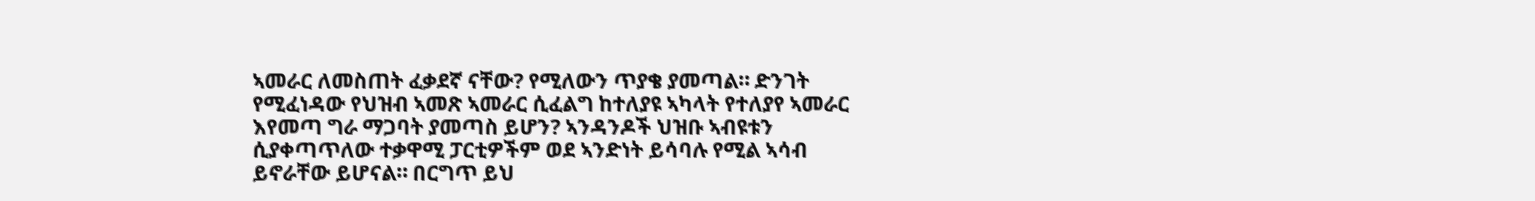ኣመራር ለመስጠት ፈቃደኛ ናቸው? የሚለውን ጥያቄ ያመጣል። ድንገት የሚፈነዳው የህዝብ ኣመጽ ኣመራር ሲፈልግ ከተለያዩ ኣካላት የተለያየ ኣመራር እየመጣ ግራ ማጋባት ያመጣስ ይሆን? ኣንዳንዶች ህዝቡ ኣብዩቱን ሲያቀጣጥለው ተቃዋሚ ፓርቲዎችም ወደ ኣንድነት ይሳባሉ የሚል ኣሳብ ይኖራቸው ይሆናል። በርግጥ ይህ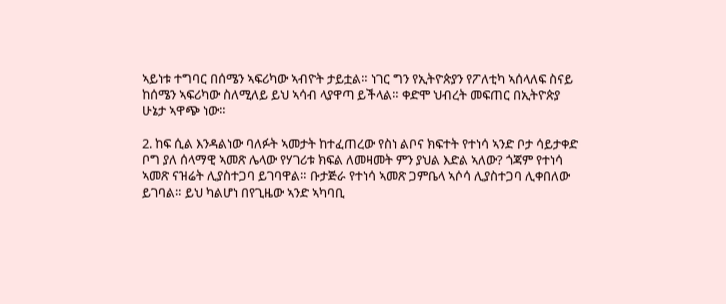ኣይነቱ ተግባር በሰሜን ኣፍሪካው ኣብዮት ታይቷል። ነገር ግን የኢትዮጵያን የፖለቲካ ኣሰላለፍ ስናይ ከሰሜን ኣፍሪካው ስለሚለይ ይህ ኣሳብ ላያዋጣ ይችላል። ቀድሞ ህብረት መፍጠር በኢትዮጵያ ሁኔታ ኣዋጭ ነው።

2. ከፍ ሲል እንዳልነው ባለፉት ኣመታት ከተፈጠረው የስነ ልቦና ክፍተት የተነሳ ኣንድ ቦታ ሳይታቀድ ቦግ ያለ ሰላማዊ ኣመጽ ሌላው የሃገሪቱ ክፍል ለመዛመት ምን ያህል እድል ኣለው? ጎጃም የተነሳ ኣመጽ ናዝሬት ሊያስተጋባ ይገባዋል። ቡታጅራ የተነሳ ኣመጽ ጋምቤላ ኣሶሳ ሊያስተጋባ ሊቀበለው ይገባል። ይህ ካልሆነ በየጊዜው ኣንድ ኣካባቢ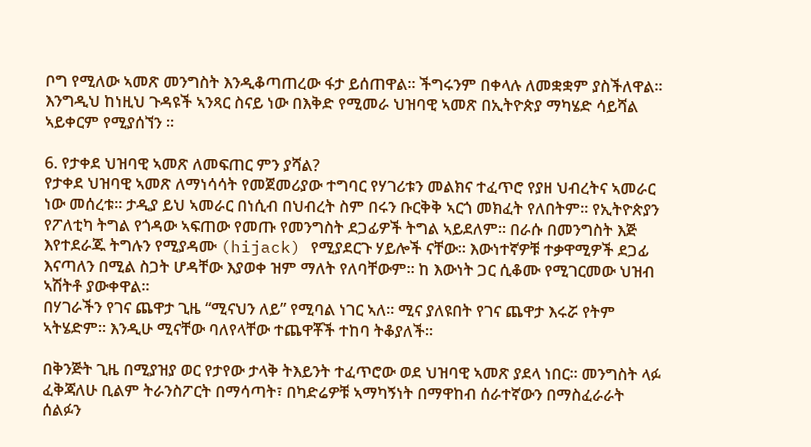ቦግ የሚለው ኣመጽ መንግስት እንዲቆጣጠረው ፋታ ይሰጠዋል። ችግሩንም በቀላሉ ለመቋቋም ያስችለዋል።
እንግዲህ ከነዚህ ጉዳዩች ኣንጻር ስናይ ነው በእቅድ የሚመራ ህዝባዊ ኣመጽ በኢትዮጵያ ማካሄድ ሳይሻል ኣይቀርም የሚያሰኘን ።

6. የታቀደ ህዝባዊ ኣመጽ ለመፍጠር ምን ያሻል?
የታቀደ ህዝባዊ ኣመጽ ለማነሳሳት የመጀመሪያው ተግባር የሃገሪቱን መልክና ተፈጥሮ የያዘ ህብረትና ኣመራር ነው መሰረቱ። ታዲያ ይህ ኣመራር በነሲብ በህብረት ስም በሩን ቡርቅቅ ኣርጎ መክፈት የለበትም። የኢትዮጵያን የፖለቲካ ትግል የጎዳው ኣፍጠው የመጡ የመንግስት ደጋፊዎች ትግል ኣይደለም። በራሱ በመንግስት እጅ እየተደራጁ ትግሉን የሚያዳሙ (hijack) የሚያደርጉ ሃይሎች ናቸው። እውነተኛዎቹ ተቃዋሚዎች ደጋፊ እናጣለን በሚል ስጋት ሆዳቸው እያወቀ ዝም ማለት የለባቸውም። ከ እውነት ጋር ሲቆሙ የሚገርመው ህዝብ ኣሽትቶ ያውቀዋል።
በሃገራችን የገና ጨዋታ ጊዜ “ሚናህን ለይ” የሚባል ነገር ኣለ። ሚና ያለዩበት የገና ጨዋታ እሩሯ የትም ኣትሄድም። እንዲሁ ሚናቸው ባለየላቸው ተጨዋቾች ተከባ ትቆያለች።

በቅንጅት ጊዜ በሚያዝያ ወር የታየው ታላቅ ትእይንት ተፈጥሮው ወደ ህዝባዊ ኣመጽ ያደላ ነበር። መንግስት ላፉ ፈቅጃለሁ ቢልም ትራንስፖርት በማሳጣት፣ በካድሬዎቹ ኣማካኝነት በማዋከብ ሰራተኛውን በማስፈራራት ሰልፉን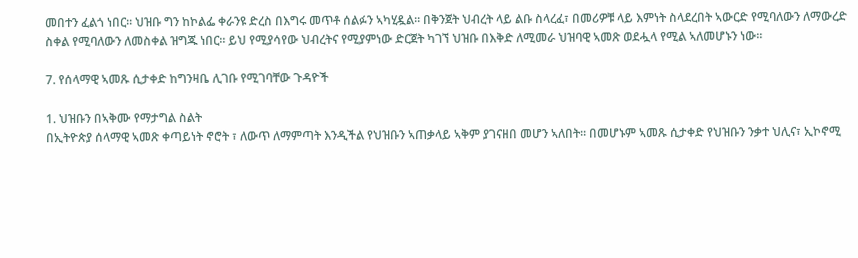መበተን ፈልጎ ነበር። ህዝቡ ግን ከኮልፌ ቀራንዩ ድረስ በእግሩ መጥቶ ሰልፉን ኣካሂዷል። በቅንጀት ህብረት ላይ ልቡ ስላረፈ፣ በመሪዎቹ ላይ እምነት ስላደረበት ኣውርድ የሚባለውን ለማውረድ ስቀል የሚባለውን ለመስቀል ዝግጁ ነበር። ይህ የሚያሳየው ህብረትና የሚያምነው ድርጀት ካገኘ ህዝቡ በእቅድ ለሚመራ ህዝባዊ ኣመጽ ወደሗላ የሚል ኣለመሆኑን ነው።

7. የሰላማዊ ኣመጹ ሲታቀድ ከግንዛቤ ሊገቡ የሚገባቸው ጉዳዮች

1. ህዝቡን በኣቅሙ የማታግል ስልት
በኢትዮጵያ ሰላማዊ ኣመጽ ቀጣይነት ኖሮት ፣ ለውጥ ለማምጣት እንዲችል የህዝቡን ኣጠቃላይ ኣቅም ያገናዘበ መሆን ኣለበት። በመሆኑም ኣመጹ ሲታቀድ የህዝቡን ንቃተ ህሊና፣ ኢኮኖሚ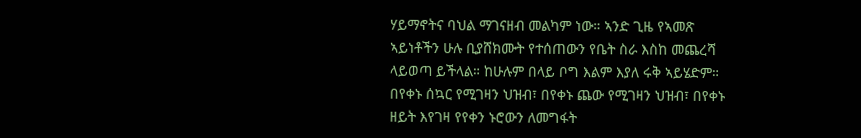ሃይማኖትና ባህል ማገናዘብ መልካም ነው። ኣንድ ጊዜ የኣመጽ ኣይነቶችን ሁሉ ቢያሸክሙት የተሰጠውን የቤት ስራ እስከ መጨረሻ ላይወጣ ይችላል። ከሁሉም በላይ ቦግ እልም እያለ ሩቅ ኣይሄድም። በየቀኑ ሰኳር የሚገዛን ህዝብ፣ በየቀኑ ጨው የሚገዛን ህዝብ፣ በየቀኑ ዘይት እየገዛ የየቀን ኑሮውን ለመግፋት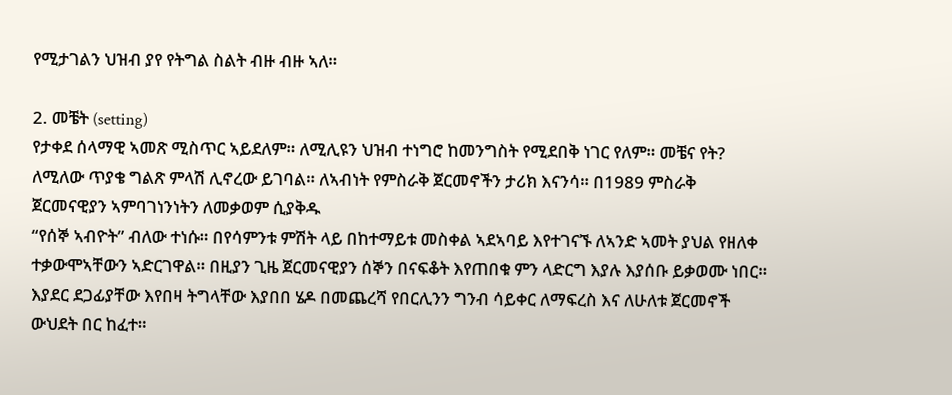የሚታገልን ህዝብ ያየ የትግል ስልት ብዙ ብዙ ኣለ።

2. መቼት (setting)
የታቀደ ሰላማዊ ኣመጽ ሚስጥር ኣይደለም። ለሚሊዩን ህዝብ ተነግሮ ከመንግስት የሚደበቅ ነገር የለም። መቼና የት? ለሚለው ጥያቄ ግልጽ ምላሽ ሊኖረው ይገባል። ለኣብነት የምስራቅ ጀርመኖችን ታሪክ እናንሳ። በ1989 ምስራቅ ጀርመናዊያን ኣምባገነንነትን ለመቃወም ሲያቅዱ
“የሰኞ ኣብዮት” ብለው ተነሱ። በየሳምንቱ ምሽት ላይ በከተማይቱ መስቀል ኣደኣባይ እየተገናኙ ለኣንድ ኣመት ያህል የዘለቀ ተቃውሞኣቸውን ኣድርገዋል። በዚያን ጊዜ ጀርመናዊያን ሰኞን በናፍቆት እየጠበቁ ምን ላድርግ እያሉ እያሰቡ ይቃወሙ ነበር። እያደር ደጋፊያቸው እየበዛ ትግላቸው እያበበ ሄዶ በመጨረሻ የበርሊንን ግንብ ሳይቀር ለማፍረስ እና ለሁለቱ ጀርመኖች ውህደት በር ከፈተ።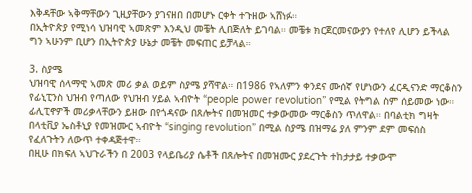እቅዳቸው ኣቅማቸውን ጊዚያቸውን ያገናዘበ በመሆኑ ርቀት ተጉዘው ኣሸነፉ።
በኢትዮጵያ የሚነሳ ህዝባዊ ኣመጽም እንዲህ መቼት ሊበጅለት ይገባል። መቼቱ ክርጀርመናውያን የተለየ ሊሆን ይችላል ግን ኣሁንም ቢሆን በኢትዮጵያ ሁኔታ መቼት መፍጠር ይቻላል።

3. ስያሜ
ህዝባዊ ሰላማዊ ኣመጽ መሪ ቃል ወይም ስያሜ ያሻዋል። በ1986 የኣለምን ቀንደና ሙሰኛ የሆነውን ፈርዲናንድ ማርቆስን የፊኒፒንስ ህዝብ የጣለው የህዝብ ሃይል ኣብዮት “people power revolution” የሚል የትግል ስም ሰይመው ነው። ፊሊፒኖዎች መሪቃላቸውን ይዘው በየጎዳናው በጸሎትና በመዝመር ተቃውመው ማርቆስን ጥለዋል። በባልቲክ ግዛት በላቲቪያ ኤስቶኒያ የመዝሙር ኣብዮት “singing revolution” በሚል ስያሜ በዝማሬ ያለ ምንም ደም መፍሰስ የፈለጉትን ለውጥ ተቀዳጅተዋ።
በዚሁ በክፍለ ኣህጉራችን በ 2003 የላይቤሪያ ሴቶች በጸሎትና በመዝሙር ያደረጉት ተከታታይ ተቃውሞ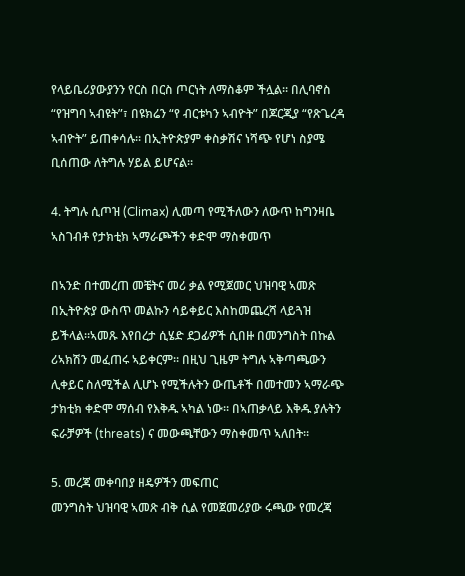የላይቤሪያውያንን የርስ በርስ ጦርነት ለማስቆም ችሏል። በሊባኖስ “የዝግባ ኣብዩት”፣ በዩክሬን “የ ብርቱካን ኣብዮት” በጆርጂያ “የጽጌረዳ ኣብዮት” ይጠቀሳሉ። በኢትዮጵያም ቀስቃሽና ነሻጭ የሆነ ስያሜ ቢሰጠው ለትግሉ ሃይል ይሆናል።

4. ትግሉ ሲጦዝ (Climax) ሊመጣ የሚችለውን ለውጥ ከግንዛቤ ኣስገብቶ የታክቲክ ኣማራጮችን ቀድሞ ማስቀመጥ

በኣንድ በተመረጠ መቼትና መሪ ቃል የሚጀመር ህዝባዊ ኣመጽ በኢትዮጵያ ውስጥ መልኩን ሳይቀይር እስከመጨረሻ ላይጓዝ ይችላል።ኣመጹ እየበረታ ሲሄድ ደጋፊዎች ሲበዙ በመንግስት በኩል ሪኣክሽን መፈጠሩ ኣይቀርም። በዚህ ጊዜም ትግሉ ኣቅጣጫውን ሊቀይር ስለሚችል ሊሆኑ የሚችሉትን ውጤቶች በመተመን ኣማራጭ ታክቲክ ቀድሞ ማሰብ የእቅዱ ኣካል ነው። በኣጠቃላይ እቅዱ ያሉትን ፍራቻዎች (threats) ና መውጫቸውን ማስቀመጥ ኣለበት።

5. መረጃ መቀባበያ ዘዴዎችን መፍጠር
መንግስት ህዝባዊ ኣመጽ ብቅ ሲል የመጀመሪያው ሩጫው የመረጃ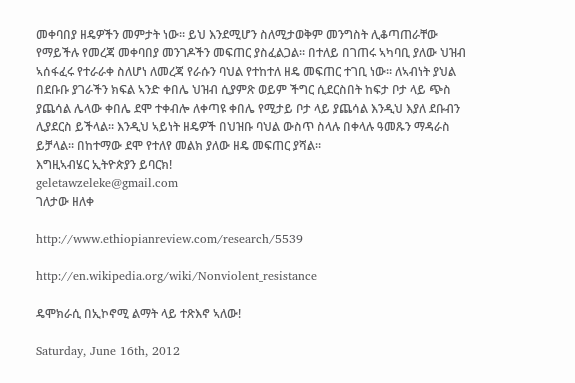መቀባበያ ዘዴዎችን መምታት ነው። ይህ እንደሚሆን ስለሚታወቅም መንግስት ሊቆጣጠራቸው የማይችሉ የመረጃ መቀባበያ መንገዶችን መፍጠር ያስፈልጋል። በተለይ በገጠሩ ኣካባቢ ያለው ህዝብ ኣሰፋፈሩ የተራራቀ ስለሆነ ለመረጃ የራሱን ባህል የተከተለ ዘዴ መፍጠር ተገቢ ነው። ለኣብነት ያህል በደቡቡ ያገራችን ክፍል ኣንድ ቀበሌ ህዝብ ሲያምጽ ወይም ችግር ሲደርስበት ከፍታ ቦታ ላይ ጭስ ያጨሳል ሌላው ቀበሌ ደሞ ተቀብሎ ለቀጣዩ ቀበሌ የሚታይ ቦታ ላይ ያጨሳል እንዲህ እያለ ደቡብን ሊያደርስ ይችላል። እንዲህ ኣይነት ዘዴዎች በህዝቡ ባህል ውስጥ ስላሉ በቀላሉ ዓመጹን ማዳራስ ይቻላል። በከተማው ደሞ የተለየ መልክ ያለው ዘዴ መፍጠር ያሻል።
እግዚኣብሄር ኢትዮጵያን ይባርክ!
geletawzeleke@gmail.com
ገለታው ዘለቀ

http://www.ethiopianreview.com/research/5539

http://en.wikipedia.org/wiki/Nonviolent_resistance

ዴሞክራሲ በኢኮኖሚ ልማት ላይ ተጽእኖ ኣለው!

Saturday, June 16th, 2012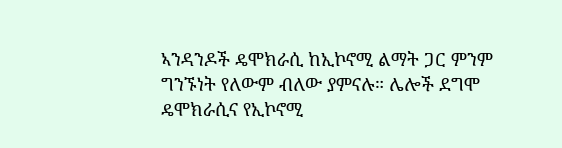ኣንዳንዶች ዴሞክራሲ ከኢኮኖሚ ልማት ጋር ምንም ግንኙነት የለውም ብለው ያምናሉ። ሌሎች ደግሞ ዴሞክራሲና የኢኮኖሚ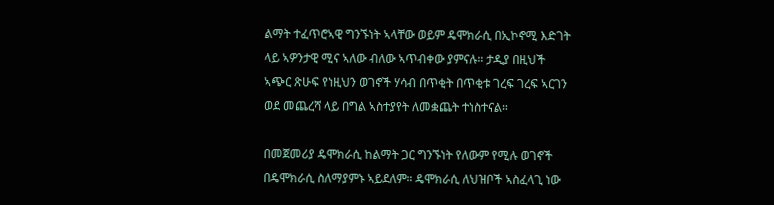ልማት ተፈጥሮኣዊ ግንኙነት ኣላቸው ወይም ዴሞክራሲ በኢኮኖሚ እድገት ላይ ኣዎንታዊ ሚና ኣለው ብለው ኣጥብቀው ያምናሉ። ታዲያ በዚህች ኣጭር ጽሁፍ የነዚህን ወገኖች ሃሳብ በጥቂት በጥቂቱ ገረፍ ገረፍ ኣርገን ወደ መጨረሻ ላይ በግል ኣስተያየት ለመቋጨት ተነስተናል።

በመጀመሪያ ዴሞክራሲ ከልማት ጋር ግንኙነት የለውም የሚሉ ወገኖች በዴሞክራሲ ስለማያምኑ ኣይደለም። ዴሞክራሲ ለህዝቦች ኣስፈላጊ ነው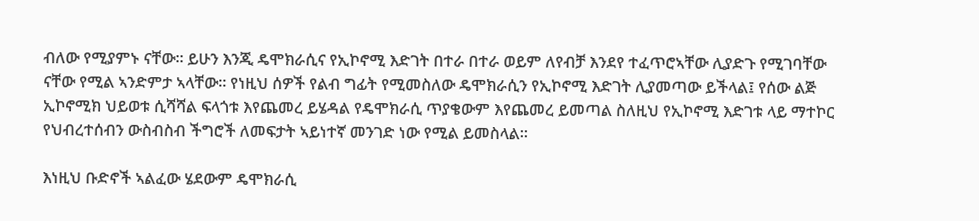ብለው የሚያምኑ ናቸው። ይሁን እንጂ ዴሞክራሲና የኢኮኖሚ እድገት በተራ በተራ ወይም ለየብቻ እንደየ ተፈጥሮኣቸው ሊያድጉ የሚገባቸው ናቸው የሚል ኣንድምታ ኣላቸው። የነዚህ ሰዎች የልብ ግፊት የሚመስለው ዴሞክራሲን የኢኮኖሚ እድገት ሊያመጣው ይችላል፤ የሰው ልጅ ኢኮኖሚክ ህይወቱ ሲሻሻል ፍላጎቱ እየጨመረ ይሄዳል የዴሞክራሲ ጥያቄውም እየጨመረ ይመጣል ስለዚህ የኢኮኖሚ እድገቱ ላይ ማተኮር የህብረተሰብን ውስብስብ ችግሮች ለመፍታት ኣይነተኛ መንገድ ነው የሚል ይመስላል።

እነዚህ ቡድኖች ኣልፈው ሄደውም ዴሞክራሲ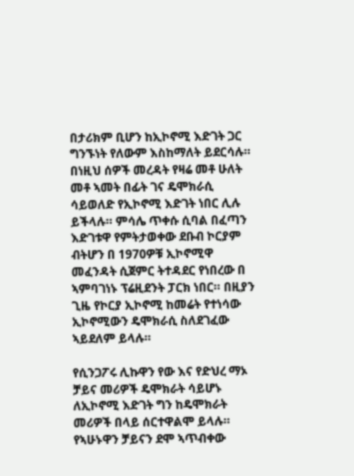በታሪክም ቢሆን ከኢኮኖሚ እድገት ጋር ግንኙነት የለውም እስከማለት ይደርሳሉ። በነዚህ ሰዎች መረዳት የዛሬ መቶ ሁለት መቶ ኣመት በፊት ገና ዴሞክራሲ ሳይወለድ የኢኮኖሚ እድገት ነበር ሊሉ ይችላሉ። ምሳሌ ጥቀሱ ሲባል በፈጣን እድገቱዋ የምትታወቀው ደቡብ ኮርያም ብትሆን በ 1970ዎቹ ኢኮኖሚዋ መፈንዳት ሲጀምር ትተዳደር የነበረው በ ኣምባገነኑ ፕሬዚደንት ፓርክ ነበር። በዚያን ጊዜ የኮርያ ኢኮኖሚ ከመሬት የተነሳው ኢኮኖሚውን ዴሞክራሲ ስለደገፈው ኣይደለም ይላሉ።

የሲንጋፖሩ ሊኩዋን የው እና የድህረ ማኦ ቻይና መሪዎች ዴሞክራት ሳይሆኑ ለኢኮኖሚ እድገት ግን ከዴሞክራት መሪዎች በላይ ሰርተዋልሞ ይላሉ። የኣሁኑዋን ቻይናን ደሞ ኣጥብቀው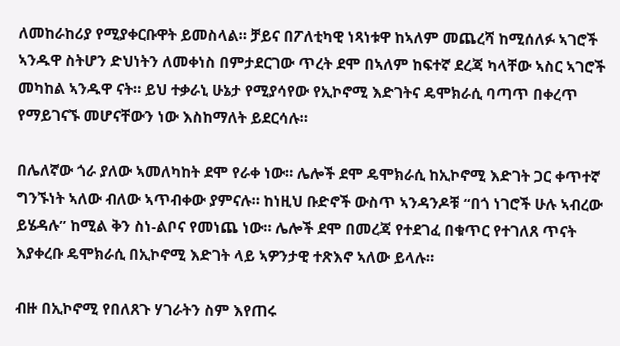ለመከራከሪያ የሚያቀርቡዋት ይመስላል። ቻይና በፖለቲካዊ ነጻነቱዋ ከኣለም መጨረሻ ከሚሰለፉ ኣገሮች ኣንዱዋ ስትሆን ድህነትን ለመቀነስ በምታደርገው ጥረት ደሞ በኣለም ከፍተኛ ደረጃ ካላቸው ኣስር ኣገሮች መካከል ኣንዱዋ ናት። ይህ ተቃራኒ ሁኔታ የሚያሳየው የኢኮኖሚ እድገትና ዴሞክራሲ ባጣጥ በቀረጥ የማይገናኙ መሆናቸውን ነው እስከማለት ይደርሳሉ።

በሌለኛው ጎራ ያለው ኣመለካከት ደሞ የራቀ ነው። ሌሎች ደሞ ዴሞክራሲ ከኢኮኖሚ እድገት ጋር ቀጥተኛ ግንኙነት ኣለው ብለው ኣጥብቀው ያምናሉ። ከነዚህ ቡድኖች ውስጥ ኣንዳንዶቹ “በጎ ነገሮች ሁሉ ኣብረው ይሄዳሉ” ከሚል ቅን ስነ-ልቦና የመነጨ ነው። ሌሎች ደሞ በመረጃ የተደገፈ በቁጥር የተገለጸ ጥናት እያቀረቡ ዴሞክራሲ በኢኮኖሚ እድገት ላይ ኣዎንታዊ ተጽእኖ ኣለው ይላሉ።

ብዙ በኢኮኖሚ የበለጸጉ ሃገራትን ስም እየጠሩ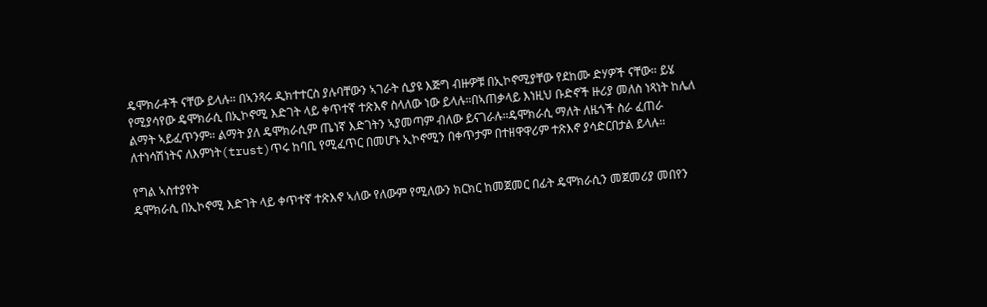ዴሞክራቶች ናቸው ይላሉ። በኣንጻሩ ዲክተተርስ ያሉባቸውን ኣገራት ሲያዩ እጅግ ብዙዎቹ በኢኮኖሚያቸው የደከሙ ድሃዎች ናቸው። ይሄ የሚያሳየው ዴሞክራሲ በኢኮኖሚ እድገት ላይ ቀጥተኛ ተጽእኖ ስላለው ነው ይላሉ።በኣጠቃላይ እነዚህ ቡድኖች ዙሪያ መለስ ነጻነት ከሌለ ልማት ኣይፈጥንም። ልማት ያለ ዴሞክራሲም ጤነኛ እድገትን ኣያመጣም ብለው ይናገራሉ።ዴሞክራሲ ማለት ለዜጎች ስራ ፈጠራ ለተነሳሽነትና ለእምነት(trust)ጥሩ ከባቢ የሚፈጥር በመሆኑ ኢኮኖሚን በቀጥታም በተዘዋዋሪም ተጽእኖ ያሳድርበታል ይላሉ።

የግል ኣስተያየት
ዴሞክራሲ በኢኮኖሚ እድገት ላይ ቀጥተኛ ተጽእኖ ኣለው የለውም የሚለውን ክርክር ከመጀመር በፊት ዴሞክራሲን መጀመሪያ መበየን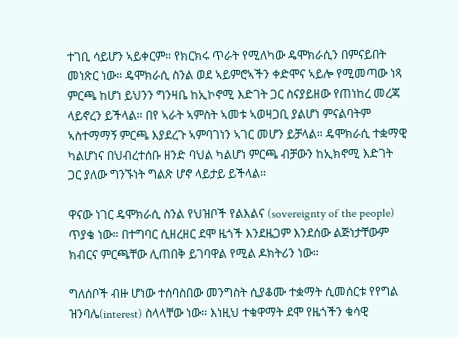ተገቢ ሳይሆን ኣይቀርም። የክርክሩ ጥራት የሚለካው ዴሞክራሲን በምናይበት መነጽር ነው። ዴሞክራሲ ስንል ወደ ኣይምሮኣችን ቀድሞና ኣይሎ የሚመጣው ነጻ ምርጫ ከሆነ ይህንን ግንዛቤ ከኢኮኖሚ እድገት ጋር ስናያይዘው የጠነከረ መረጃ ላይኖረን ይችላል። በየ ኣራት ኣምስት ኣመቱ ኣወዛጋቢ ያልሆነ ምናልባትም ኣስተማማኝ ምርጫ እያደረጉ ኣምባገነን ኣገር መሆን ይቻላል። ዴሞክራሲ ተቋማዊ ካልሆነና በህብረተሰቡ ዘንድ ባህል ካልሆነ ምርጫ ብቻውን ከኢክኖሚ እድገት ጋር ያለው ግንኙነት ግልጽ ሆኖ ላይታይ ይችላል።

ዋናው ነገር ዴሞክራሲ ስንል የህዝቦች የልእልና (sovereignty of the people) ጥያቄ ነው። በተግባር ሲዘረዘር ደሞ ዜጎች እንደዜጋም እንደሰው ልጅነታቸውም ክብርና ምርጫቸው ሊጠበቅ ይገባዋል የሚል ዶክትሪን ነው።

ግለሰቦች ብዙ ሆነው ተሰባስበው መንግስት ሲያቆሙ ተቋማት ሲመሰርቱ የየግል ዝንባሌ(interest) ስላላቸው ነው። እነዚህ ተቁዋማት ደሞ የዜጎችን ቁሳዊ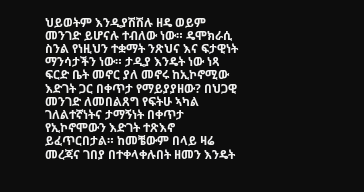ህይወትም እንዲያሽሽሉ ዘዴ ወይም መንገድ ይሆናሉ ተብለው ነው። ዴሞክራሲ ስንል የነዚህን ተቋማት ንጽህና እና ፍታዊነት ማንሳታችን ነው። ታዲያ እንዴት ነው ነጻ ፍርድ ቤት መኖር ያለ መኖሩ ከኢኮኖሚው እድገት ጋር በቀጥታ የማይያያዘው? በህጋዊ መንገድ ለመበልጸግ የፍትሁ ኣካል ገለልተኛነትና ታማኝነት በቀጥታ የኢኮኖሞውን እድገት ተጽእኖ ይፈጥርበታል። ከመቼውም በላይ ዛሬ መረጃና ገበያ በተቀላቀሉበት ዘመን እንዴት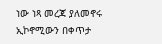ነው ነጻ መረጃ ያለመኖሩ ኢኮኖሚውን በቀጥታ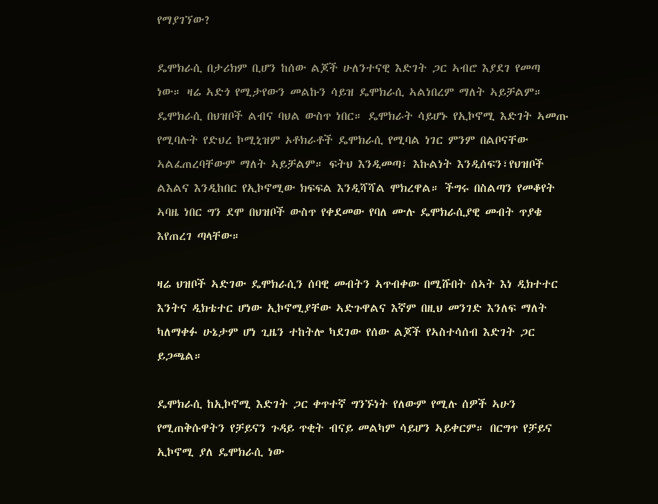የማያገኘው?

ዴሞክራሲ በታሪክም ቢሆን ከሰው ልጆች ሁለንተናዊ እድገት ጋር ኣብሮ እያደገ የመጣ ነው። ዛሬ ኣድጎ የሚታየውን መልኩን ሳይዝ ዴሞክራሲ ኣልነበረም ማለት ኣይቻልም። ዴሞክራሲ በህዝቦች ልብና ባህል ውስጥ ነበር። ዴሞክራት ሳይሆኑ የኢኮኖሚ እድገት ኣመጡ የሚባሉት የድህረ ኮሚኒዝም ኦቶክራቶች ዴሞክራሲ የሚባል ነገር ምንም በልቦናቸው ኣልፈጠረባቸውም ማለት ኣይቻልም። ፍትህ እንዲመጣ፣ እኩልነት እንዲሰፍን፣የህዝቦች ልእልና እንዲከበር የኢኮኖሚው ክፍፍል እንዲሻሻል ሞክረዋል። ችግሩ በስልጣን የመቆየት ኣባዜ ነበር ግን ደሞ በህዝቦች ውስጥ የቀደመው የባለ ሙሉ ዴሞክራሲያዊ መብት ጥያቄ እየጠረገ ጣላቸው።

ዛሬ ህዝቦች ኣድገው ዴሞክራሲን ሰባዊ መብትን ኣጥብቀው በሚሹበት ሰኣት እነ ዲክተተር እንትና ዲክቴተር ሆነው ኢኮኖሚያቸው ኣድጉዋልና እኛም በዚህ መንገድ እንለፍ ማለት ካለማቀፉ ሁኔታም ሆነ ጊዜን ተከትሎ ካደገው የሰው ልጆች የኣስተሳሰብ እድገት ጋር ይጋጫል።

ዴሞክራሲ ከኢኮኖሚ እድገት ጋር ቀጥተኛ ግንኙነት የለውም የሚሉ ሰዎች ኣሁን የሚጠቅሱዋትን የቻይናን ጉዳይ ጥቂት ብናይ መልካም ሳይሆን ኣይቀርም። በርግጥ የቻይና ኢኮኖሚ ያለ ዴሞክራሲ ነው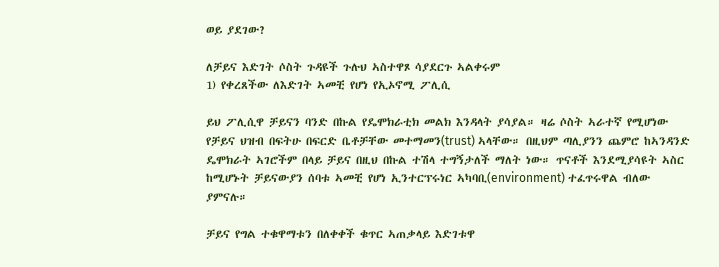ወይ ያደገው?

ለቻይና እድገት ሶስት ጉዳዩች ጉሉህ ኣስተዋጾ ሳያደርጉ ኣልቀሩም
1) የቀረጸችው ለእድገት ኣመቺ የሆነ የኢኦኖሚ ፖሊሲ

ይህ ፖሊሲዋ ቻይናን ባንድ በኩል የዴሞክራቲክ መልክ እንዳላት ያሳያል። ዛሬ ሶስት ኣራተኛ የሚሆነው የቻይና ህዝብ በፍትሁ በፍርድ ቤቶቻቸው መተማመን(trust) ኣላቸው። በዚህም ጣሊያንን ጨምሮ ከኣንዳንድ ዴሞክራት ኣገሮችም በላይ ቻይና በዚህ በኩል ተሽላ ተግኝታለች ማለት ነው። ጥናቶች እንደሚያሳዩት ኣስር ከሚሆኑት ቻይናውያን ሰባቱ ኣመቺ የሆነ ኢንተርፕሩነር ኣካባቢ(environment) ተፈጥሩዋል ብለው ያምናሉ።

ቻይና የግል ተቁዋማቱን በለቀቀች ቁጥር ኣጠቃላይ እድገቱዋ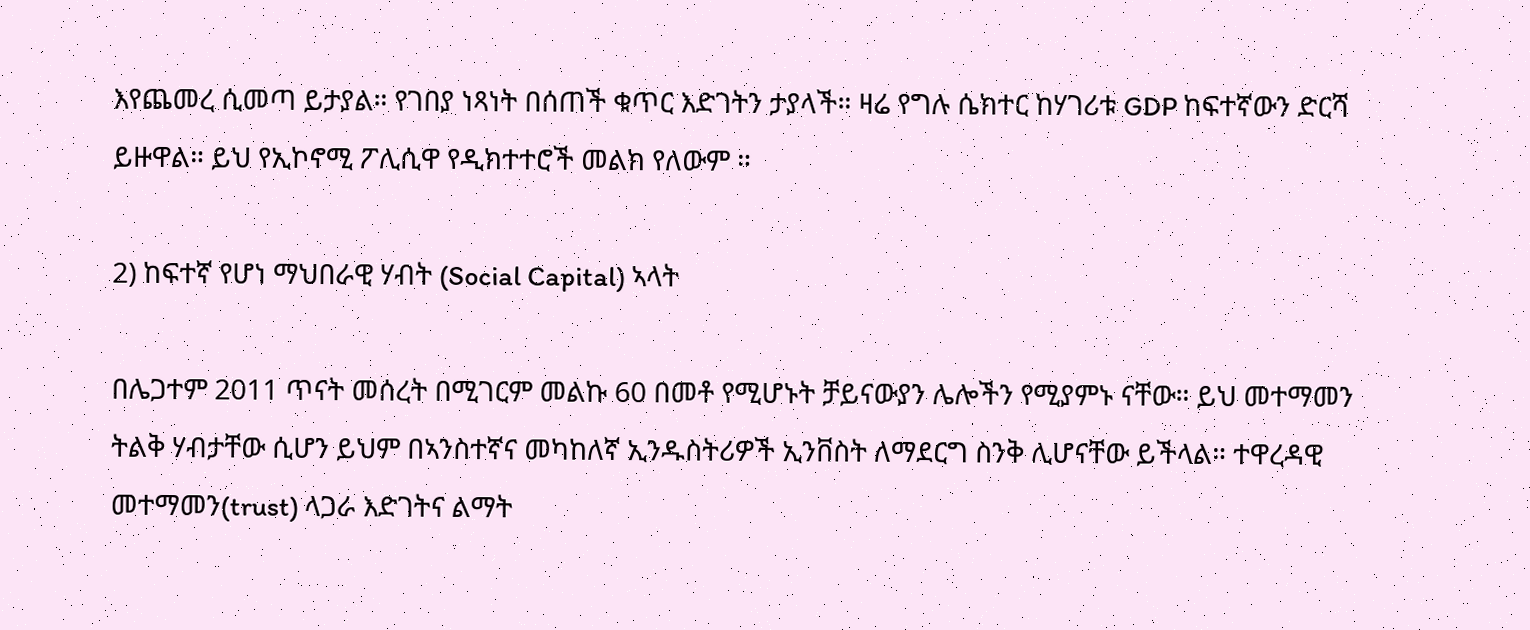እየጨመረ ሲመጣ ይታያል። የገበያ ነጻነት በሰጠች ቁጥር እድገትን ታያላች። ዛሬ የግሉ ሴክተር ከሃገሪቱ GDP ከፍተኛውን ድርሻ ይዙዋል። ይህ የኢኮኖሚ ፖሊሲዋ የዲክተተሮች መልክ የለውም ።

2) ከፍተኛ የሆነ ማህበራዊ ሃብት (Social Capital) ኣላት

በሌጋተም 2011 ጥናት መሰረት በሚገርም መልኩ 60 በመቶ የሚሆኑት ቻይናውያን ሌሎችን የሚያምኑ ናቸው። ይህ መተማመን ትልቅ ሃብታቸው ሲሆን ይህም በኣንስተኛና መካከለኛ ኢንዱስትሪዎች ኢንቨስት ለማደርግ ስንቅ ሊሆናቸው ይችላል። ተዋረዳዊ መተማመን(trust) ላጋራ እድገትና ልማት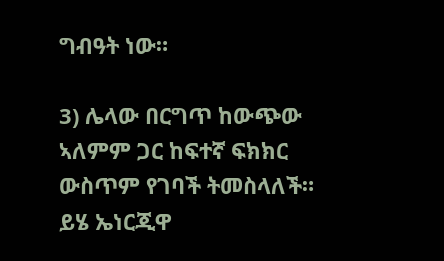ግብዓት ነው።

3) ሌላው በርግጥ ከውጭው ኣለምም ጋር ከፍተኛ ፍክክር ውስጥም የገባች ትመስላለች። ይሄ ኤነርጂዋ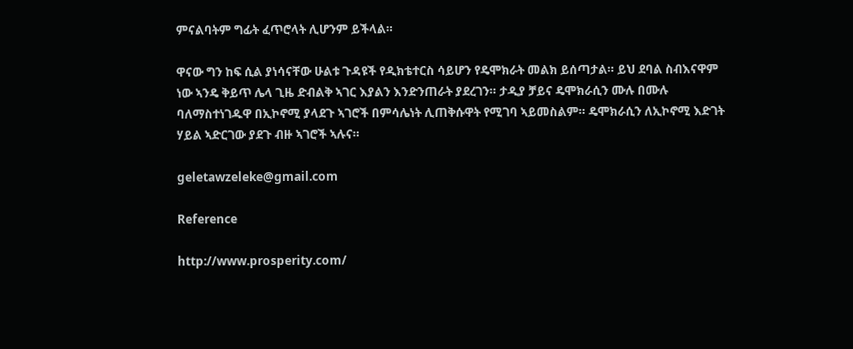ምናልባትም ግፊት ፈጥሮላት ሊሆንም ይችላል።

ዋናው ግን ከፍ ሲል ያነሳናቸው ሁልቱ ጉዳዩች የዲክቴተርስ ሳይሆን የዴሞክራት መልክ ይሰጣታል። ይህ ደባል ስብእናዋም ነው ኣንዴ ቅይጥ ሌላ ጊዜ ድብልቅ ኣገር እያልን እንድንጠራት ያደረገን። ታዲያ ቻይና ዴሞክራሲን ሙሉ በሙሉ ባለማስተነገዱዋ በኢኮኖሚ ያላደጉ ኣገሮች በምሳሌነት ሊጠቅሱዋት የሚገባ ኣይመስልም። ዴሞክራሲን ለኢኮኖሚ እድገት ሃይል ኣድርገው ያደጉ ብዙ ኣገሮች ኣሉና።

geletawzeleke@gmail.com

Reference

http://www.prosperity.com/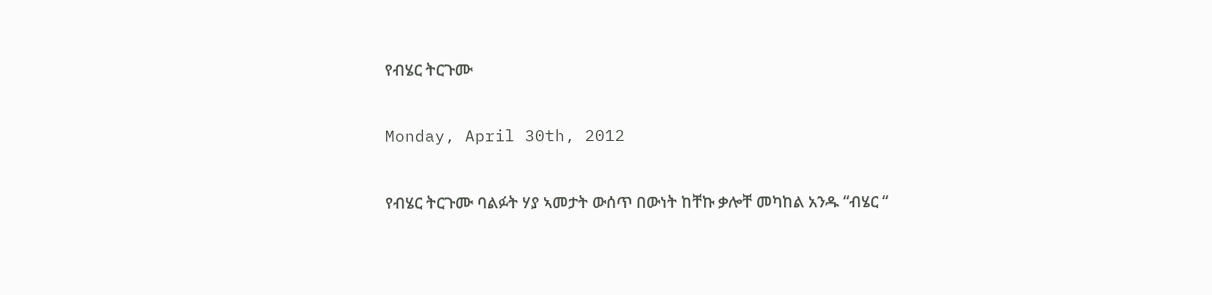የብሄር ትርጉሙ

Monday, April 30th, 2012

የብሄር ትርጉሙ ባልፉት ሃያ ኣመታት ውሰጥ በውነት ከቸኩ ቃሎቸ መካከል አንዱ “ብሄር “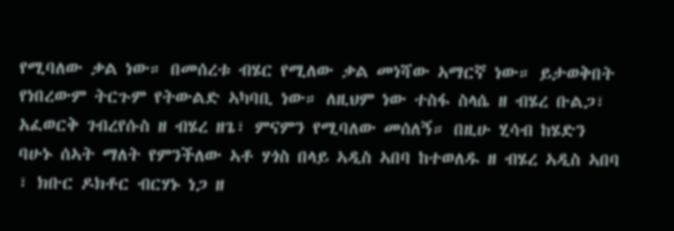የሚባለው ቃል ነው። በመሰረቱ ብሄር የሚለው ቃል መነሻው ኣማርኛ ነው። ይታወቅበት የነበረውም ትርጉም የትውልድ ኣካባቢ ነው። ለዚህም ነው ተስፋ ስላሴ ዘ ብሄረ ቡልጋ፣ አፈወርቅ ገብረየሱስ ዘ ብሄረ ዘጌ፣ ምናምን የሚባለው መሰለኝ። በዚሁ ሂሳብ ከሄድን ባሁኑ ሰኣት ማለት የምንችለው ኣቶ ሃጎስ በላይ ኣዲስ ኣበባ ከተወለዱ ዘ ብሄረ ኣዲስ ኣበባ ፣ ክቡር ዶክቶር ብርሃኑ ነጋ ዘ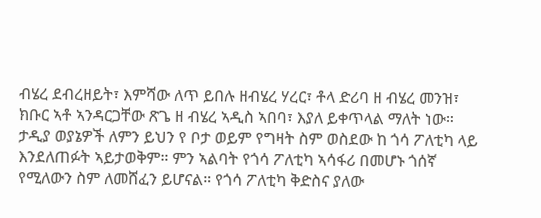ብሄረ ደብረዘይት፣ እምሻው ለጥ ይበሉ ዘብሄረ ሃረር፣ ቶላ ድሪባ ዘ ብሄረ መንዝ፣ ክቡር ኣቶ ኣንዳርጋቸው ጽጌ ዘ ብሄረ ኣዲስ ኣበባ፣ እያለ ይቀጥላል ማለት ነው። ታዲያ ወያኔዎች ለምን ይህን የ ቦታ ወይም የግዛት ስም ወስደው ከ ጎሳ ፖለቲካ ላይ እንደለጠፉት ኣይታወቅም። ምን ኣልባት የጎሳ ፖለቲካ ኣሳፋሪ በመሆኑ ጎሰኛ የሚለውን ስም ለመሸፈን ይሆናል። የጎሳ ፖለቲካ ቅድስና ያለው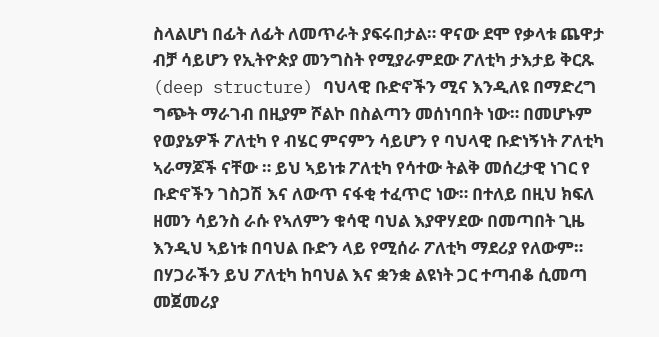ስላልሆነ በፊት ለፊት ለመጥራት ያፍሩበታል። ዋናው ደሞ የቃላቱ ጨዋታ ብቻ ሳይሆን የኢትዮጵያ መንግስት የሚያራምደው ፖለቲካ ታእታይ ቅርጹ (deep structure) ባህላዊ ቡድኖችን ሚና እንዲለዩ በማድረግ ግጭት ማራገብ በዚያም ሾልኮ በስልጣን መሰነባበት ነው። በመሆኑም የወያኔዎች ፖለቲካ የ ብሄር ምናምን ሳይሆን የ ባህላዊ ቡድነኝነት ፖለቲካ ኣራማጆች ናቸው ። ይህ ኣይነቱ ፖለቲካ የሳተው ትልቅ መሰረታዊ ነገር የ ቡድኖችን ገስጋሽ እና ለውጥ ናፋቂ ተፈጥሮ ነው። በተለይ በዚህ ክፍለ ዘመን ሳይንስ ራሱ የኣለምን ቁሳዊ ባህል እያዋሃደው በመጣበት ጊዜ እንዲህ ኣይነቱ በባህል ቡድን ላይ የሚሰራ ፖለቲካ ማደሪያ የለውም። በሃጋራችን ይህ ፖለቲካ ከባህል እና ቋንቋ ልዩነት ጋር ተጣብቆ ሲመጣ መጀመሪያ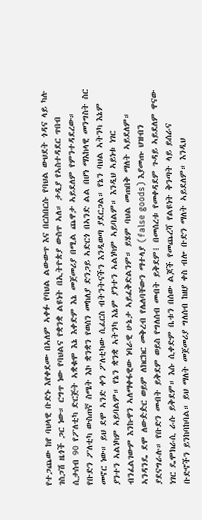የተጋጨው ከየ ባህላዊ ቡድኑ እየቀደሙ በኣለም ኣቀፉ የባህል ልውውጥ እና በርስበርሱ የባህል ውህደት ጎዳና ላይ ካሉ ገስጋሽ ዜጎች ጋር ነው። ርግጥ ነው የባህልና የቋንቋ ልዩነት በኢትዮጵያ ውስጥ ኣለ። ታዲያ የኣስተዳደር ጥበብ ሲታሰብ 90 የፖለቲካ ድርጅት ኣቋቁሞ እኔ እቀድም እኔ መጀመሪያ በሚል ጨዋታ ኣይደለም የምንተዳደረው። የቡድን ፖለቲካ ውስጠኛ ስሜት እኮ ቋንቋን የወሰን መከለያ ድንጋይ ኣድርጎ በኣንድ ልል በሆነ ማእከላዊ መንግስት ስር መኖር ነው። ይህ ደሞ ኣንድ ቀን ፖለቲካው ሲፈርስ ብትንትናችን እንዲወጣ ያደርጋል። የኔን ባህል ኣትንካ እኔም ያንተን ኣልነካም ኣይባልም። የኔን ቋንቋ ኣትንካ እኔም ያንተን ኣልነካም ኣይባልም። እንዲህ ኣይነቱ ነገር ብንፈልገውም እንኩዋን ኣለማቀፋዊው ነባራዊ ሁኔታ ኣይፈቅድልንም። ይሄም ባህል መጠበቅ ማለት ኣይደለም። ኣንዳንዴ ደሞ ለውዽዽር ወይም ለክርክር መቅረብ የሌለባቸውን ማተላያ (false goods) እያመጡ ህዝብን ያደናግራሉ። የቡድን መብት ይቅደም ወይስ የግለሰብ መብት ይቅደም፧ በመሰረቱ የመቀዳደም ጉዳይ ኣይደለም ዋናው ነገር ዴሞክራሲ ራሱ ይቅደም። እሱ ሲቀድም ቤቱን በሰው ልጆች የመጨረሻ የልዩነት ቅንጣት ላይ ይሰራና ቡድኖችን ይንከባከባል። ይህ ማለት መጀመሪያ ግለሰብ ከዘያ ቀስ ብሎ ቡድን ማለት ኣይደለም። እንዲህ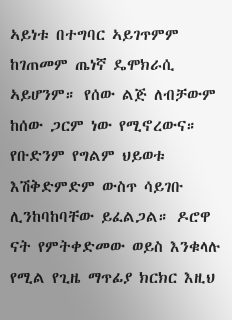ኣይነቱ በተግባር ኣይገጥምም ከገጠመም ጤነኛ ዴሞክራሲ ኣይሆንም። የሰው ልጅ ለብቻውም ከሰው ጋርም ነው የሚኖረውና። የቡድንም የግልም ህይወቱ እሽቅድምድም ውስጥ ሳይገቡ ሊንከባከባቸው ይፈልጋል። ዶሮዋ ናት የምትቀድመው ወይስ እንቁላሉ የሚል የጊዜ ማጥፊያ ክርክር እዚህ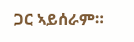ጋር ኣይሰራም።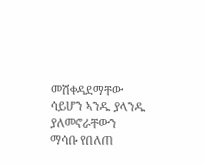መሽቀዳደማቸው ሳይሆን ኣንዱ ያላንዱ ያለመኖራቸውን ማሳቡ የበለጠ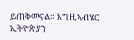ይጠቅመናል። እግዚኣብሄር ኢትዮጵያን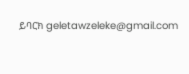ይባርክ geletawzeleke@gmail.com